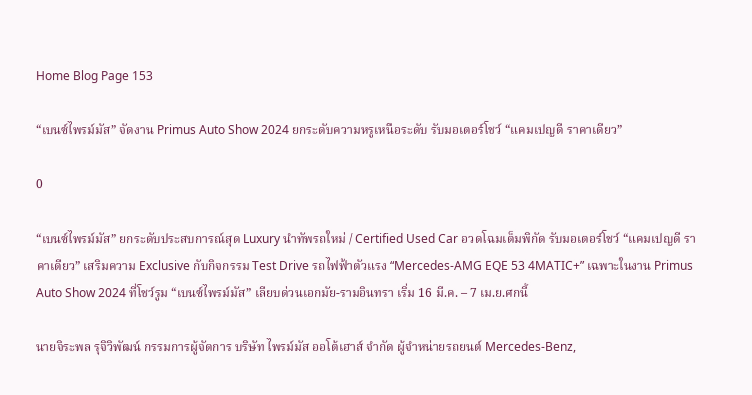Home Blog Page 153

“เบนซ์ไพรม์มัส” จัดงาน Primus Auto Show 2024 ยกระดับความหรูเหนือระดับ รับมอเตอร์โชว์ “แคมเปญดี ราคาเดียว”

0

“เบนซ์ไพรม์มัส” ยกระดับประสบการณ์สุด Luxury นำทัพรถใหม่ / Certified Used Car อวดโฉมเต็มพิกัด รับมอเตอร์โชว์ “แคมเปญดี ราคาเดียว” เสริมความ Exclusive กับกิจกรรม Test Drive รถไฟฟ้าตัวแรง “Mercedes-AMG EQE 53 4MATIC+” เฉพาะในงาน Primus Auto Show 2024 ที่โชว์รูม “เบนซ์ไพรม์มัส” เลียบด่วนเอกมัย-รามอินทรา เริ่ม 16 มี.ค. – 7 เม.ย.ศกนี้

นายจิระพล รุจิวิพัฒน์ กรรมการผู้จัดการ บริษัท ไพรม์มัส ออโต้เฮาส์ จำกัด ผู้จำหน่ายรถยนต์ Mercedes-Benz,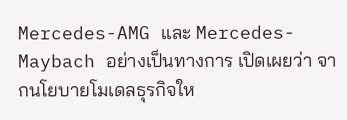Mercedes-AMG และ Mercedes-Maybach อย่างเป็นทางการ เปิดเผยว่า จากนโยบายโมเดลธุรกิจให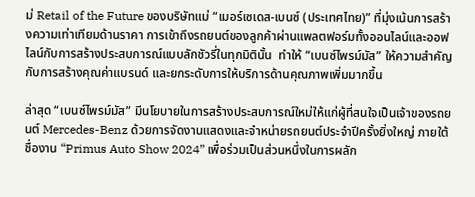ม่ Retail of the Future ของบริษัทแม่ “เมอร์เซเดส-เบนซ์ (ประเทศไทย)” ที่มุ่งเน้นการสร้างความเท่าเทียมด้านราคา การเข้าถึงรถยนต์ของลูกค้าผ่านแพลตฟอร์มทั้งออนไลน์และออฟไลน์กับการสร้างประสบการณ์แบบลักชัวรี่ในทุกมิตินั้น  ทำให้ “เบนซ์ไพรม์มัส” ให้ความสำคัญกับการสร้างคุณค่าแบรนด์ และยกระดับการให้บริการด้านคุณภาพเพิ่มมากขึ้น

ล่าสุด “เบนซ์ไพรม์มัส” มีนโยบายในการสร้างประสบการณ์ใหม่ให้แก่ผู้ที่สนใจเป็นเจ้าของรถยนต์ Mercedes-Benz ด้วยการจัดงานแสดงและจำหน่ายรถยนต์ประจำปีครั้งยิ่งใหญ่ ภายใต้ชื่องาน “Primus Auto Show 2024” เพื่อร่วมเป็นส่วนหนึ่งในการผลัก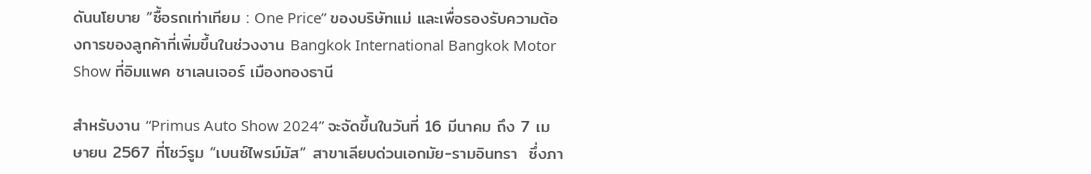ดันนโยบาย “ซื้อรถเท่าเทียม : One Price” ของบริษัทแม่ และเพื่อรองรับความต้องการของลูกค้าที่เพิ่มขึ้นในช่วงงาน Bangkok International Bangkok Motor Show ที่อิมแพค ชาเลนเจอร์ เมืองทองธานี

สำหรับงาน “Primus Auto Show 2024” จะจัดขึ้นในวันที่ 16 มีนาคม ถึง 7 เมษายน 2567 ที่โชว์รูม “เบนซ์ไพรม์มัส” สาขาเลียบด่วนเอกมัย-รามอินทรา  ซึ่งภา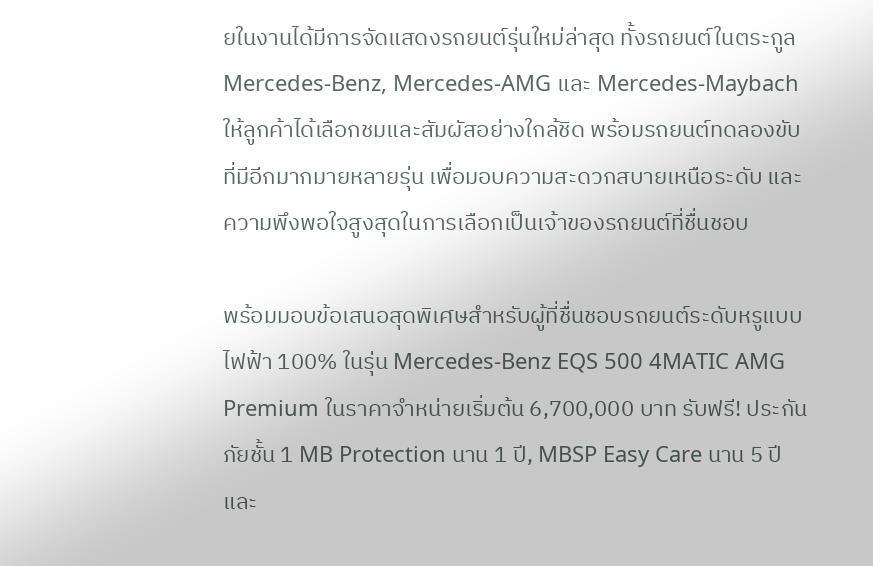ยในงานได้มีการจัดแสดงรถยนต์รุ่นใหม่ล่าสุด ทั้งรถยนต์ในตระกูล Mercedes-Benz, Mercedes-AMG และ Mercedes-Maybach ให้ลูกค้าได้เลือกชมและสัมผัสอย่างใกล้ชิด พร้อมรถยนต์ทดลองขับที่มีอีกมากมายหลายรุ่น เพื่อมอบความสะดวกสบายเหนือระดับ และความพึงพอใจสูงสุดในการเลือกเป็นเจ้าของรถยนต์ที่ชื่นชอบ

พร้อมมอบข้อเสนอสุดพิเศษสำหรับผู้ที่ชื่นชอบรถยนต์ระดับหรูแบบไฟฟ้า 100% ในรุ่น Mercedes-Benz EQS 500 4MATIC AMG Premium ในราคาจำหน่ายเริ่มต้น 6,700,000 บาท รับฟรี! ประกันภัยชั้น 1 MB Protection นาน 1 ปี, MBSP Easy Care นาน 5 ปี และ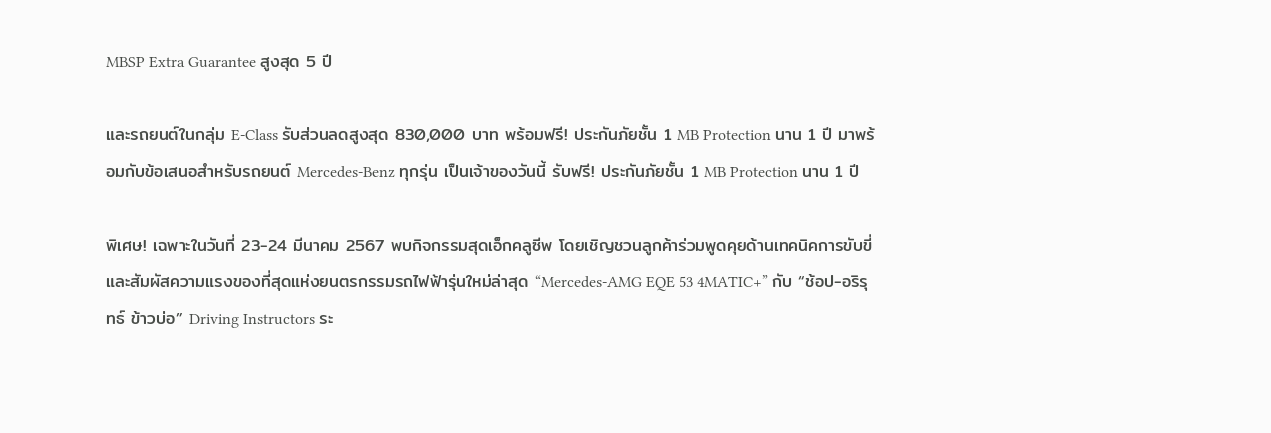MBSP Extra Guarantee สูงสุด 5 ปี

และรถยนต์ในกลุ่ม E-Class รับส่วนลดสูงสุด 830,000 บาท พร้อมฟรี! ประกันภัยชั้น 1 MB Protection นาน 1 ปี มาพร้อมกับข้อเสนอสำหรับรถยนต์ Mercedes-Benz ทุกรุ่น เป็นเจ้าของวันนี้ รับฟรี! ประกันภัยชั้น 1 MB Protection นาน 1 ปี

พิเศษ! เฉพาะในวันที่ 23-24 มีนาคม 2567 พบกิจกรรมสุดเอ็กคลูซีพ โดยเชิญชวนลูกค้าร่วมพูดคุยด้านเทคนิคการขับขี่และสัมผัสความแรงของที่สุดแห่งยนตรกรรมรถไฟฟ้ารุ่นใหม่ล่าสุด “Mercedes-AMG EQE 53 4MATIC+” กับ “ช้อป-อริรุทธ์ ข้าวบ่อ” Driving Instructors ระ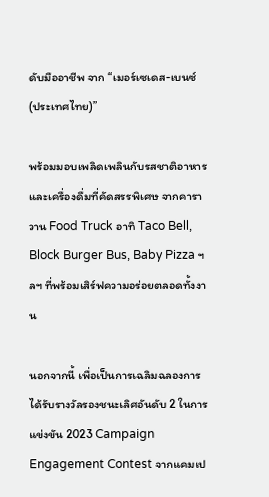ดับมืออาชีพ จาก “เมอร์เซเดส-เบนซ์ (ประเทศไทย)”

พร้อมมอบเพลิดเพลินกับรสชาติอาหารและเครื่องดื่มที่คัดสรรพิเศษ จากคาราวาน Food Truck อาทิ Taco Bell, Block Burger Bus, Baby Pizza ฯลฯ ที่พร้อมเสิร์ฟความอร่อยตลอดทั้งงาน

นอกจากนี้ เพื่อเป็นการเฉลิมฉลองการได้รับรางวัลรองชนะเลิศอันดับ 2 ในการแข่งขัน 2023 Campaign Engagement Contest จากแคมเป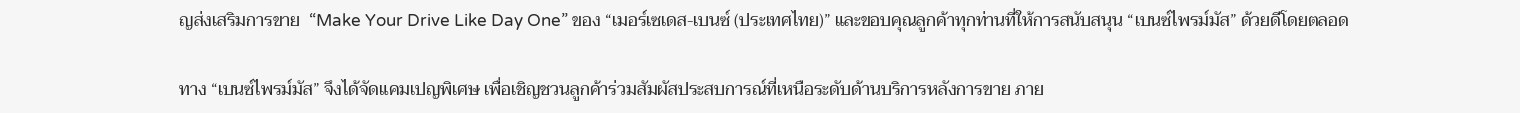ญส่งเสริมการขาย  “Make Your Drive Like Day One” ของ “เมอร์เซเดส-เบนซ์ (ประเทศไทย)” และขอบคุณลูกค้าทุกท่านที่ให้การสนับสนุน “เบนซ์ไพรม์มัส” ด้วยดีโดยตลอด

ทาง “เบนซ์ไพรม์มัส” จึงได้จัดแคมเปญพิเศษ เพื่อเชิญชวนลูกค้าร่วมสัมผัสประสบการณ์ที่เหนือระดับด้านบริการหลังการขาย ภาย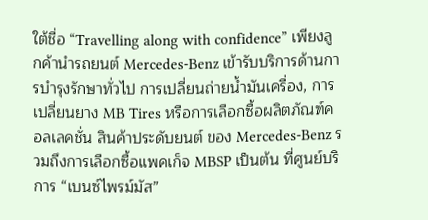ใต้ชื่อ “Travelling along with confidence” เพียงลูกค้านำรถยนต์ Mercedes-Benz เข้ารับบริการด้านการบำรุงรักษาทั่วไป การเปลี่ยนถ่ายน้ำมันเครื่อง, การเปลี่ยนยาง MB Tires หรือการเลือกซื้อผลิตภัณฑ์คอลเลคชั่น สินค้าประดับยนต์ ของ Mercedes-Benz รวมถึงการเลือกซื้อแพคเก็จ MBSP เป็นต้น ที่ศูนย์บริการ “เบนซ์ไพรม์มัส”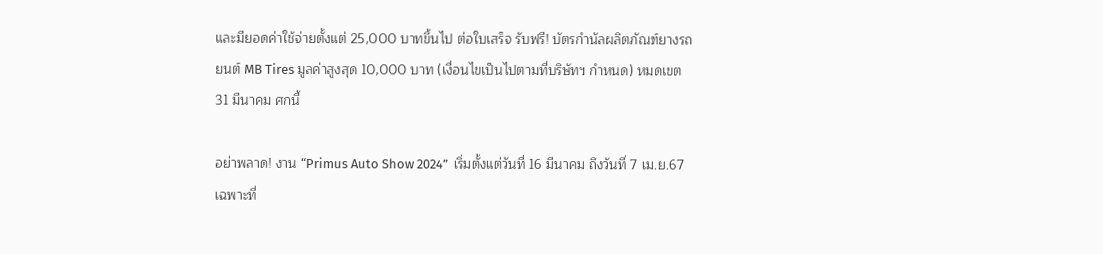และมียอดค่าใช้จ่ายตั้งแต่ 25,000 บาทขึ้นไป ต่อใบเสร็จ รับฟรี! บัตรกำนัลผลิตภัณฑ์ยางรถยนต์ MB Tires มูลค่าสูงสุด 10,000 บาท (เงื่อนไขเป็นไปตามที่บริษัทฯ กำหนด) หมดเขต 31 มีนาคม ศกนี้

อย่าพลาด! งาน “Primus Auto Show 2024”  เริ่มตั้งแต่วันที่ 16 มีนาคม ถึงวันที่ 7 เม.ย.67 เฉพาะที่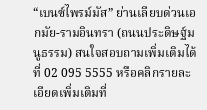“เบนซ์ไพรม์มัส” ย่านเลียบด่วนเอกมัย-รามอินทรา (ถนนประดิษฐ์มนูธรรม) สนใจสอบถามเพิ่มเติมได้ที่ 02 095 5555 หรือคลิกรายละเอียดเพิ่มเติมที่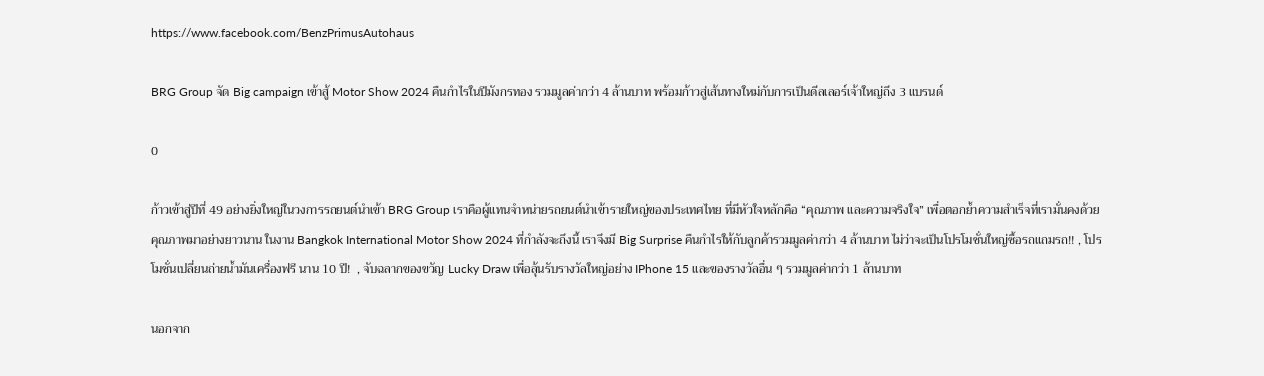https://www.facebook.com/BenzPrimusAutohaus

BRG Group จัด Big campaign เข้าสู้ Motor Show 2024 คืนกำไรในปีมังกรทอง รวมมูลค่ากว่า 4 ล้านบาท พร้อมก้าวสู่เส้นทางใหม่กับการเป็นดีลเลอร์เจ้าใหญ่ถึง 3 แบรนด์

0

ก้าวเข้าสู่ปีที่ 49 อย่างยิ่งใหญ่ในวงการรถยนต์นำเข้า BRG Group เราคือผู้แทนจำหน่ายรถยนต์นำเข้ารายใหญ่ของประเทศไทย ที่มีหัวใจหลักคือ “คุณภาพ และความจริงใจ” เพื่อตอกย้ำความสำเร็จที่เรามั่นคงด้วยคุณภาพมาอย่างยาวนาน ในงาน Bangkok International Motor Show 2024 ที่กำลังจะถึงนี้ เราจึงมี Big Surprise คืนกำไรให้กับลูกค้ารวมมูลค่ากว่า 4 ล้านบาท ไม่ว่าจะเป็นโปรโมชั่นใหญ่ซื้อรถแถมรถ!! , โปรโมชั่นเปลี่ยนถ่ายน้ำมันเครื่องฟรี นาน 10 ปี!  , จับฉลากของขวัญ Lucky Draw เพื่อลุ้นรับรางวัลใหญ่อย่าง IPhone 15 และของรางวัลอื่น ๆ รวมมูลค่ากว่า 1 ล้านบาท

นอกจาก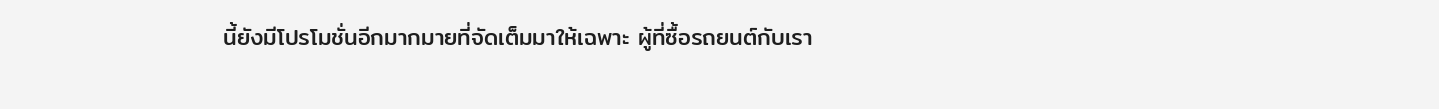นี้ยังมีโปรโมชั่นอีกมากมายที่จัดเต็มมาให้เฉพาะ ผู้ที่ซื้อรถยนต์กับเรา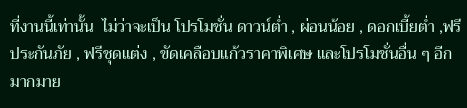ที่งานนี้เท่านั้น  ไม่ว่าจะเป็น โปรโมชั่น ดาวน์ต่ำ , ผ่อนน้อย , ดอกเบี้ยต่ำ ,ฟรีประกันภัย , ฟรีชุดแต่ง , ขัดเคลือบแก้วราคาพิเศษ และโปรโมชั่นอื่น ๆ อีกมากมาย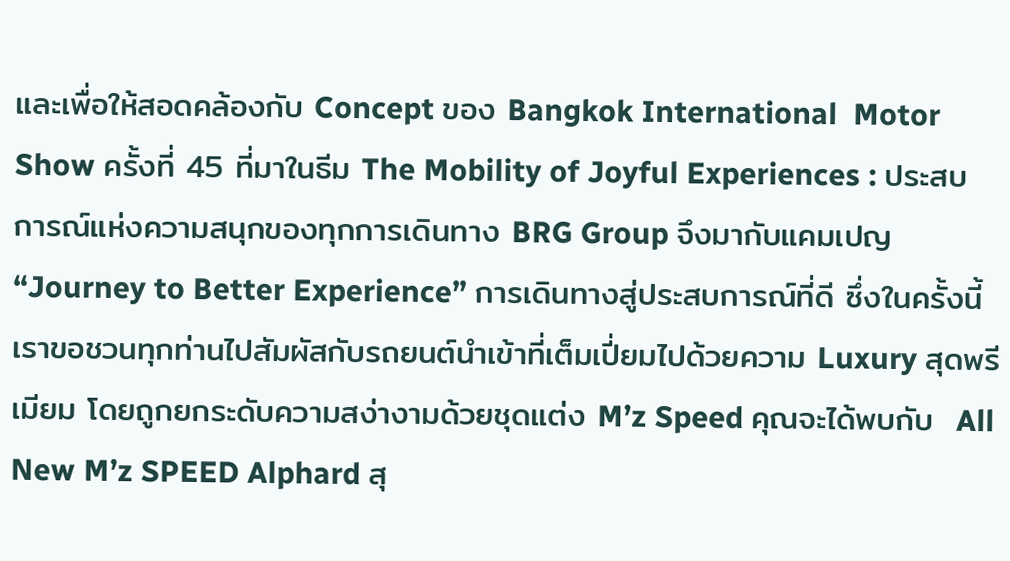และเพื่อให้สอดคล้องกับ Concept ของ Bangkok International  Motor Show ครั้งที่ 45 ที่มาในธีม The Mobility of Joyful Experiences : ประสบการณ์แห่งความสนุกของทุกการเดินทาง BRG Group จึงมากับแคมเปญ  “Journey to Better Experience” การเดินทางสู่ประสบการณ์ที่ดี ซึ่งในครั้งนี้ เราขอชวนทุกท่านไปสัมผัสกับรถยนต์นำเข้าที่เต็มเปี่ยมไปด้วยความ Luxury สุดพรีเมียม โดยถูกยกระดับความสง่างามด้วยชุดแต่ง M’z Speed คุณจะได้พบกับ  All New M’z SPEED Alphard สุ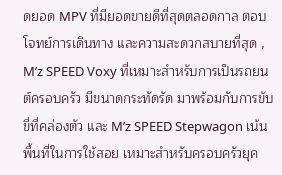ดยอด MPV ที่มียอดขายดีที่สุดตลอดกาล ตอบโจทย์การเดินทาง และความสะดวกสบายที่สุด ,  M’z SPEED Voxy ที่เหมาะสำหรับการเป็นรถยนต์ครอบครัว มีขนาดกระทัดรัด มาพร้อมกับการขับขี่ที่คล่องตัว และ M’z SPEED Stepwagon เน้นพื้นที่ในการใช้สอย เหมาะสำหรับครอบครัวยุค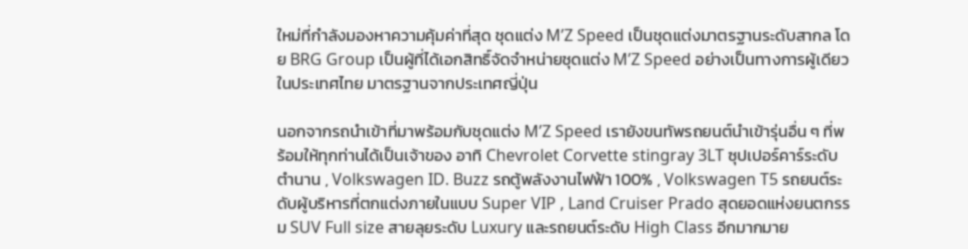ใหม่ที่กำลังมองหาความคุ้มค่าที่สุด ชุดแต่ง M’Z Speed เป็นชุดแต่งมาตรฐานระดับสากล โดย BRG Group เป็นผู้ที่ได้เอกสิทธิ์จัดจำหน่ายชุดแต่ง M’Z Speed อย่างเป็นทางการผู้เดียวในประเทศไทย มาตรฐานจากประเทศญี่ปุ่น

นอกจากรถนำเข้าที่มาพร้อมกับชุดแต่ง M’Z Speed เรายังขนทัพรถยนต์นำเข้ารุ่นอื่น ๆ ที่พร้อมให้ทุกท่านได้เป็นเจ้าของ อาทิ Chevrolet Corvette stingray 3LT ซุปเปอร์คาร์ระดับตำนาน , Volkswagen ID. Buzz รถตู้พลังงานไฟฟ้า 100% , Volkswagen T5 รถยนต์ระดับผู้บริหารที่ตกแต่งภายในแบบ Super VIP , Land Cruiser Prado สุดยอดแห่งยนตกรรม SUV Full size สายลุยระดับ Luxury และรถยนต์ระดับ High Class อีกมากมาย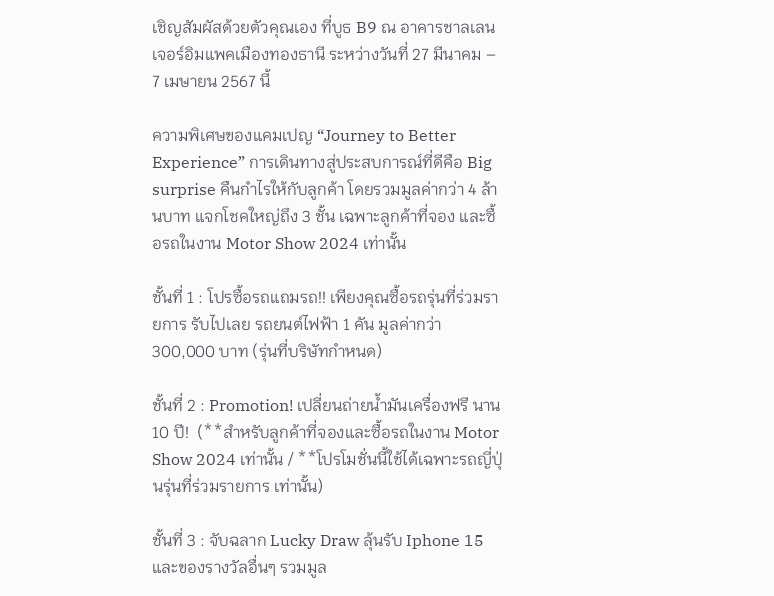เชิญสัมผัสด้วยตัวคุณเอง ที่บูธ B9 ณ อาคารชาลเลนเจอร์อิมแพคเมืองทองธานี ระหว่างวันที่ 27 มีนาคม – 7 เมษายน 2567 นี้

ความพิเศษของแคมเปญ “Journey to Better Experience” การเดินทางสู่ประสบการณ์ที่ดีคือ Big surprise คืนกำไรให้กับลูกค้า โดยรวมมูลค่ากว่า 4 ล้านบาท แจกโชคใหญ่ถึง 3 ชั้น เฉพาะลูกค้าที่จอง และซื้อรถในงาน Motor Show 2024 เท่านั้น

ชั้นที่ 1 : โปรซื้อรถแถมรถ!! เพียงคุณซื้อรถรุ่นที่ร่วมรายการ รับไปเลย รถยนต์ไฟฟ้า 1 คัน มูลค่ากว่า 300,000 บาท (รุ่นที่บริษัทกำหนด)

ชั้นที่ 2 : Promotion! เปลี่ยนถ่ายน้ำมันเครื่องฟรี นาน 10 ปี!  (**สำหรับลูกค้าที่จองและซื้อรถในงาน Motor Show 2024 เท่านั้น / **โปรโมชั่นนี้ใช้ได้เฉพาะรถญี่ปุ่นรุ่นที่ร่วมรายการ เท่านั้น)

ชั้นที่ 3 : จับฉลาก Lucky Draw ลุ้นรับ Iphone 15 และของรางวัลอื่นๆ รวมมูล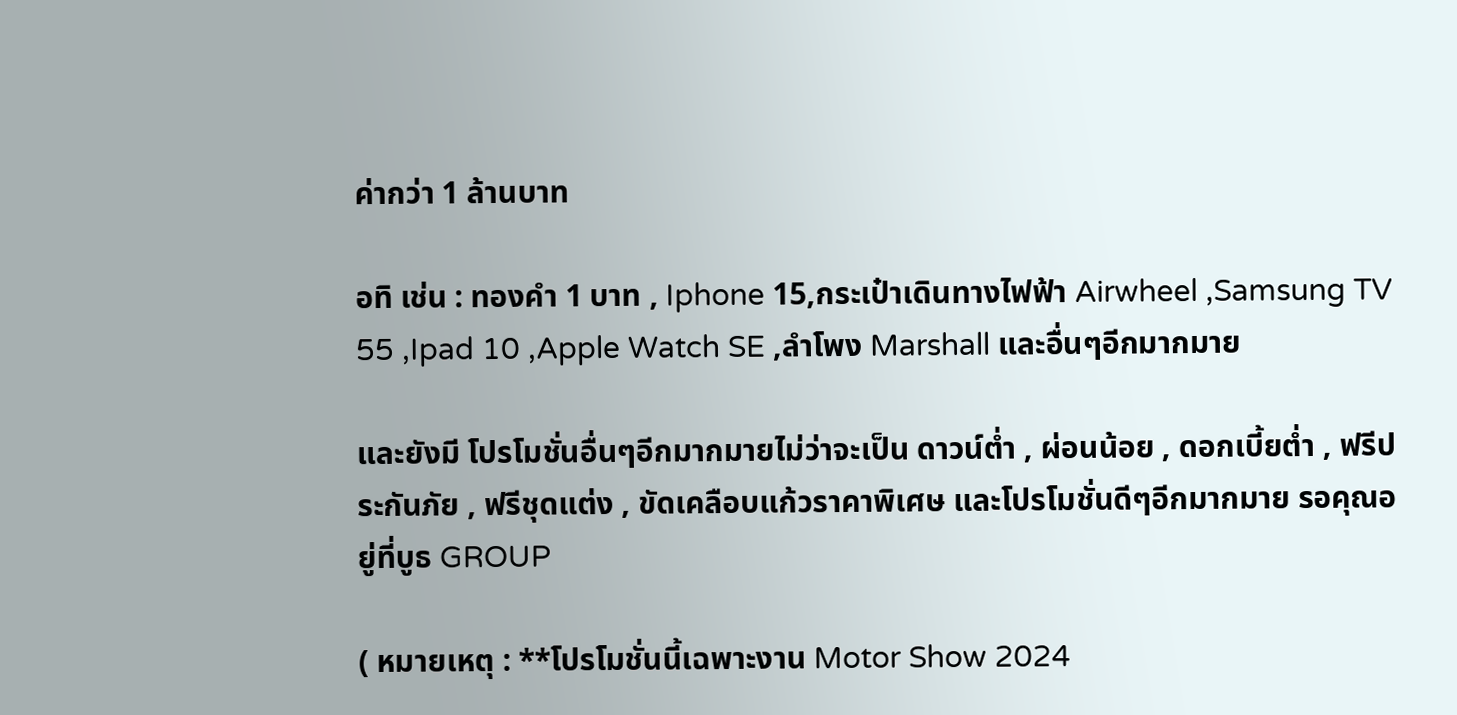ค่ากว่า 1 ล้านบาท

อทิ เช่น : ทองคำ 1 บาท , Iphone 15,กระเป๋าเดินทางไฟฟ้า Airwheel ,Samsung TV 55 ,Ipad 10 ,Apple Watch SE ,ลำโพง Marshall และอื่นๆอีกมากมาย

และยังมี โปรโมชั่นอื่นๆอีกมากมายไม่ว่าจะเป็น ดาวน์ต่ำ , ผ่อนน้อย , ดอกเบี้ยต่ำ , ฟรีประกันภัย , ฟรีชุดแต่ง , ขัดเคลือบแก้วราคาพิเศษ และโปรโมชั่นดีๆอีกมากมาย รอคุณอยู่ที่บูธ GROUP

( หมายเหตุ : **โปรโมชั่นนี้เฉพาะงาน Motor Show 2024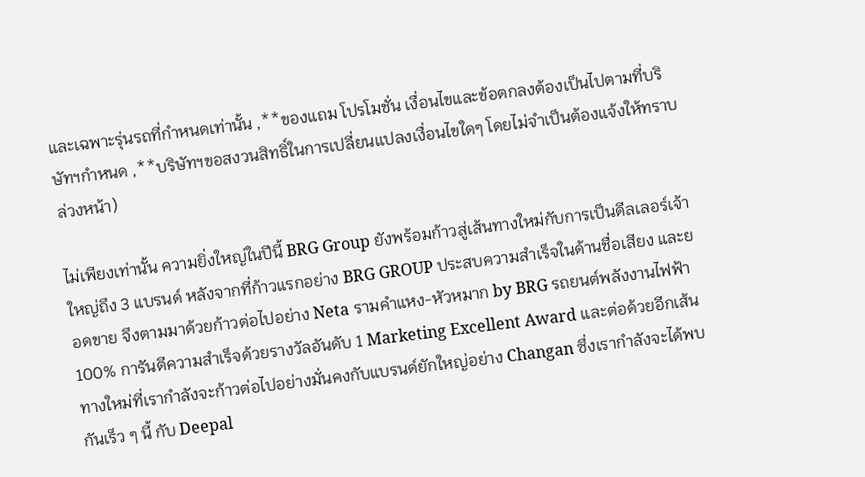และเฉพาะรุ่นรถที่กำหนดเท่านั้น ,**ของแถม โปรโมชั่น เงื่อนไขและข้อตกลงต้องเป็นไปตามที่บริษัทฯกำหนด ,**บริษัทฯขอสงวนสิทธิ์ในการเปลี่ยนแปลงเงื่อนไขใดๆ โดยไม่จำเป็นต้องแจ้งให้ทราบล่วงหน้า)

ไม่เพียงเท่านั้น ความยิ่งใหญ่ในปีนี้ BRG Group ยังพร้อมก้าวสู่เส้นทางใหม่กับการเป็นดีลเลอร์เจ้าใหญ่ถึง 3 แบรนด์ หลังจากที่ก้าวแรกอย่าง BRG GROUP ประสบความสำเร็จในด้านชื่อเสียง และยอดขาย จึงตามมาด้วยก้าวต่อไปอย่าง Neta รามคำแหง-หัวหมาก by BRG รถยนต์พลังงานไฟฟ้า 100% การันตีความสำเร็จด้วยรางวัลอันดับ 1 Marketing Excellent Award และต่อด้วยอีกเส้นทางใหม่ที่เรากำลังจะก้าวต่อไปอย่างมั่นคงกับแบรนด์ยักใหญ่อย่าง Changan ซึ่งเรากำลังจะได้พบกันเร็ว ๆ นี้ กับ Deepal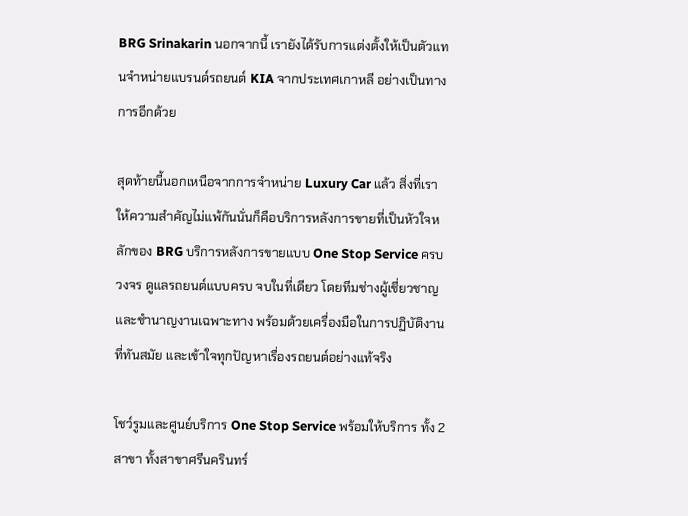BRG Srinakarin นอกจากนี้ เรายังได้รับการแต่งตั้งให้เป็นตัวแทนจำหน่ายแบรนด์รถยนต์ KIA จากประเทศเกาหลี อย่างเป็นทางการอีกด้วย

สุดท้ายนี้นอกเหนือจากการจำหน่าย Luxury Car แล้ว สิ่งที่เราให้ความสำคัญไม่แพ้กันนั่นก็คือบริการหลังการขายที่เป็นหัวใจหลักของ BRG บริการหลังการขายแบบ One Stop Service ครบวงจร ดูแลรถยนต์แบบครบ จบในที่เดียว โดยทีมช่างผู้เชี่ยวชาญ และชำนาญงานเฉพาะทาง พร้อมด้วยเครื่องมือในการปฏิบัติงานที่ทันสมัย และเข้าใจทุกปัญหาเรื่องรถยนต์อย่างแท้จริง

โชว์รูมและศูนย์บริการ One Stop Service พร้อมให้บริการ ทั้ง 2 สาขา ทั้งสาขาศรีนครินทร์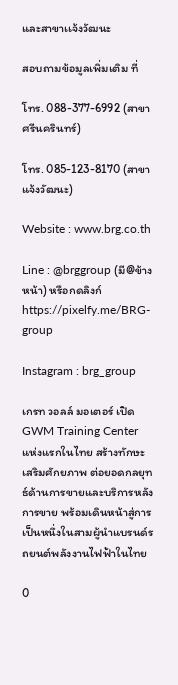และสาขาเเจ้งวัฒนะ

สอบถามข้อมูลเพิ่มเติม ที่

โทร. 088-377-6992 (สาขาศรีนครินทร์)

โทร. 085-123-8170 (สาขาแจ้งวัฒนะ)

Website : www.brg.co.th

Line : @brggroup (มี@ข้างหน้า) หรือกดลิงก์ https://pixelfy.me/BRG-group

Instagram : brg_group

เกรท วอลล์ มอเตอร์ เปิด GWM Training Center แห่งแรกในไทย สร้างทักษะ เสริมศักยภาพ ต่อยอดกลยุทธ์ด้านการขายและบริการหลังการขาย พร้อมเดินหน้าสู่การเป็นหนึ่งในสามผู้นำแบรนด์รถยนต์พลังงานไฟฟ้าในไทย

0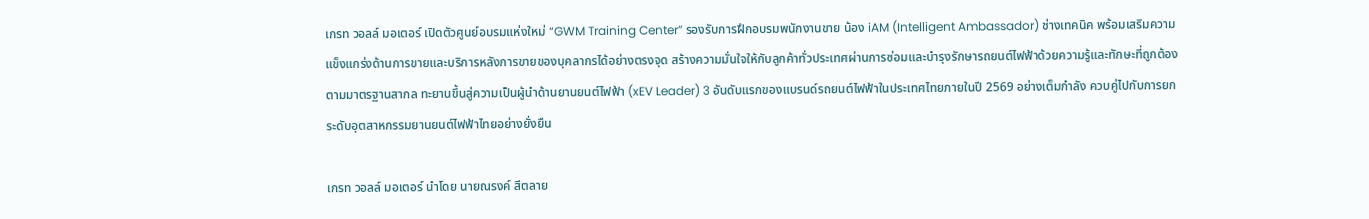เกรท วอลล์ มอเตอร์ เปิดตัวศูนย์อบรมแห่งใหม่ “GWM Training Center” รองรับการฝึกอบรมพนักงานขาย น้อง iAM (Intelligent Ambassador) ช่างเทคนิค พร้อมเสริมความแข็งแกร่งด้านการขายและบริการหลังการขายของบุคลากรได้อย่างตรงจุด สร้างความมั่นใจให้กับลูกค้าทั่วประเทศผ่านการซ่อมและบำรุงรักษารถยนต์ไฟฟ้าด้วยความรู้และทักษะที่ถูกต้องตามมาตรฐานสากล ทะยานขึ้นสู่ความเป็นผู้นำด้านยานยนต์ไฟฟ้า (xEV Leader) 3 อันดับแรกของแบรนด์รถยนต์ไฟฟ้าในประเทศไทยภายในปี 2569 อย่างเต็มกำลัง ควบคู่ไปกับการยกระดับอุตสาหกรรมยานยนต์ไฟฟ้าไทยอย่างยั่งยืน

เกรท วอลล์ มอเตอร์ นำโดย นายณรงค์ สีตลาย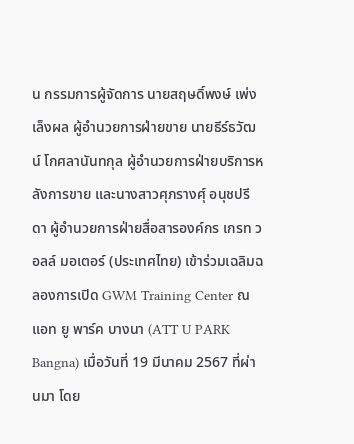น กรรมการผู้จัดการ นายสฤษดิ์พงษ์ เพ่งเล็งผล ผู้อำนวยการฝ่ายขาย นายธีร์ธวัฒน์ โกศลานันทกุล ผู้อำนวยการฝ่ายบริการหลังการขาย และนางสาวศุภรางศุ์ อนุชปรีดา ผู้อำนวยการฝ่ายสื่อสารองค์กร เกรท วอลล์ มอเตอร์ (ประเทศไทย) เข้าร่วมเฉลิมฉลองการเปิด GWM Training Center ณ แอท ยู พาร์ค บางนา (ATT U PARK Bangna) เมื่อวันที่ 19 มีนาคม 2567 ที่ผ่านมา โดย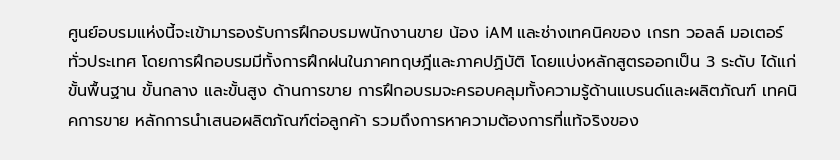ศูนย์อบรมแห่งนี้จะเข้ามารองรับการฝึกอบรมพนักงานขาย น้อง iAM และช่างเทคนิคของ เกรท วอลล์ มอเตอร์ ทั่วประเทศ โดยการฝึกอบรมมีทั้งการฝึกฝนในภาคทฤษฎีและภาคปฏิบัติ โดยแบ่งหลักสูตรออกเป็น 3 ระดับ ได้แก่ ขั้นพื้นฐาน ขั้นกลาง และขั้นสูง ด้านการขาย การฝึกอบรมจะครอบคลุมทั้งความรู้ด้านแบรนด์และผลิตภัณฑ์ เทคนิคการขาย หลักการนำเสนอผลิตภัณฑ์ต่อลูกค้า รวมถึงการหาความต้องการที่แท้จริงของ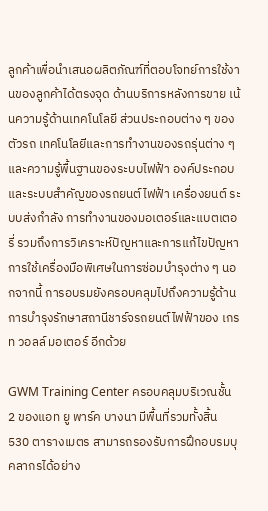ลูกค้าเพื่อนำเสนอผลิตภัณฑ์ที่ตอบโจทย์การใช้งานของลูกค้าได้ตรงจุด ด้านบริการหลังการขาย เน้นความรู้ด้านเทคโนโลยี ส่วนประกอบต่าง ๆ ของตัวรถ เทคโนโลยีและการทำงานของรถรุ่นต่าง ๆ และความรู้พื้นฐานของระบบไฟฟ้า องค์ประกอบและระบบสำคัญของรถยนต์ไฟฟ้า เครื่องยนต์ ระบบส่งกำลัง การทำงานของมอเตอร์และแบตเตอรี่ รวมถึงการวิเคราะห์ปัญหาและการแก้ไขปัญหา การใช้เครื่องมือพิเศษในการซ่อมบำรุงต่าง ๆ นอกจากนี้ การอบรมยังครอบคลุมไปถึงความรู้ด้านการบำรุงรักษาสถานีชาร์จรถยนต์ไฟฟ้าของ เกรท วอลล์ มอเตอร์ อีกด้วย

GWM Training Center ครอบคลุมบริเวณชั้น 2 ของแอท ยู พาร์ค บางนา มีพื้นที่รวมทั้งสิ้น 530 ตารางเมตร สามารถรองรับการฝึกอบรมบุคลากรได้อย่าง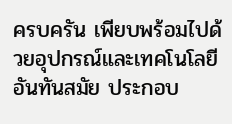ครบครัน เพียบพร้อมไปด้วยอุปกรณ์และเทคโนโลยีอันทันสมัย ประกอบ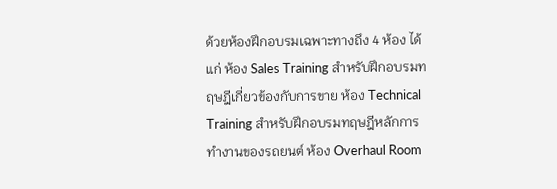ด้วยห้องฝึกอบรมเฉพาะทางถึง 4 ห้อง ได้แก่ ห้อง Sales Training สำหรับฝึกอบรมทฤษฎีเกี่ยวข้องกับการขาย ห้อง Technical Training สำหรับฝึกอบรมทฤษฎีหลักการทำงานของรถยนต์ ห้อง Overhaul Room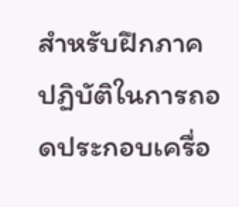สำหรับฝึกภาคปฏิบัติในการถอดประกอบเครื่อ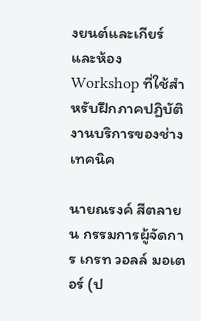งยนต์และเกียร์ และห้อง Workshop ที่ใช้สำหรับฝึกภาคปฏิบัติงานบริการของช่างเทคนิค

นายณรงค์ สีตลายน กรรมการผู้จัดการ เกรท วอลล์ มอเตอร์ (ป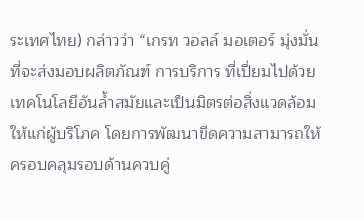ระเทศไทย) กล่าวว่า “เกรท วอลล์ มอเตอร์ มุ่งมั่นที่จะส่งมอบผลิตภัณฑ์ การบริการ ที่เปี่ยมไปด้วยเทคโนโลยีอันล้ำสมัยและเป็นมิตรต่อสิ่งแวดล้อมให้แก่ผู้บริโภค โดยการพัฒนาขีดความสามารถให้ครอบคลุมรอบด้านควบคู่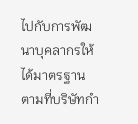ไปกับการพัฒนาบุคลากรให้ได้มาตรฐานตามที่บริษัทกำ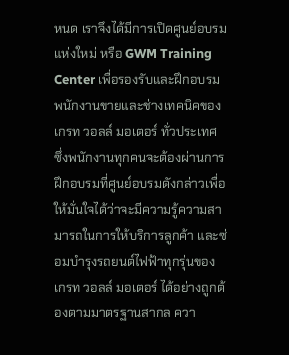หนด เราจึงได้มีการเปิดศูนย์อบรมแห่งใหม่ หรือ GWM Training Center เพื่อรองรับและฝึกอบรมพนักงานขายและช่างเทคนิคของ เกรท วอลล์ มอเตอร์ ทั่วประเทศ ซึ่งพนักงานทุกคนจะต้องผ่านการฝึกอบรมที่ศูนย์อบรมดังกล่าวเพื่อให้มั่นใจได้ว่าจะมีความรู้ความสามารถในการให้บริการลูกค้า และซ่อมบำรุงรถยนต์ไฟฟ้าทุกรุ่นของ เกรท วอลล์ มอเตอร์ ได้อย่างถูกต้องตามมาตรฐานสากล ควา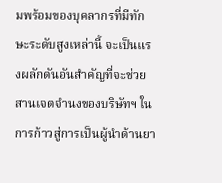มพร้อมของบุคลากรที่มีทักษะระดับสูงเหล่านี้ จะเป็นแรงผลักดันอันสำคัญที่จะช่วยสานเจตจำนงของบริษัทฯ ในการก้าวสู่การเป็นผู้นำด้านยา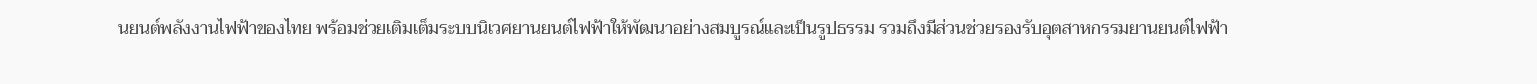นยนต์พลังงานไฟฟ้าของไทย พร้อมช่วยเติมเต็มระบบนิเวศยานยนต์ไฟฟ้าให้พัฒนาอย่างสมบูรณ์และเป็นรูปธรรม รวมถึงมีส่วนช่วยรองรับอุตสาหกรรมยานยนต์ไฟฟ้า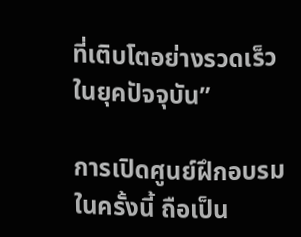ที่เติบโตอย่างรวดเร็วในยุคปัจจุบัน”

การเปิดศูนย์ฝึกอบรมในครั้งนี้ ถือเป็น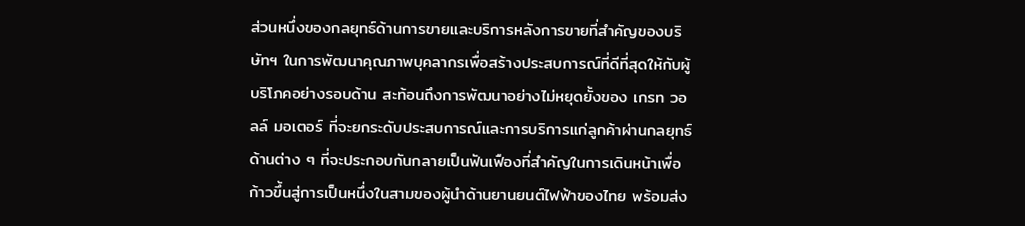ส่วนหนึ่งของกลยุทธ์ด้านการขายและบริการหลังการขายที่สำคัญของบริษัทฯ ในการพัฒนาคุณภาพบุคลากรเพื่อสร้างประสบการณ์ที่ดีที่สุดให้กับผู้บริโภคอย่างรอบด้าน สะท้อนถึงการพัฒนาอย่างไม่หยุดยั้งของ เกรท วอลล์ มอเตอร์ ที่จะยกระดับประสบการณ์และการบริการแก่ลูกค้าผ่านกลยุทธ์ด้านต่าง ๆ ที่จะประกอบกันกลายเป็นฟันเฟืองที่สำคัญในการเดินหน้าเพื่อก้าวขึ้นสู่การเป็นหนึ่งในสามของผู้นำด้านยานยนต์ไฟฟ้าของไทย พร้อมส่ง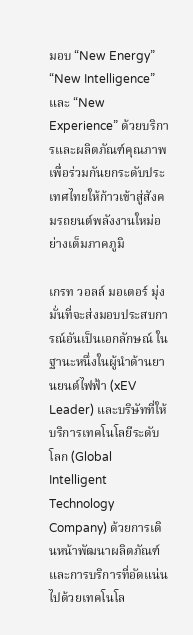มอบ “New Energy” “New Intelligence” และ “New Experience” ด้วยบริการและผลิตภัณฑ์คุณภาพ เพื่อร่วมกันยกระดับประเทศไทยให้ก้าวเข้าสู่สังคมรถยนต์พลังงานใหม่อย่างเต็มภาคภูมิ

เกรท วอลล์ มอเตอร์ มุ่งมั่นที่จะส่งมอบประสบการณ์อันเป็นเอกลักษณ์ ในฐานะหนึ่งในผู้นำด้านยานยนต์ไฟฟ้า (xEV Leader) และบริษัทที่ให้บริการเทคโนโลยีระดับโลก (Global Intelligent Technology Company) ด้วยการเดินหน้าพัฒนาผลิตภัณฑ์และการบริการที่อัดแน่นไปด้วยเทคโนโล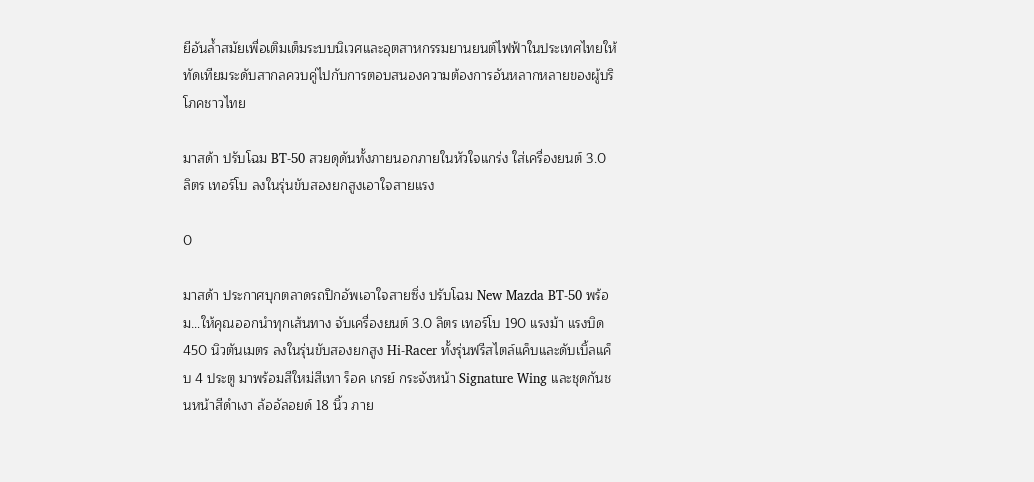ยีอันล้ำสมัยเพื่อเติมเต็มระบบนิเวศและอุตสาหกรรมยานยนต์ไฟฟ้าในประเทศไทยให้ทัดเทียมระดับสากลควบคู่ไปกับการตอบสนองความต้องการอันหลากหลายของผู้บริโภคชาวไทย

มาสด้า ปรับโฉม BT-50 สวยดุดันทั้งภายนอกภายในหัวใจแกร่ง ใส่เครื่องยนต์ 3.0 ลิตร เทอร์โบ ลงในรุ่นขับสองยกสูงเอาใจสายแรง

0

มาสด้า ประกาศบุกตลาดรถปิกอัพเอาใจสายซิ่ง ปรับโฉม New Mazda BT-50 พร้อม…ให้คุณออกนำทุกเส้นทาง จับเครื่องยนต์ 3.0 ลิตร เทอร์โบ 190 แรงม้า แรงบิด 450 นิวตันเมตร ลงในรุ่นขับสองยกสูง Hi-Racer ทั้งรุ่นฟรีสไตล์แค็บและดับเบิ้ลแค็บ 4 ประตู มาพร้อมสีใหม่สีเทา ร็อค เกรย์ กระจังหน้า Signature Wing และชุดกันชนหน้าสีดำเงา ล้ออัลอยด์ 18 นิ้ว ภาย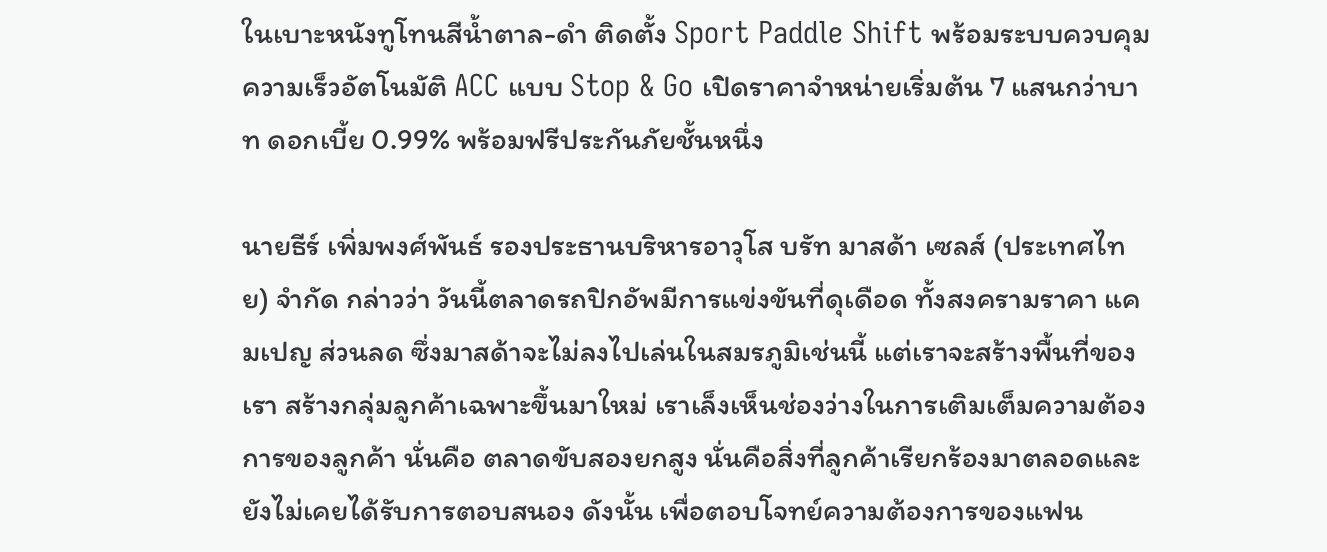ในเบาะหนังทูโทนสีน้ำตาล-ดำ ติดตั้ง Sport Paddle Shift พร้อมระบบควบคุมความเร็วอัตโนมัติ ACC แบบ Stop & Go เปิดราคาจำหน่ายเริ่มต้น 7 แสนกว่าบาท ดอกเบี้ย 0.99% พร้อมฟรีประกันภัยชั้นหนึ่ง

นายธีร์ เพิ่มพงศ์พันธ์ รองประธานบริหารอาวุโส บรัท มาสด้า เซลส์ (ประเทศไทย) จำกัด กล่าวว่า วันนี้ตลาดรถปิกอัพมีการแข่งขันที่ดุเดือด ทั้งสงครามราคา แคมเปญ ส่วนลด ซึ่งมาสด้าจะไม่ลงไปเล่นในสมรภูมิเช่นนี้ แต่เราจะสร้างพื้นที่ของเรา สร้างกลุ่มลูกค้าเฉพาะขึ้นมาใหม่ เราเล็งเห็นช่องว่างในการเติมเต็มความต้องการของลูกค้า นั่นคือ ตลาดขับสองยกสูง นั่นคือสิ่งที่ลูกค้าเรียกร้องมาตลอดและยังไม่เคยได้รับการตอบสนอง ดังนั้น เพื่อตอบโจทย์ความต้องการของแฟน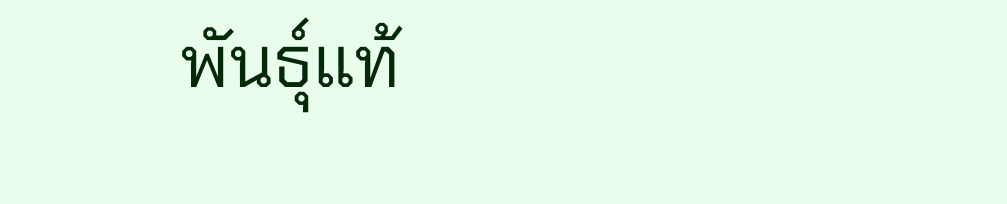พันธุ์แท้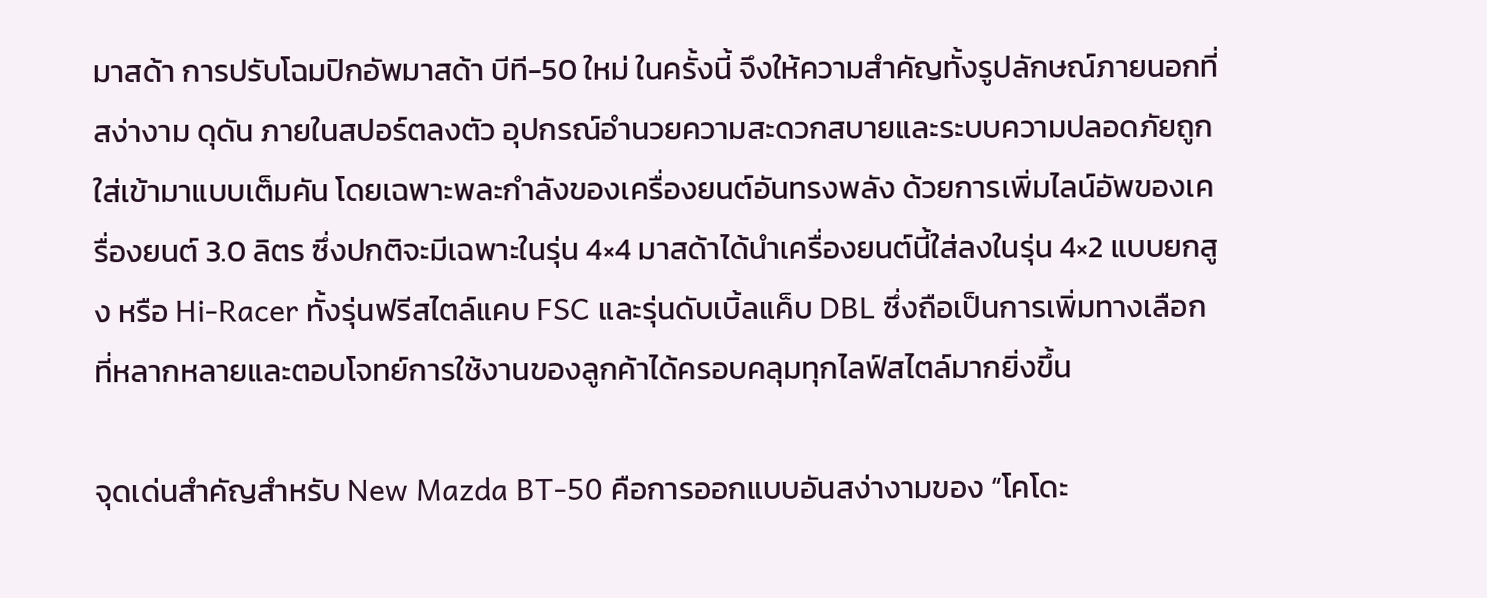มาสด้า การปรับโฉมปิกอัพมาสด้า บีที-50 ใหม่ ในครั้งนี้ จึงให้ความสำคัญทั้งรูปลักษณ์ภายนอกที่สง่างาม ดุดัน ภายในสปอร์ตลงตัว อุปกรณ์อำนวยความสะดวกสบายและระบบความปลอดภัยถูกใส่เข้ามาแบบเต็มคัน โดยเฉพาะพละกำลังของเครื่องยนต์อันทรงพลัง ด้วยการเพิ่มไลน์อัพของเครื่องยนต์ 3.0 ลิตร ซึ่งปกติจะมีเฉพาะในรุ่น 4×4 มาสด้าได้นำเครื่องยนต์นี้ใส่ลงในรุ่น 4×2 แบบยกสูง หรือ Hi-Racer ทั้งรุ่นฟรีสไตล์แคบ FSC และรุ่นดับเบิ้ลแค็บ DBL ซึ่งถือเป็นการเพิ่มทางเลือกที่หลากหลายและตอบโจทย์การใช้งานของลูกค้าได้ครอบคลุมทุกไลฟ์สไตล์มากยิ่งขึ้น

จุดเด่นสำคัญสำหรับ New Mazda BT-50 คือการออกแบบอันสง่างามของ “โคโดะ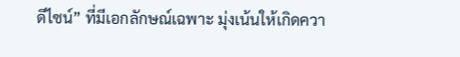ดีไซน์” ที่มีเอกลักษณ์เฉพาะ มุ่งเน้นให้เกิดควา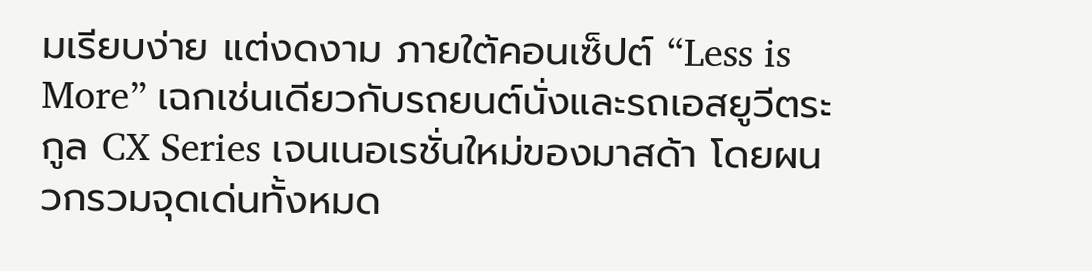มเรียบง่าย แต่งดงาม ภายใต้คอนเซ็ปต์ “Less is More” เฉกเช่นเดียวกับรถยนต์นั่งและรถเอสยูวีตระกูล CX Series เจนเนอเรชั่นใหม่ของมาสด้า โดยผนวกรวมจุดเด่นทั้งหมด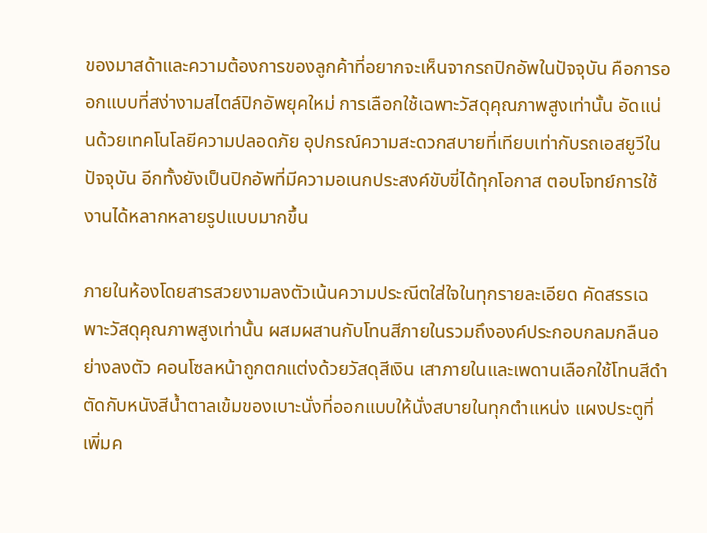ของมาสด้าและความต้องการของลูกค้าที่อยากจะเห็นจากรถปิกอัพในปัจจุบัน คือการออกแบบที่สง่างามสไตล์ปิกอัพยุคใหม่ การเลือกใช้เฉพาะวัสดุคุณภาพสูงเท่านั้น อัดแน่นด้วยเทคโนโลยีความปลอดภัย อุปกรณ์ความสะดวกสบายที่เทียบเท่ากับรถเอสยูวีในปัจจุบัน อีกทั้งยังเป็นปิกอัพที่มีความอเนกประสงค์ขับขี่ได้ทุกโอกาส ตอบโจทย์การใช้งานได้หลากหลายรูปแบบมากขึ้น

ภายในห้องโดยสารสวยงามลงตัวเน้นความประณีตใส่ใจในทุกรายละเอียด คัดสรรเฉพาะวัสดุคุณภาพสูงเท่านั้น ผสมผสานกับโทนสีภายในรวมถึงองค์ประกอบกลมกลืนอย่างลงตัว คอนโซลหน้าถูกตกแต่งด้วยวัสดุสีเงิน เสาภายในและเพดานเลือกใช้โทนสีดำตัดกับหนังสีน้ำตาลเข้มของเบาะนั่งที่ออกแบบให้นั่งสบายในทุกตำแหน่ง แผงประตูที่เพิ่มค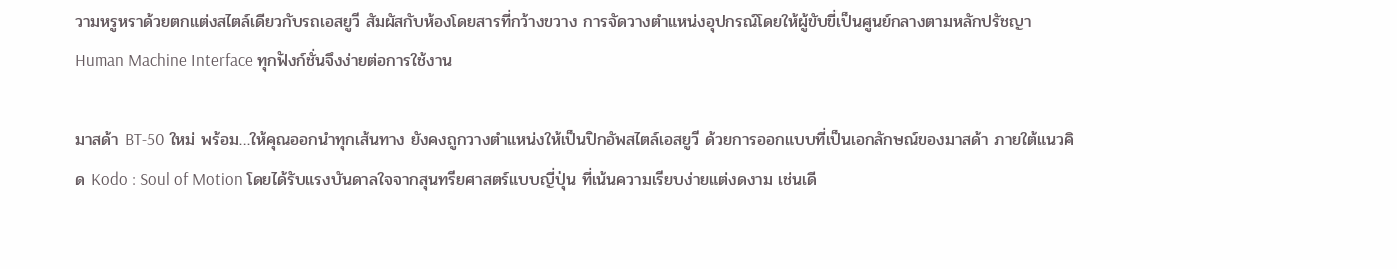วามหรูหราด้วยตกแต่งสไตล์เดียวกับรถเอสยูวี สัมผัสกับห้องโดยสารที่กว้างขวาง การจัดวางตำแหน่งอุปกรณ์โดยให้ผู้ขับขี่เป็นศูนย์กลางตามหลักปรัชญา Human Machine Interface ทุกฟังก์ชั่นจึงง่ายต่อการใช้งาน

มาสด้า BT-50 ใหม่ พร้อม…ให้คุณออกนำทุกเส้นทาง ยังคงถูกวางตำแหน่งให้เป็นปิกอัพสไตล์เอสยูวี ด้วยการออกแบบที่เป็นเอกลักษณ์ของมาสด้า ภายใต้แนวคิด Kodo : Soul of Motion โดยได้รับแรงบันดาลใจจากสุนทรียศาสตร์แบบญี่ปุ่น ที่เน้นความเรียบง่ายแต่งดงาม เช่นเดี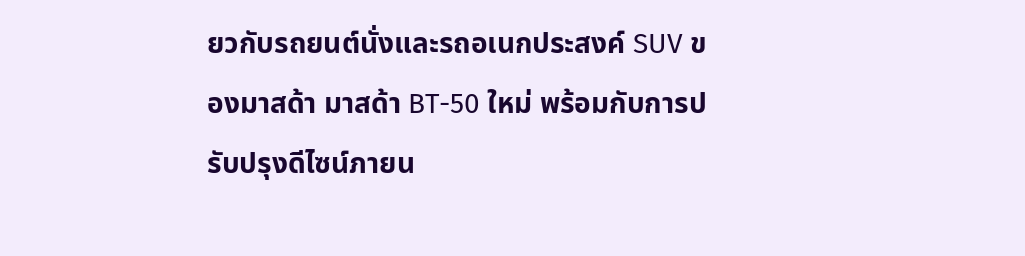ยวกับรถยนต์นั่งและรถอเนกประสงค์ SUV ของมาสด้า มาสด้า BT-50 ใหม่ พร้อมกับการปรับปรุงดีไซน์ภายน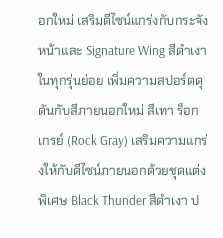อกใหม่ เสริมดีไซน์แกร่งกับกระจังหน้าและ Signature Wing สีดำเงาในทุกรุ่นย่อย เพิ่มความสปอร์ตดุดันกับสีภายนอกใหม่ สีเทา ร็อก เกรย์ (Rock Gray) เสริมความแกร่งให้กับดีไซน์ภายนอกด้วยชุดแต่งพิเศษ Black Thunder สีดำเงา ป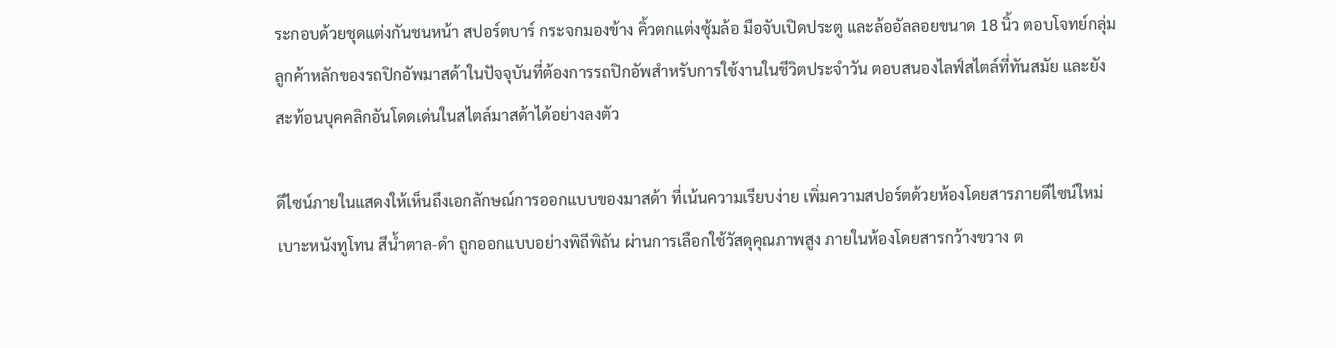ระกอบด้วยชุดแต่งกันชนหน้า สปอร์ตบาร์ กระจกมองข้าง คิ้วตกแต่งซุ้มล้อ มือจับเปิดประตู และล้ออัลลอยขนาด 18 นิ้ว ตอบโจทย์กลุ่มลูกค้าหลักของรถปิกอัพมาสด้าในปัจจุบันที่ต้องการรถปิกอัพสำหรับการใช้งานในชีวิตประจำวัน ตอบสนองไลฟ์สไตล์ที่ทันสมัย และยังสะท้อนบุคคลิกอันโดดเด่นในสไตล์มาสด้าได้อย่างลงตัว

ดีไซน์ภายในแสดงให้เห็นถึงเอกลักษณ์การออกแบบของมาสด้า ที่เน้นความเรียบง่าย เพิ่มความสปอร์ตด้วยห้องโดยสารภายดีไซน์ใหม่ เบาะหนังทูโทน สีน้ำตาล-ดำ ถูกออกแบบอย่างพิถีพิถัน ผ่านการเลือกใช้วัสดุคุณภาพสูง ภายในห้องโดยสารกว้างขวาง ต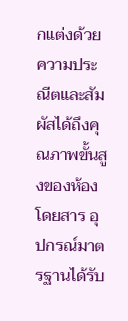กแต่งด้วยความประณีตและสัมผัสได้ถึงคุณภาพขั้นสูงของห้องโดยสาร อุปกรณ์มาตรฐานได้รับ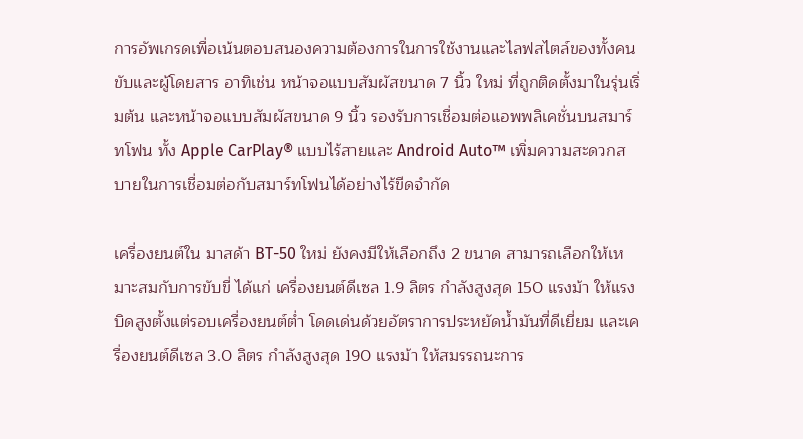การอัพเกรดเพื่อเน้นตอบสนองความต้องการในการใช้งานและไลฟสไตล์ของทั้งคนขับและผู้โดยสาร อาทิเช่น หน้าจอแบบสัมผัสขนาด 7 นิ้ว ใหม่ ที่ถูกติดตั้งมาในรุ่นเริ่มต้น และหน้าจอแบบสัมผัสขนาด 9 นิ้ว รองรับการเชื่อมต่อแอพพลิเคชั่นบนสมาร์ทโฟน ทั้ง Apple CarPlay® แบบไร้สายและ Android Auto™ เพิ่มความสะดวกสบายในการเชื่อมต่อกับสมาร์ทโฟนได้อย่างไร้ขีดจำกัด

เครื่องยนต์ใน มาสด้า BT-50 ใหม่ ยังคงมีให้เลือกถึง 2 ขนาด สามารถเลือกให้เหมาะสมกับการขับขี่ ได้แก่ เครื่องยนต์ดีเซล 1.9 ลิตร กำลังสูงสุด 150 แรงม้า ให้แรงบิดสูงตั้งแต่รอบเครื่องยนต์ต่ำ โดดเด่นด้วยอัตราการประหยัดน้ำมันที่ดีเยี่ยม และเครื่องยนต์ดีเซล 3.0 ลิตร กำลังสูงสุด 190 แรงม้า ให้สมรรถนะการ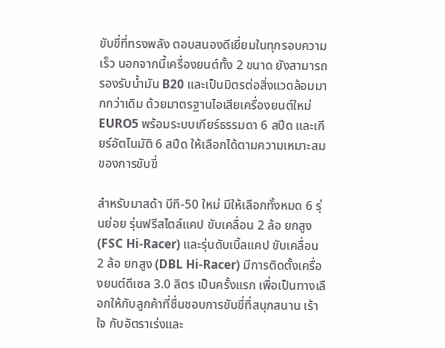ขับขี่ที่ทรงพลัง ตอบสนองดีเยี่ยมในทุกรอบความเร็ว นอกจากนี้เครื่องยนต์ทั้ง 2 ขนาด ยังสามารถรองรับน้ำมัน B20 และเป็นมิตรต่อสิ่งแวดล้อมมากกว่าเดิม ด้วยมาตรฐานไอเสียเครื่องยนต์ใหม่ EURO5 พร้อมระบบเกียร์ธรรมดา 6 สปีด และเกียร์อัตโนมัติ 6 สปีด ให้เลือกได้ตามความเหมาะสมของการขับขี่

สำหรับมาสด้า บีที-50 ใหม่ มีให้เลือกทั้งหมด 6 รุ่นย่อย รุ่นฟรีสไตล์แคป ขับเคลื่อน 2 ล้อ ยกสูง (FSC Hi-Racer) และรุ่นดับเบิ้ลแคป ขับเคลื่อน 2 ล้อ ยกสูง (DBL Hi-Racer) มีการติดตั้งเครื่องยนต์ดีเซล 3.0 ลิตร เป็นครั้งแรก เพื่อเป็นทางเลือกให้กับลูกค้าที่ชื่นชอบการขับขี่ที่สนุกสนาน เร้าใจ กับอัตราเร่งและ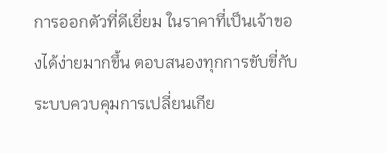การออกตัวที่ดีเยี่ยม ในราคาที่เป็นเจ้าของได้ง่ายมากขึ้น ตอบสนองทุกการขับขี่กับระบบควบคุมการเปลี่ยนเกีย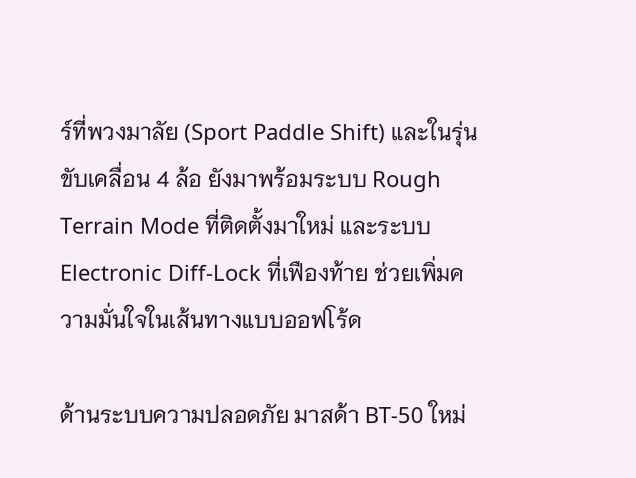ร์ที่พวงมาลัย (Sport Paddle Shift) และในรุ่นขับเคลื่อน 4 ล้อ ยังมาพร้อมระบบ Rough Terrain Mode ที่ติดตั้งมาใหม่ และระบบ Electronic Diff-Lock ที่เฟืองท้าย ช่วยเพิ่มความมั่นใจในเส้นทางแบบออฟโร้ด

ด้านระบบความปลอดภัย มาสด้า BT-50 ใหม่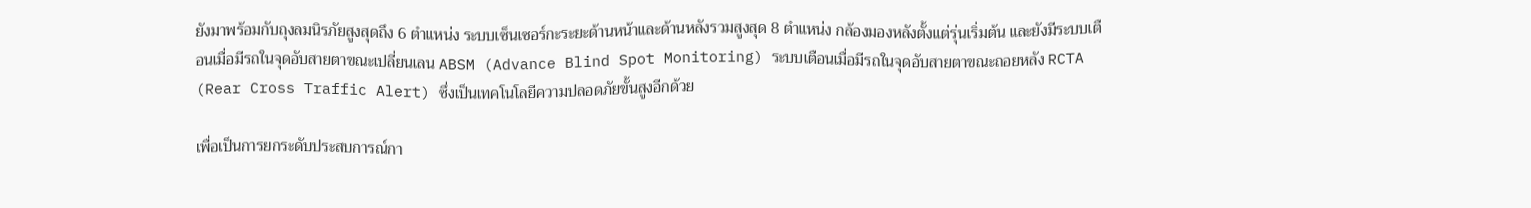ยังมาพร้อมกับถุงลมนิรภัยสูงสุดถึง 6 ตำแหน่ง ระบบเซ็นเซอร์กะระยะด้านหน้าและด้านหลังรวมสูงสุด 8 ตำแหน่ง กล้องมองหลังตั้งแต่รุ่นเริ่มต้น และยังมีระบบเตือนเมื่อมีรถในจุดอับสายตาขณะเปลี่ยนเลน ABSM (Advance Blind Spot Monitoring) ระบบเตือนเมื่อมีรถในจุดอับสายตาขณะถอยหลัง RCTA (Rear Cross Traffic Alert) ซึ่งเป็นเทคโนโลยีความปลอดภัยขั้นสูงอีกด้วย

เพื่อเป็นการยกระดับประสบการณ์กา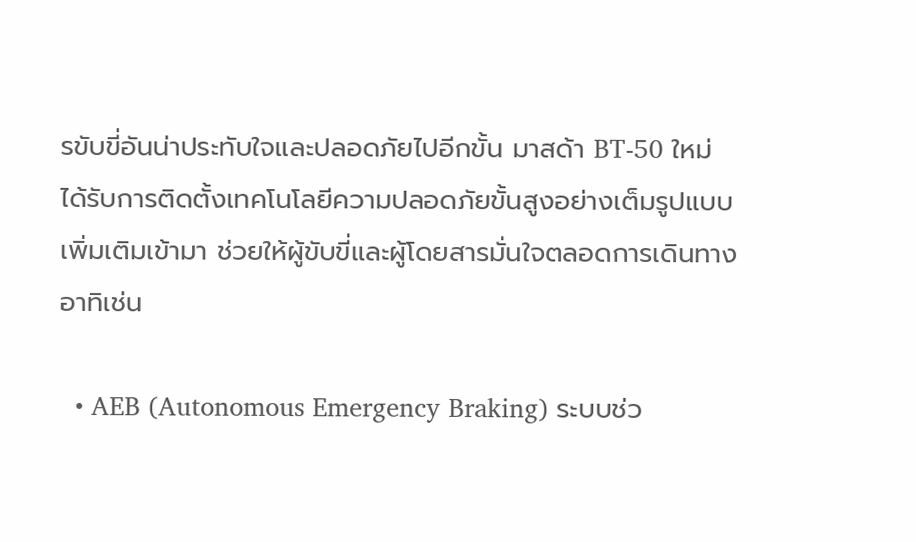รขับขี่อันน่าประทับใจและปลอดภัยไปอีกขั้น มาสด้า BT-50 ใหม่ ได้รับการติดตั้งเทคโนโลยีความปลอดภัยขั้นสูงอย่างเต็มรูปแบบเพิ่มเติมเข้ามา ช่วยให้ผู้ขับขี่และผู้โดยสารมั่นใจตลอดการเดินทาง อาทิเช่น

  • AEB (Autonomous Emergency Braking) ระบบช่ว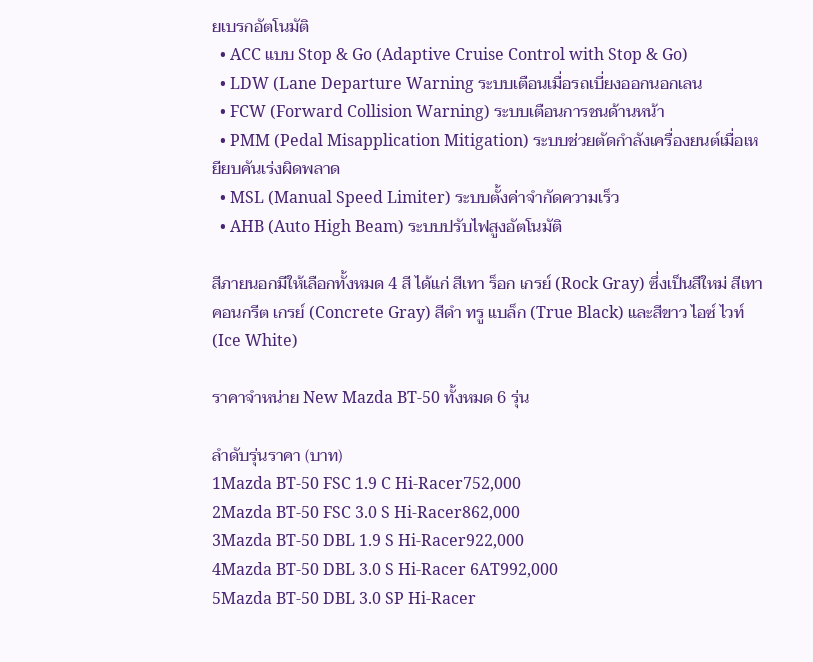ยเบรกอัตโนมัติ
  • ACC แบบ Stop & Go (Adaptive Cruise Control with Stop & Go)
  • LDW (Lane Departure Warning ระบบเตือนเมื่อรถเบี่ยงออกนอกเลน
  • FCW (Forward Collision Warning) ระบบเตือนการชนด้านหน้า
  • PMM (Pedal Misapplication Mitigation) ระบบช่วยตัดกำลังเครื่องยนต์เมื่อเหยียบคันเร่งผิดพลาด
  • MSL (Manual Speed Limiter) ระบบตั้งค่าจำกัดความเร็ว
  • AHB (Auto High Beam) ระบบปรับไฟสูงอัตโนมัติ

สีภายนอกมีให้เลือกทั้งหมด 4 สี ได้แก่ สีเทา ร็อก เกรย์ (Rock Gray) ซึ่งเป็นสีใหม่ สีเทา คอนกรีต เกรย์ (Concrete Gray) สีดำ ทรู แบล็ก (True Black) และสีขาว ไอซ์ ไวท์ (Ice White)

ราคาจำหน่าย New Mazda BT-50 ทั้งหมด 6 รุ่น

ลำดับรุ่นราคา (บาท)
1Mazda BT-50 FSC 1.9 C Hi-Racer752,000
2Mazda BT-50 FSC 3.0 S Hi-Racer862,000
3Mazda BT-50 DBL 1.9 S Hi-Racer922,000
4Mazda BT-50 DBL 3.0 S Hi-Racer 6AT992,000
5Mazda BT-50 DBL 3.0 SP Hi-Racer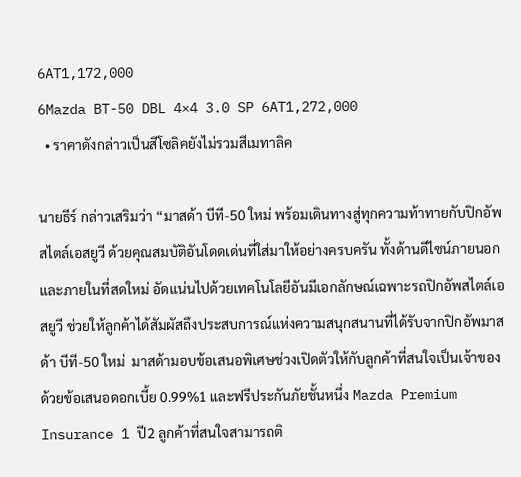6AT1,172,000
6Mazda BT-50 DBL 4×4 3.0 SP 6AT1,272,000
  • ราคาดังกล่าวเป็นสีโซลิคยังไม่รวมสีเมทาลิค

นายธีร์ กล่าวเสริมว่า “มาสด้า บีที-50 ใหม่ พร้อมเดินทางสู่ทุกความท้าทายกับปิกอัพสไตล์เอสยูวี ด้วยคุณสมบัติอันโดดเด่นที่ใส่มาให้อย่างครบครัน ทั้งด้านดีไซน์ภายนอกและภายในที่สดใหม่ อัดแน่นไปด้วยเทคโนโลยีอันมีเอกลักษณ์เฉพาะรถปิกอัพสไตล์เอสยูวี ช่วยให้ลูกค้าได้สัมผัสถึงประสบการณ์แห่งความสนุกสนานที่ได้รับจากปิกอัพมาสด้า บีที-50 ใหม่  มาสด้ามอบข้อเสนอพิเศษช่วงเปิดตัวให้กับลูกค้าที่สนใจเป็นเจ้าของ ด้วยข้อเสนอดอกเบี้ย 0.99%1 และฟรีประกันภัยชั้นหนึ่ง Mazda Premium Insurance 1 ปี2 ลูกค้าที่สนใจสามารถติ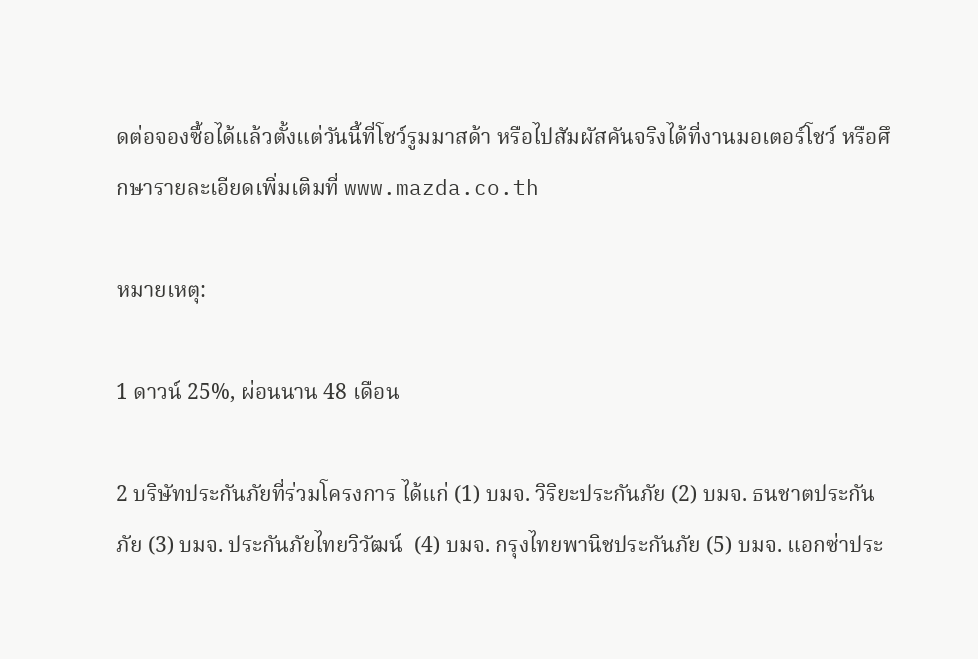ดต่อจองซื้อได้แล้วตั้งแต่วันนี้ที่โชว์รูมมาสด้า หรือไปสัมผัสคันจริงได้ที่งานมอเตอร์โชว์ หรือศึกษารายละเอียดเพิ่มเติมที่ www.mazda.co.th

หมายเหตุ:

1 ดาวน์ 25%, ผ่อนนาน 48 เดือน

2 บริษัทประกันภัยที่ร่วมโครงการ ได้แก่ (1) บมจ. วิริยะประกันภัย (2) บมจ. ธนชาตประกันภัย (3) บมจ. ประกันภัยไทยวิวัฒน์  (4) บมจ. กรุงไทยพานิชประกันภัย (5) บมจ. แอกซ่าประ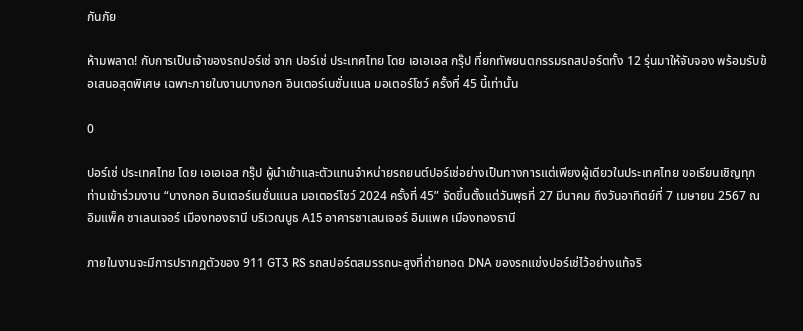กันภัย

ห้ามพลาด! กับการเป็นเจ้าของรถปอร์เช่ จาก ปอร์เช่ ประเทศไทย โดย เอเอเอส กรุ๊ป ที่ยกทัพยนตกรรมรถสปอร์ตทั้ง 12 รุ่นมาให้จับจอง พร้อมรับข้อเสนอสุดพิเศษ เฉพาะภายในงานบางกอก อินเตอร์เนชั่นแนล มอเตอร์โชว์ ครั้งที่ 45 นี้เท่านั้น

0

ปอร์เช่ ประเทศไทย โดย เอเอเอส กรุ๊ป ผู้นำเข้าและตัวแทนจำหน่ายรถยนต์ปอร์เช่อย่างเป็นทางการแต่เพียงผู้เดียวในประเทศไทย ขอเรียนเชิญทุกท่านเข้าร่วมงาน “บางกอก อินเตอร์เนชั่นแนล มอเตอร์โชว์ 2024 ครั้งที่ 45” จัดขึ้นตั้งแต่วันพุธที่ 27 มีนาคม ถึงวันอาทิตย์ที่ 7 เมษายน 2567 ณ อิมแพ็ค ชาเลนเจอร์ เมืองทองธานี บริเวณบูธ A15 อาคารชาเลนเจอร์ อิมแพค เมืองทองธานี

ภายในงานจะมีการปรากฏตัวของ 911 GT3 RS รถสปอร์ตสมรรถนะสูงที่ถ่ายทอด DNA ของรถแข่งปอร์เช่ไว้อย่างแท้จริ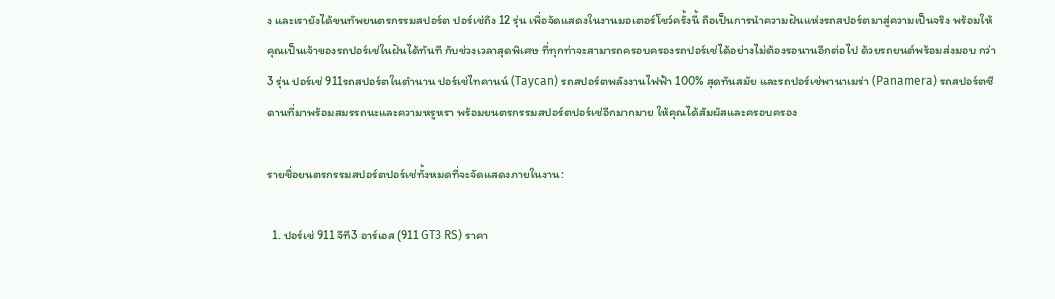ง และเรายังได้ขนทัพยนตรกรรมสปอร์ต ปอร์เช่ถึง 12 รุ่น เพื่อจัดแสดงในงานมอเตอร์โชว์ครั้งนี้ ถือเป็นการนำความฝันแห่งรถสปอร์ตมาสู่ความเป็นจริง พร้อมให้คุณเป็นเจ้าของรถปอร์เช่ในฝันได้ทันที กับช่วงเวลาสุดพิเศษ ที่ทุกท่าจะสามารถครอบครองรถปอร์เช่ได้อย่างไม่ต้องรอนานอีกต่อไป ด้วยรถยนต์พร้อมส่งมอบ กว่า 3 รุ่น ปอร์เช่ 911รถสปอร์ตในตำนาน ปอร์เช่ไทคานน์ (Taycan) รถสปอร์ตพลังงานไฟฟ้า 100% สุดทันสมัย และรถปอร์เช่พานาเมร่า (Panamera) รถสปอร์ตซีดานที่มาพร้อมสมรรถนะและความหรูหรา พร้อมยนตรกรรมสปอร์ตปอร์เช่อีกมากมาย ให้คุณได้สัมผัสและครอบครอง

รายชื่อยนตรกรรมสปอร์ตปอร์เช่ทั้งหมดที่จะจัดแสดงภายในงาน:

  1. ปอร์เช่ 911 จีที3 อาร์เอส (911 GT3 RS) ราคา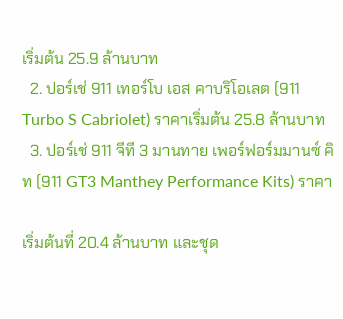เริ่มต้น 25.9 ล้านบาท
  2. ปอร์เช่ 911 เทอร์โบ เอส คาบริโอเลต (911 Turbo S Cabriolet) ราคาเริ่มต้น 25.8 ล้านบาท
  3. ปอร์เช่ 911 จีที 3 มานทาย เพอร์ฟอร์มมานซ์ คิท (911 GT3 Manthey Performance Kits) ราคา

เริ่มต้นที่ 20.4 ล้านบาท และชุด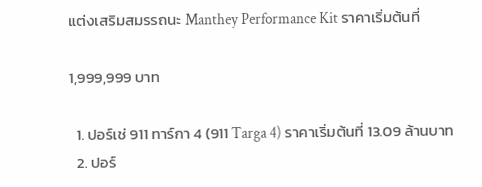แต่งเสริมสมรรถนะ Manthey Performance Kit ราคาเริ่มต้นที่

1,999,999 บาท

  1. ปอร์เช่ 911 ทาร์กา 4 (911 Targa 4) ราคาเริ่มต้นที่ 13.09 ล้านบาท
  2. ปอร์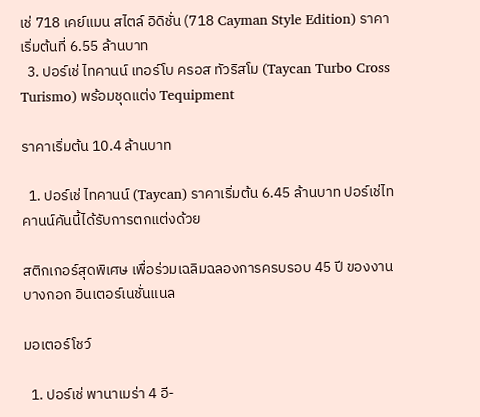เช่ 718 เคย์แมน สไตล์ อิดิชั่น (718 Cayman Style Edition) ราคาเริ่มต้นที่ 6.55 ล้านบาท
  3. ปอร์เช่ ไทคานน์ เทอร์โบ ครอส ทัวริสโม (Taycan Turbo Cross Turismo) พร้อมชุดแต่ง Tequipment

ราคาเริ่มต้น 10.4 ล้านบาท

  1. ปอร์เช่ ไทคานน์ (Taycan) ราคาเริ่มต้น 6.45 ล้านบาท ปอร์เช่ไทคานน์คันนี้ได้รับการตกแต่งด้วย

สติกเกอร์สุดพิเศษ เพื่อร่วมเฉลิมฉลองการครบรอบ 45 ปี ของงานบางกอก อินเตอร์เนชั่นแนล

มอเตอร์โชว์

  1. ปอร์เช่ พานาเมร่า 4 อี-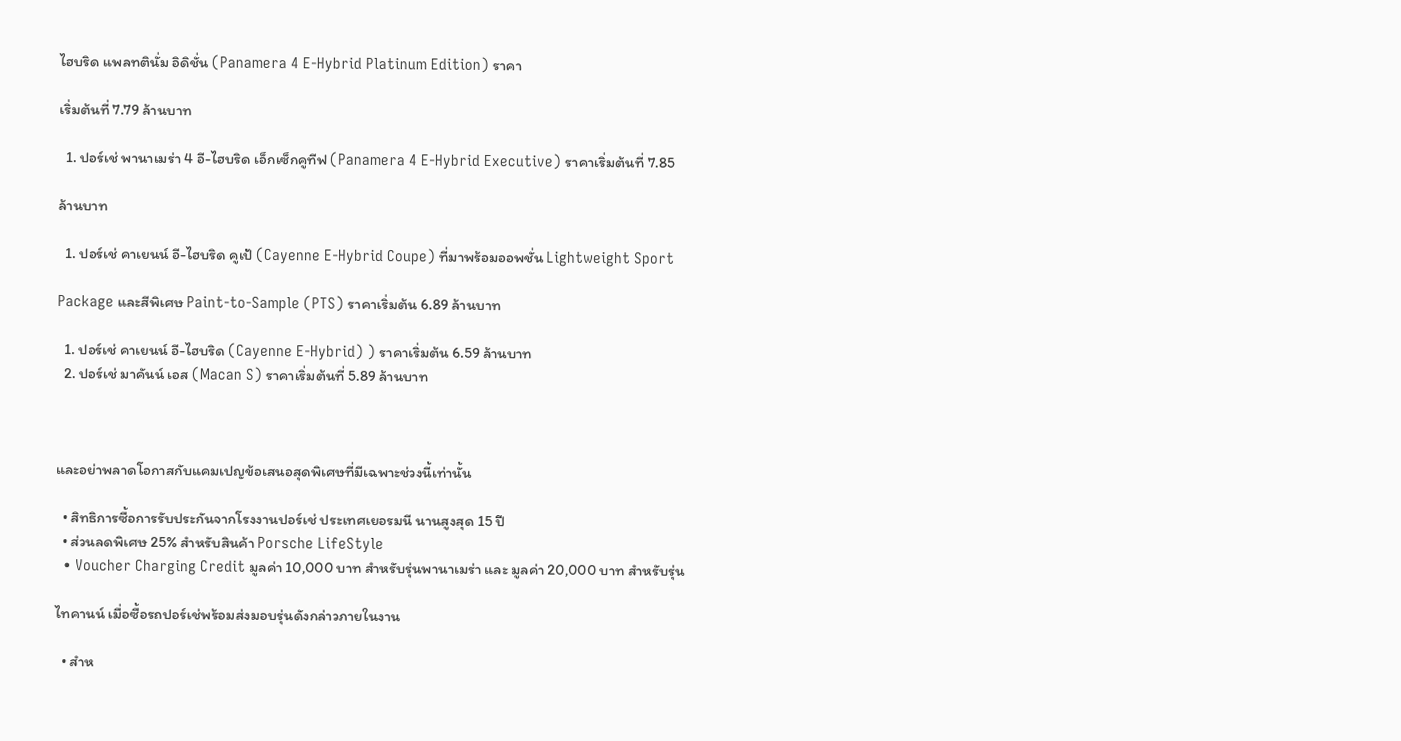ไฮบริด แพลทตินั่ม อิดิชั่น (Panamera 4 E-Hybrid Platinum Edition) ราคา

เริ่มต้นที่ 7.79 ล้านบาท

  1. ปอร์เช่ พานาเมร่า 4 อี-ไฮบริด เอ็กเซ็กคูทีฟ (Panamera 4 E-Hybrid Executive) ราคาเริ่มต้นที่ 7.85

ล้านบาท

  1. ปอร์เช่ คาเยนน์ อี-ไฮบริด คูเป้ (Cayenne E-Hybrid Coupe) ที่มาพร้อมออพชั่น Lightweight Sport

Package และสีพิเศษ Paint-to-Sample (PTS) ราคาเริ่มต้น 6.89 ล้านบาท

  1. ปอร์เช่ คาเยนน์ อี-ไฮบริด (Cayenne E-Hybrid) ) ราคาเริ่มต้น 6.59 ล้านบาท
  2. ปอร์เช่ มาคันน์ เอส (Macan S) ราคาเริ่มต้นที่ 5.89 ล้านบาท



และอย่าพลาดโอกาสกับแคมเปญข้อเสนอสุดพิเศษที่มีเฉพาะช่วงนี้เท่านั้น

  • สิทธิการซื้อการรับประกันจากโรงงานปอร์เช่ ประเทศเยอรมนี นานสูงสุด 15 ปี
  • ส่วนลดพิเศษ 25% สำหรับสินค้า Porsche LifeStyle
  • Voucher Charging Credit มูลค่า 10,000 บาท สำหรับรุ่นพานาเมร่า และ มูลค่า 20,000 บาท สำหรับรุ่น

ไทคานน์ เมื่อซื้อรถปอร์เช่พร้อมส่งมอบรุ่นดังกล่าวภายในงาน

  • สำห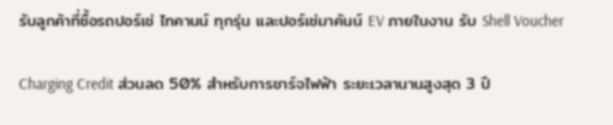รับลูกค้าที่ซื้อรถปอร์เช่ ไทคานน์ ทุกรุ่น และปอร์เช่มาคันน์ EV ภายในงาน รับ Shell Voucher

Charging Credit ส่วนลด 50% สำหรับการชาร์จไฟฟ้า ระยะเวลานานสูงสุด 3 ปี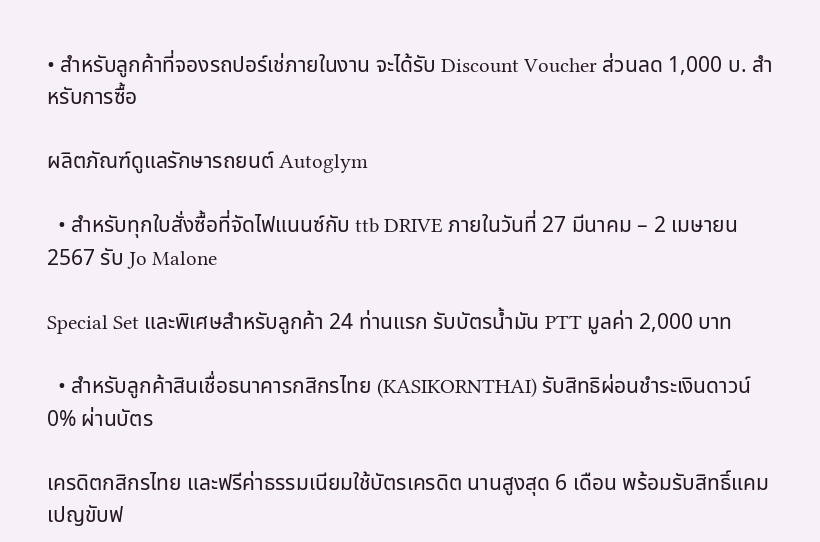• สำหรับลูกค้าที่จองรถปอร์เช่ภายในงาน จะได้รับ Discount Voucher ส่วนลด 1,000 บ. สำหรับการซื้อ

ผลิตภัณฑ์ดูแลรักษารถยนต์ Autoglym

  • สำหรับทุกใบสั่งซื้อที่จัดไฟแนนซ์กับ ttb DRIVE ภายในวันที่ 27 มีนาคม – 2 เมษายน 2567 รับ Jo Malone

Special Set และพิเศษสำหรับลูกค้า 24 ท่านแรก รับบัตรน้ำมัน PTT มูลค่า 2,000 บาท

  • สำหรับลูกค้าสินเชื่อธนาคารกสิกรไทย (KASIKORNTHAI) รับสิทธิผ่อนชำระเงินดาวน์ 0% ผ่านบัตร

เครดิตกสิกรไทย และฟรีค่าธรรมเนียมใช้บัตรเครดิต นานสูงสุด 6 เดือน พร้อมรับสิทธิ์แคมเปญขับฟ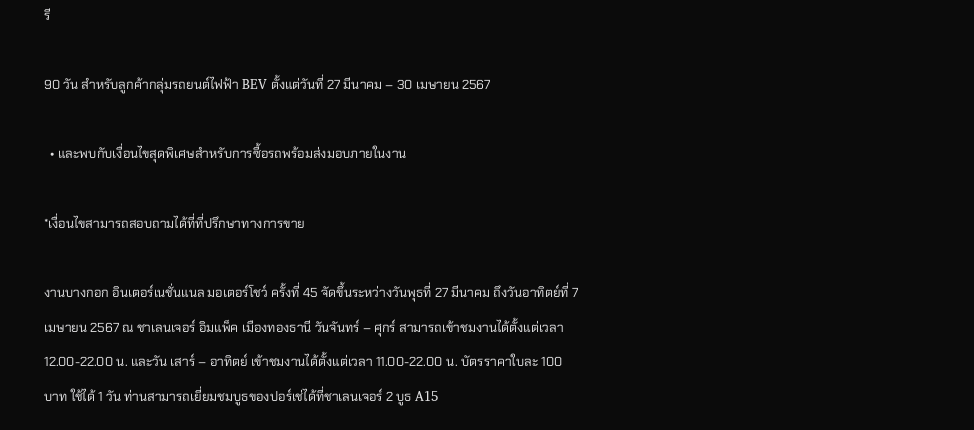รี

90 วัน สำหรับลูกค้ากลุ่มรถยนต์ไฟฟ้า BEV ตั้งแต่วันที่ 27 มีนาคม – 30 เมษายน 2567

  • และพบกับเงื่อนไขสุดพิเศษสำหรับการซื้อรถพร้อมส่งมอบภายในงาน

*เงื่อนไขสามารถสอบถามได้ที่ที่ปรึกษาทางการขาย

งานบางกอก อินเตอร์เนชั่นแนล มอเตอร์โชว์ ครั้งที่ 45 จัดขึ้นระหว่างวันพุธที่ 27 มีนาคม ถึงวันอาทิตย์ที่ 7 เมษายน 2567 ณ ชาเลนเจอร์ อิมแพ็ค เมืองทองธานี วันจันทร์ – ศุกร์ สามารถเข้าชมงานได้ตั้งแต่เวลา 12.00-22.00 น. และวัน เสาร์ – อาทิตย์ เข้าชมงานได้ตั้งแต่เวลา 11.00-22.00 น. บัตรราคาใบละ 100 บาท ใช้ได้ 1 วัน ท่านสามารถเยี่ยมชมบูธของปอร์เช่ได้ที่ชาเลนเจอร์ 2 บูธ A15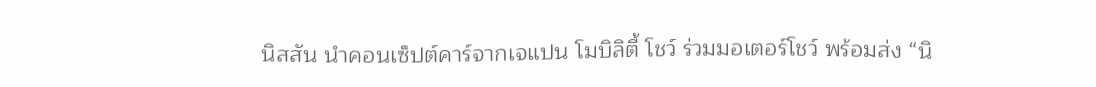นิสสัน นำคอนเซ็ปต์คาร์จากเจแปน โมบิลิตี้ โชว์ ร่วมมอเตอร์โชว์ พร้อมส่ง “นิ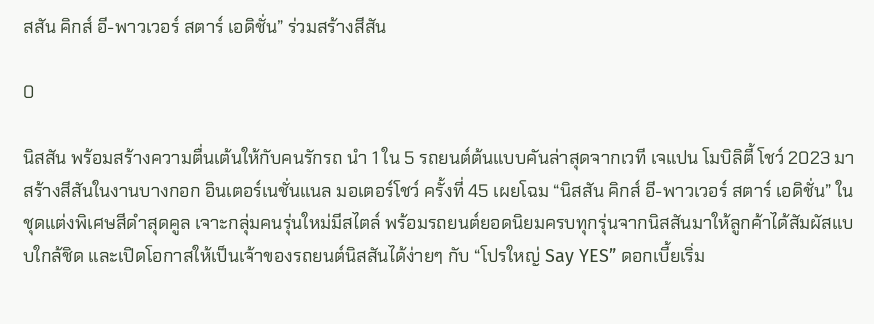สสัน คิกส์ อี-พาวเวอร์ สตาร์ เอดิชั่น” ร่วมสร้างสีสัน

0

นิสสัน พร้อมสร้างความตื่นเต้นให้กับคนรักรถ นำ 1 ใน 5 รถยนต์ต้นแบบคันล่าสุดจากเวที เจแปน โมบิลิตี้ โชว์ 2023 มาสร้างสีสันในงานบางกอก อินเตอร์เนชั่นแนล มอเตอร์โชว์ ครั้งที่ 45 เผยโฉม “นิสสัน คิกส์ อี-พาวเวอร์ สตาร์ เอดิชั่น” ในชุดแต่งพิเศษสีดำสุดคูล เจาะกลุ่มคนรุ่นใหม่มีสไตล์ พร้อมรถยนต์ยอดนิยมครบทุกรุ่นจากนิสสันมาให้ลูกค้าได้สัมผัสแบบใกล้ชิด และเปิดโอกาสให้เป็นเจ้าของรถยนต์นิสสันได้ง่ายๆ กับ “โปรใหญ่ Say YES” ดอกเบี้ยเริ่ม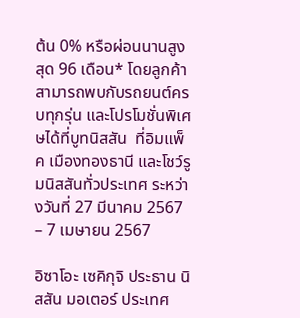ต้น 0% หรือผ่อนนานสูงสุด 96 เดือน* โดยลูกค้าสามารถพบกับรถยนต์ครบทุกรุ่น และโปรโมชั่นพิเศษได้ที่บูทนิสสัน  ที่อิมแพ็ค เมืองทองธานี และโชว์รูมนิสสันทั่วประเทศ ระหว่างวันที่ 27 มีนาคม 2567 – 7 เมษายน 2567

อิซาโอะ เซคิกุจิ ประธาน นิสสัน มอเตอร์ ประเทศ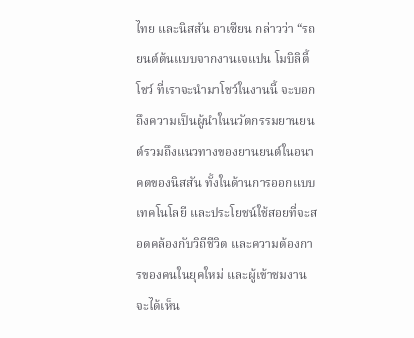ไทย และนิสสัน อาเซียน กล่าวว่า “รถยนต์ต้นแบบจากงานเจแปน โมบิลิตี้ โชว์ ที่เราจะนำมาโชว์ในงานนี้ จะบอกถึงความเป็นผู้นำในนวัตกรรมยานยนต์รวมถึงแนวทางของยานยนต์ในอนาคตของนิสสัน ทั้งในด้านการออกแบบ เทคโนโลยี และประโยชน์ใช้สอยที่จะสอดคล้องกับวิถีชีวิต และความต้องการของคนในยุคใหม่ และผู้เข้าชมงานจะได้เห็น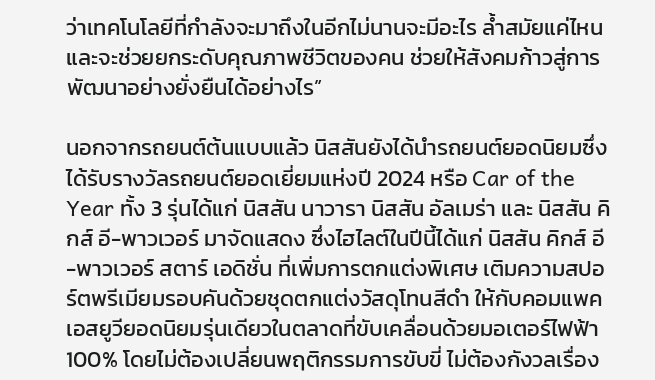ว่าเทคโนโลยีที่กำลังจะมาถึงในอีกไม่นานจะมีอะไร ล้ำสมัยแค่ไหน และจะช่วยยกระดับคุณภาพชีวิตของคน ช่วยให้สังคมก้าวสู่การพัฒนาอย่างยั่งยืนได้อย่างไร”

นอกจากรถยนต์ต้นแบบแล้ว นิสสันยังได้นำรถยนต์ยอดนิยมซึ่งได้รับรางวัลรถยนต์ยอดเยี่ยมแห่งปี 2024 หรือ Car of the Year ทั้ง 3 รุ่นได้แก่ นิสสัน นาวารา นิสสัน อัลเมร่า และ นิสสัน คิกส์ อี-พาวเวอร์ มาจัดแสดง ซึ่งไฮไลต์ในปีนี้ได้แก่ นิสสัน คิกส์ อี-พาวเวอร์ สตาร์ เอดิชั่น ที่เพิ่มการตกแต่งพิเศษ เติมความสปอร์ตพรีเมียมรอบคันด้วยชุดตกแต่งวัสดุโทนสีดำ ให้กับคอมแพคเอสยูวียอดนิยมรุ่นเดียวในตลาดที่ขับเคลื่อนด้วยมอเตอร์ไฟฟ้า 100% โดยไม่ต้องเปลี่ยนพฤติกรรมการขับขี่ ไม่ต้องกังวลเรื่อง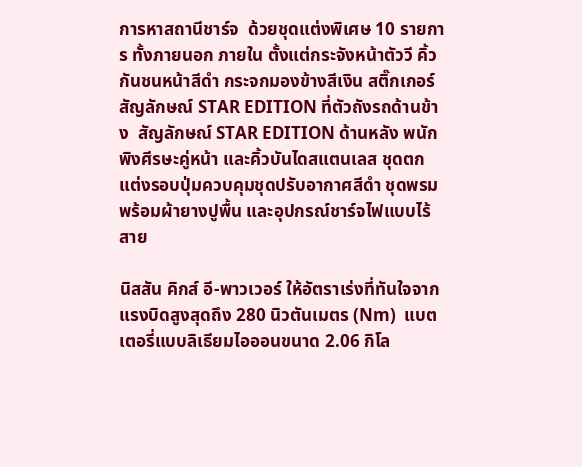การหาสถานีชาร์จ  ด้วยชุดแต่งพิเศษ 10 รายการ ทั้งภายนอก ภายใน ตั้งแต่กระจังหน้าตัววี คิ้วกันชนหน้าสีดำ กระจกมองข้างสีเงิน สติ๊กเกอร์สัญลักษณ์ STAR EDITION ที่ตัวถังรถด้านข้าง  สัญลักษณ์ STAR EDITION ด้านหลัง พนักพิงศีรษะคู่หน้า และคิ้วบันไดสแตนเลส ชุดตกแต่งรอบปุ่มควบคุมชุดปรับอากาศสีดำ ชุดพรมพร้อมผ้ายางปูพื้น และอุปกรณ์ชาร์จไฟแบบไร้สาย

นิสสัน คิกส์ อี-พาวเวอร์ ให้อัตราเร่งที่ทันใจจากแรงบิดสูงสุดถึง 280 นิวตันเมตร (Nm)  แบตเตอรี่แบบลิเธียมไอออนขนาด 2.06 กิโล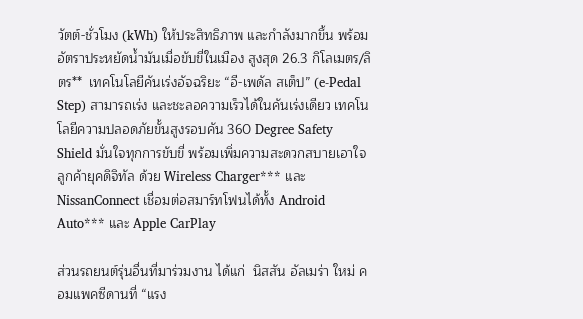วัตต์-ชั่วโมง (kWh) ให้ประสิทธิภาพ และกำลังมากขึ้น พร้อมอัตราประหยัดน้ำมันเมื่อขับขี่ในเมือง สูงสุด 26.3 กิโลเมตร/ลิตร**  เทคโนโลยีคันเร่งอัจฉริยะ “อี-เพดัล สเต็ป” (e-Pedal Step) สามารถเร่ง และชะลอความเร็วได้ในคันเร่งเดียว เทคโนโลยีความปลอดภัยขั้นสูงรอบคัน 360 Degree Safety Shield มั่นใจทุกการขับขี่ พร้อมเพิ่มความสะดวกสบายเอาใจลูกค้ายุคดิจิทัล ด้วย Wireless Charger*** และ NissanConnect เชื่อมต่อสมาร์ทโฟนได้ทั้ง Android Auto*** และ Apple CarPlay

ส่วนรถยนต์รุ่นอื่นที่มาร่วมงาน ได้แก่  นิสสัน อัลเมร่า ใหม่ คอมแพคซีดานที่ “แรง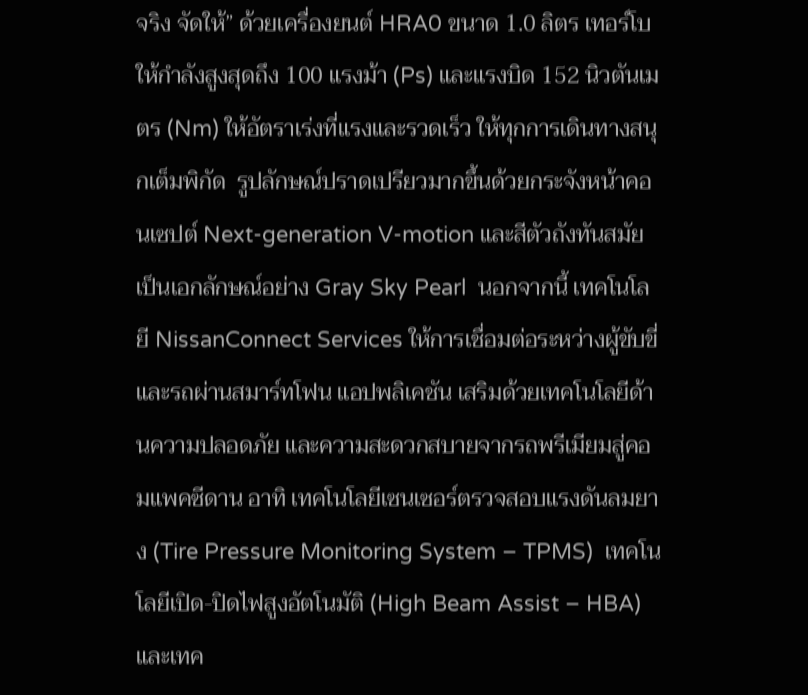จริง จัดให้” ด้วยเครื่องยนต์ HRA0 ขนาด 1.0 ลิตร เทอร์โบ ให้กำลังสูงสุดถึง 100 แรงม้า (Ps) และแรงบิด 152 นิวตันเมตร (Nm) ให้อัตราเร่งที่แรงและรวดเร็ว ให้ทุกการเดินทางสนุกเต็มพิกัด  รูปลักษณ์ปราดเปรียวมากขึ้นด้วยกระจังหน้าคอนเซปต์ Next-generation V-motion และสีตัวถังทันสมัยเป็นเอกลักษณ์อย่าง Gray Sky Pearl  นอกจากนี้ เทคโนโลยี NissanConnect Services ให้การเชื่อมต่อระหว่างผู้ขับขี่ และรถผ่านสมาร์ทโฟน แอปพลิเคชัน เสริมด้วยเทคโนโลยีด้านความปลอดภัย และความสะดวกสบายจากรถพรีเมียมสู่คอมแพคซีดาน อาทิ เทคโนโลยีเซนเซอร์ตรวจสอบแรงดันลมยาง (Tire Pressure Monitoring System – TPMS)  เทคโนโลยีเปิด-ปิดไฟสูงอัตโนมัติ (High Beam Assist – HBA) และเทค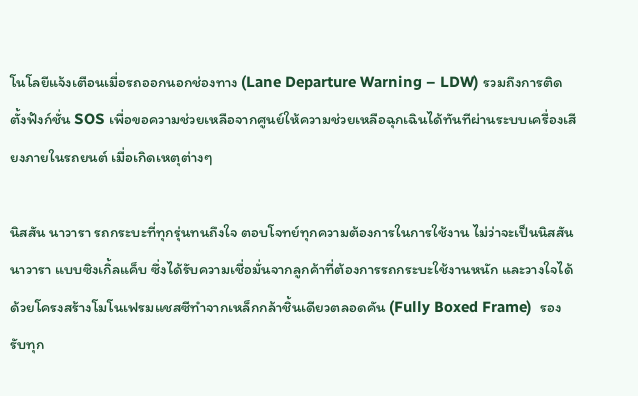โนโลยีแจ้งเตือนเมื่อรถออกนอกช่องทาง (Lane Departure Warning – LDW) รวมถึงการติดตั้งฟังก์ชั่น SOS เพื่อขอความช่วยเหลือจากศูนย์ให้ความช่วยเหลือฉุกเฉินได้ทันทีผ่านระบบเครื่องเสียงภายในรถยนต์ เมื่อเกิดเหตุต่างๆ

นิสสัน นาวารา รถกระบะที่ทุกรุ่นทนถึงใจ ตอบโจทย์ทุกความต้องการในการใช้งาน ไม่ว่าจะเป็นนิสสัน นาวารา แบบซิงเกิ้ลแค็บ ซึ่งได้รับความเชื่อมั่นจากลูกค้าที่ต้องการรถกระบะใช้งานหนัก และวางใจได้ ด้วยโครงสร้างโมโนเฟรมแชสซีทำจากเหล็กกล้าชิ้นเดียวตลอดคัน (Fully Boxed Frame)  รองรับทุก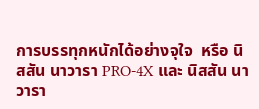การบรรทุกหนักได้อย่างจุใจ  หรือ นิสสัน นาวารา PRO-4X และ นิสสัน นาวารา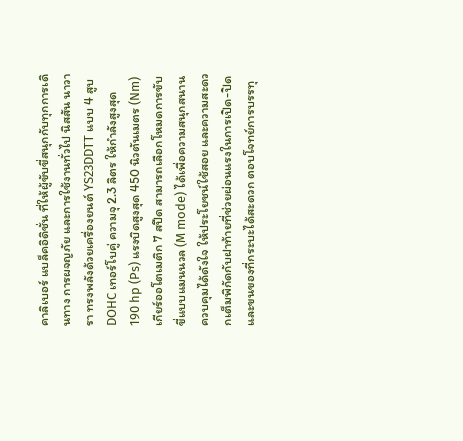คาลิเบอร์ แบล็คอิดิชั่น ที่ให้ผู้ขับขี่สนุกกับทุกการเดินทาง การผจญภัย และการใช้งานทั่วไป นิสสัน นาวารา ทรงพลังด้วยเครื่องยนต์ YS23DDTT แบบ 4 สูบ DOHC เทอร์โบคู่ ความจุ 2.3 ลิตร ให้กำลังสูงสุด 190 hp (Ps) แรงบิดสูงสุด 450 นิวตันเมตร (Nm) เกียร์ออโตเมติก 7 สปีด สามารถเลือกโหมดการขับขี่แบบแมนนวล (M mode) ได้เพื่อความสนุกสนาน ควบคุมได้ดังใจ ให้ประโยชน์ใช้สอย และความสะดวกเต็มพิกัดกับฝาท้ายที่ช่วยผ่อนแรงในการเปิด-ปิด และขนของที่กระบะได้สะดวก ตอบโจทย์การบรรทุ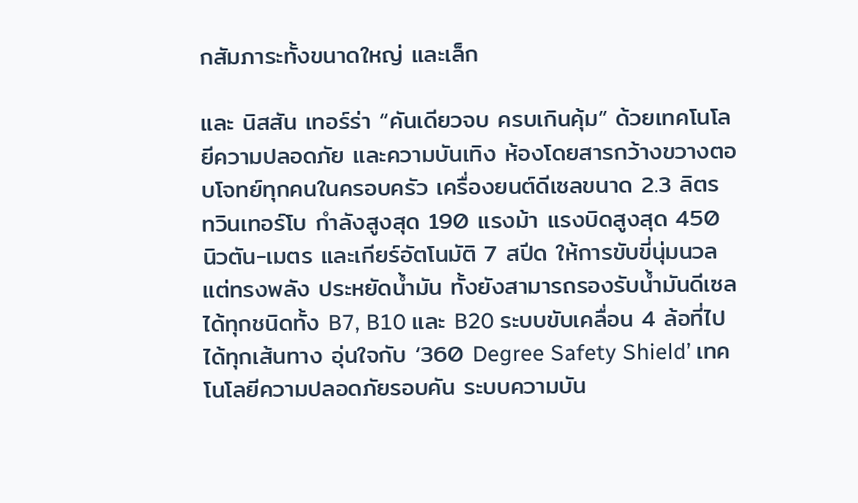กสัมภาระทั้งขนาดใหญ่ และเล็ก

และ นิสสัน เทอร์ร่า “คันเดียวจบ ครบเกินคุ้ม” ด้วยเทคโนโลยีความปลอดภัย และความบันเทิง ห้องโดยสารกว้างขวางตอบโจทย์ทุกคนในครอบครัว เครื่องยนต์ดีเซลขนาด 2.3 ลิตร ทวินเทอร์โบ กำลังสูงสุด 190 แรงม้า แรงบิดสูงสุด 450 นิวตัน-เมตร และเกียร์อัตโนมัติ 7 สปีด ให้การขับขี่นุ่มนวลแต่ทรงพลัง ประหยัดน้ำมัน ทั้งยังสามารถรองรับน้ำมันดีเซลได้ทุกชนิดทั้ง B7, B10 และ B20 ระบบขับเคลื่อน 4 ล้อที่ไปได้ทุกเส้นทาง อุ่นใจกับ ‘360 Degree Safety Shield’ เทคโนโลยีความปลอดภัยรอบคัน ระบบความบัน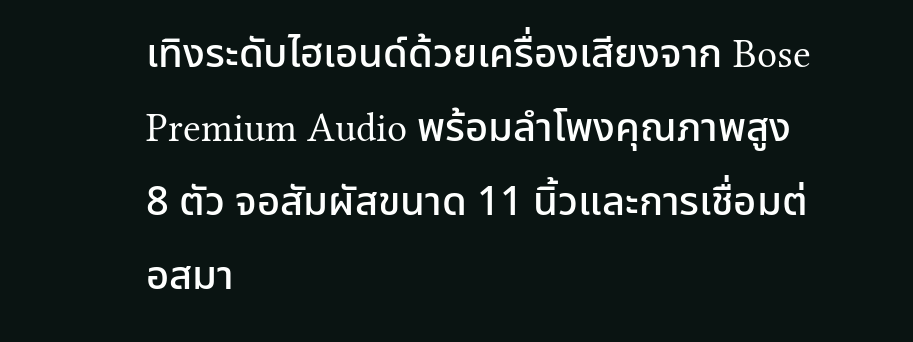เทิงระดับไฮเอนด์ด้วยเครื่องเสียงจาก Bose Premium Audio พร้อมลำโพงคุณภาพสูง 8 ตัว จอสัมผัสขนาด 11 นิ้วและการเชื่อมต่อสมา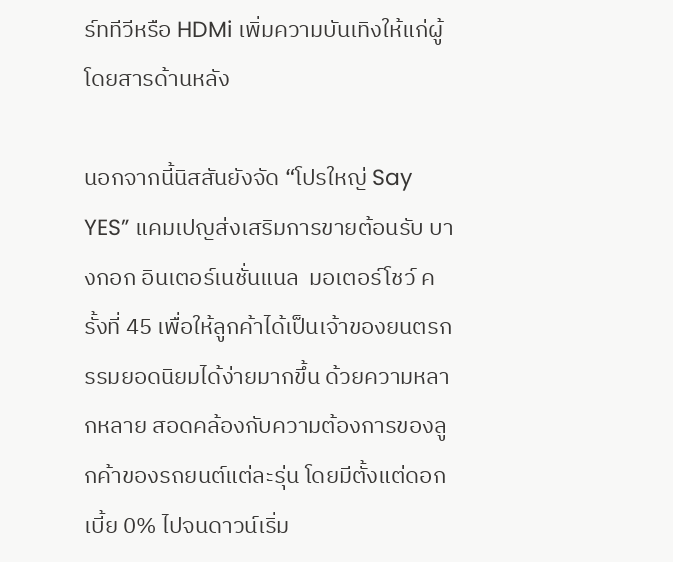ร์ททีวีหรือ HDMi เพิ่มความบันเทิงให้แก่ผู้โดยสารด้านหลัง

นอกจากนี้นิสสันยังจัด “โปรใหญ่ Say YES” แคมเปญส่งเสริมการขายต้อนรับ บางกอก อินเตอร์เนชั่นแนล  มอเตอร์โชว์ ครั้งที่ 45 เพื่อให้ลูกค้าได้เป็นเจ้าของยนตรกรรมยอดนิยมได้ง่ายมากขึ้น ด้วยความหลากหลาย สอดคล้องกับความต้องการของลูกค้าของรถยนต์แต่ละรุ่น โดยมีตั้งแต่ดอกเบี้ย 0% ไปจนดาวน์เริ่ม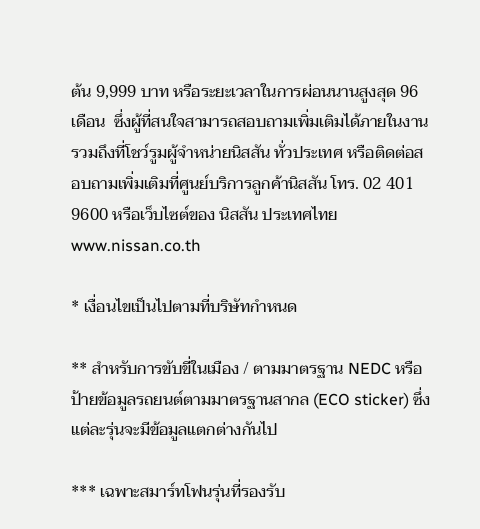ต้น 9,999 บาท หรือระยะเวลาในการผ่อนนานสูงสุด 96 เดือน  ซึ่งผู้ที่สนใจสามารถสอบถามเพิ่มเติมได้ภายในงาน รวมถึงที่โชว์รูมผู้จำหน่ายนิสสัน ทั่วประเทศ หรือติดต่อสอบถามเพิ่มเติมที่ศูนย์บริการลูกค้านิสสัน โทร. 02 401 9600 หรือเว็บไซต์ของ นิสสัน ประเทศไทย www.nissan.co.th

* เงื่อนไขเป็นไปตามที่บริษัทกำหนด

** สำหรับการขับขี่ในเมือง / ตามมาตรฐาน NEDC หรือ ป้ายข้อมูลรถยนต์ตามมาตรฐานสากล (ECO sticker) ซึ่งแต่ละรุ่นจะมีข้อมูลแตกต่างกันไป

*** เฉพาะสมาร์ทโฟนรุ่นที่รองรับ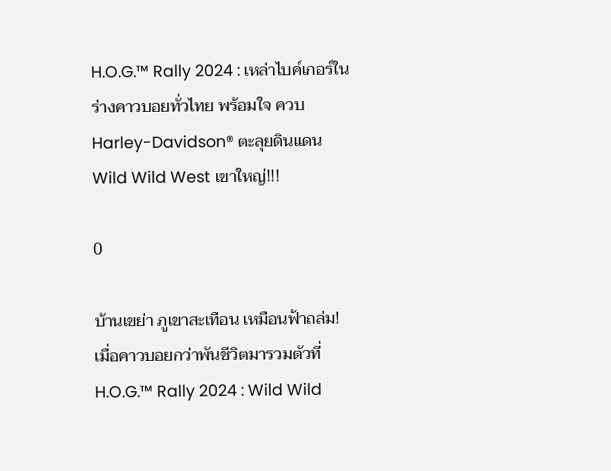H.O.G.™ Rally 2024 : เหล่าไบค์เกอร์ในร่างคาวบอยทั่วไทย พร้อมใจ ควบ Harley-Davidson® ตะลุยดินแดน Wild Wild West เขาใหญ่!!!

0

บ้านเขย่า ภูเขาสะเทือน เหมือนฟ้าถล่ม! เมื่อคาวบอยกว่าพันชีวิตมารวมตัวที่ H.O.G.™ Rally 2024 : Wild Wild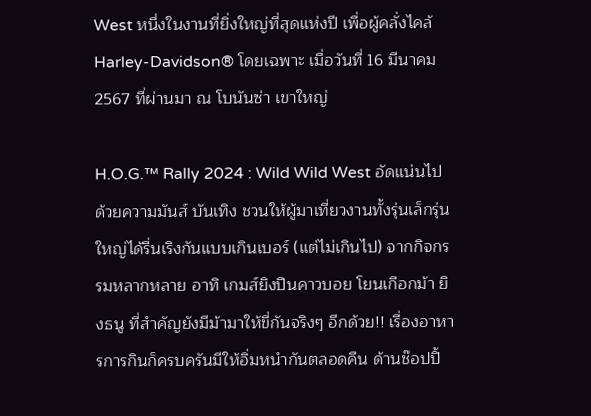West หนึ่งในงานที่ยิ่งใหญ่ที่สุดแห่งปี เพื่อผู้คลั่งไคล้ Harley-Davidson® โดยเฉพาะ เมื่อวันที่ 16 มีนาคม 2567 ที่ผ่านมา ณ โบนันซ่า เขาใหญ่

H.O.G.™ Rally 2024 : Wild Wild West อัดแน่นไปด้วยความมันส์ บันเทิง ชวนให้ผู้มาเที่ยวงานทั้งรุ่นเล็กรุ่นใหญ่ได้รื่นเริงกันแบบเกินเบอร์ (แต่ไม่เกินไป) จากกิจกรรมหลากหลาย อาทิ เกมส์ยิงปืนคาวบอย โยนเกือกม้า ยิงธนู ที่สำคัญยังมีม้ามาให้ขี่กันจริงๆ อีกด้วย!! เรื่องอาหารการกินก็ครบครันมีให้อิ่มหนำกันตลอดคืน ด้านช๊อปปิ้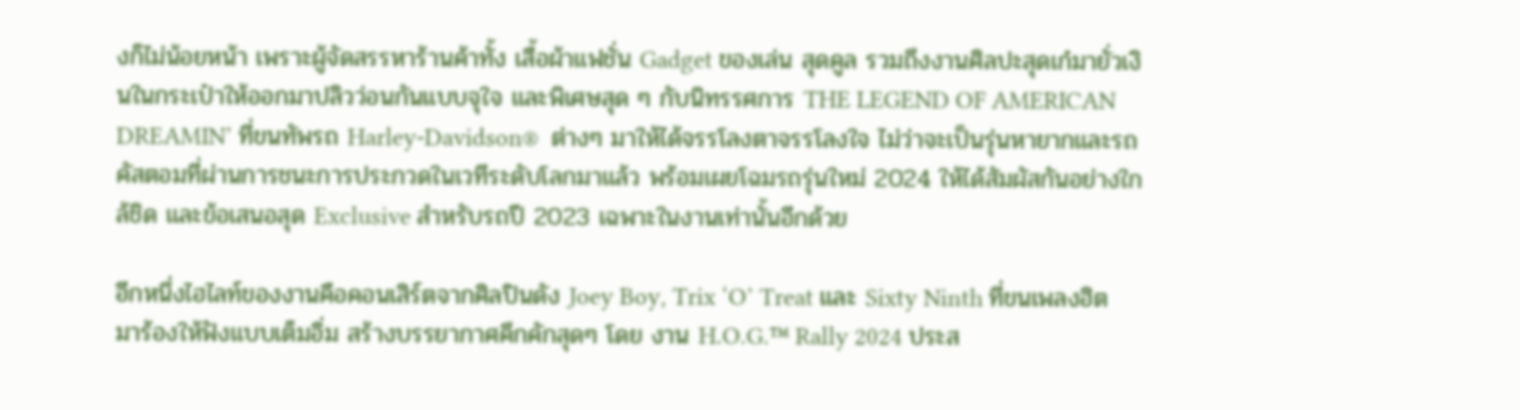งก็ไม่น้อยหน้า เพราะผู้จัดสรรหาร้านค้าทั้ง เสื้อผ้าแฟชั่น Gadget ของเล่น สุดคูล รวมถึงงานศิลปะสุดเก๋มายั่วเงินในกระเป๋าให้ออกมาปลิวว่อนกันแบบจุใจ และพิเศษสุด ๆ กับนิทรรศการ THE LEGEND OF AMERICAN DREAMIN’ ที่ขนทัพรถ Harley-Davidson®  ต่างๆ มาให้ได้จรรโลงตาจรรโลงใจ ไม่ว่าจะเป็นรุ่นหายากและรถคัสตอมที่ผ่านการชนะการประกวดในเวทีระดับโลกมาแล้ว พร้อมเผยโฉมรถรุ่นใหม่ 2024 ให้ได้สัมผัสกันอย่างใกล้ชิด และข้อเสนอสุด Exclusive สำหรับรถปี 2023 เฉพาะในงานเท่านั้นอีกด้วย

อีกหนึ่งไฮไลท์ของงานคือคอนเสิร์ตจากศิลปินดัง Joey Boy, Trix ‘O’ Treat และ Sixty Ninth ที่ขนเพลงฮิตมาร้องให้ฟังแบบเต็มอิ่ม สร้างบรรยากาศคึกคักสุดๆ โดย งาน H.O.G.™ Rally 2024 ประส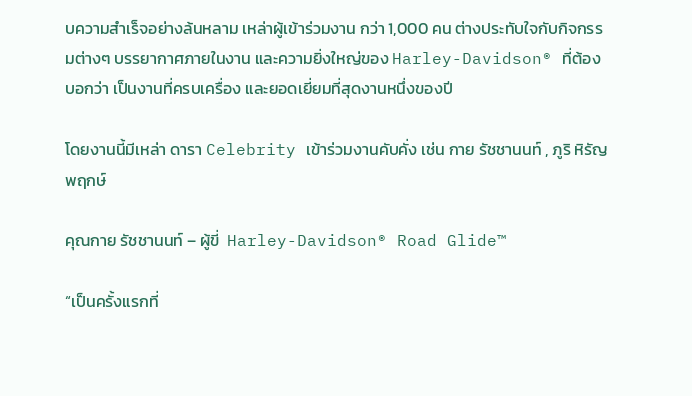บความสำเร็จอย่างล้นหลาม เหล่าผู้เข้าร่วมงาน กว่า 1,000 คน ต่างประทับใจกับกิจกรรมต่างๆ บรรยากาศภายในงาน และความยิ่งใหญ่ของ Harley-Davidson® ที่ต้องบอกว่า เป็นงานที่ครบเครื่อง และยอดเยี่ยมที่สุดงานหนึ่งของปี

โดยงานนี้มีเหล่า ดารา Celebrity เข้าร่วมงานคับคั่ง เช่น กาย รัชชานนท์ , ภูริ หิรัญพฤกษ์

คุณกาย รัชชานนท์ – ผู้ขี่  Harley-Davidson® Road Glide™

“เป็นครั้งแรกที่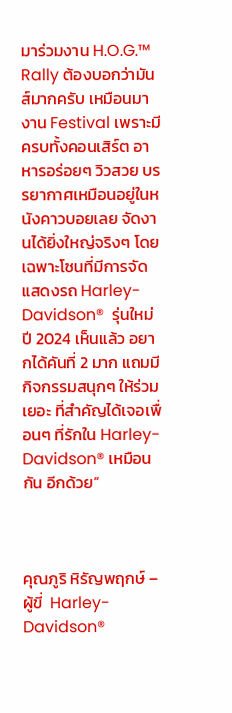มาร่วมงาน H.O.G.™ Rally ต้องบอกว่ามันส์มากครับ เหมือนมางาน Festival เพราะมีครบทั้งคอนเสิร์ต อาหารอร่อยๆ วิวสวย บรรยากาศเหมือนอยู่ในหนังคาวบอยเลย จัดงานได้ยิ่งใหญ่จริงๆ โดยเฉพาะโซนที่มีการจัดแสดงรถ Harley-Davidson®  รุ่นใหม่ ปี 2024 เห็นแล้ว อยากได้คันที่ 2 มาก แถมมีกิจกรรมสนุกๆ ให้ร่วมเยอะ ที่สำคัญได้เจอเพื่อนๆ ที่รักใน Harley-Davidson® เหมือนกัน อีกด้วย”



คุณภูริ หิรัญพฤกษ์ – ผู้ขี่  Harley-Davidson®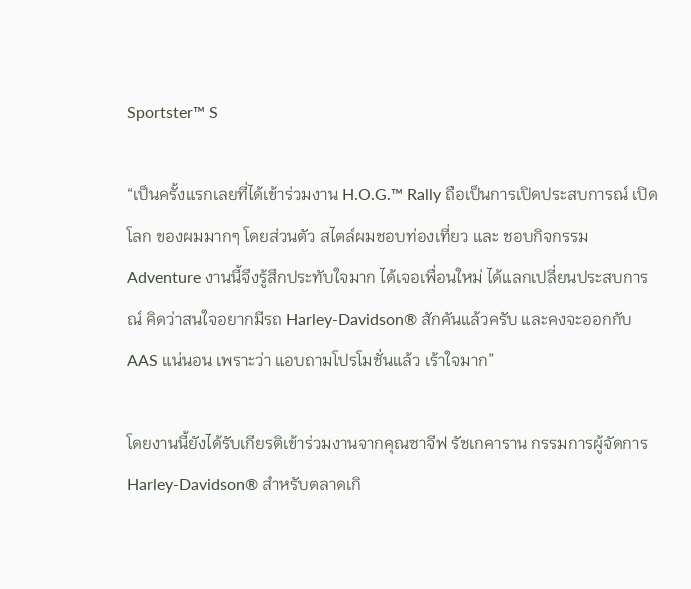Sportster™ S

“เป็นครั้งแรกเลยที่ได้เข้าร่วมงาน H.O.G.™ Rally ถือเป็นการเปิดประสบการณ์ เปิดโลก ของผมมากๆ โดยส่วนตัว สไตล์ผมชอบท่องเที่ยว และ ชอบกิจกรรม Adventure งานนี้จึงรู้สึกประทับใจมาก ได้เจอเพื่อนใหม่ ได้แลกเปลี่ยนประสบการณ์ คิดว่าสนใจอยากมีรถ Harley-Davidson® สักคันแล้วครับ และคงจะออกกับ AAS แน่นอน เพราะว่า แอบถามโปรโมชั่นแล้ว เร้าใจมาก”

โดยงานนี้ยังได้รับเกียรติเข้าร่วมงานจากคุณซาจีฟ รัชเกคาราน กรรมการผู้จัดการ Harley-Davidson® สำหรับตลาดเกิ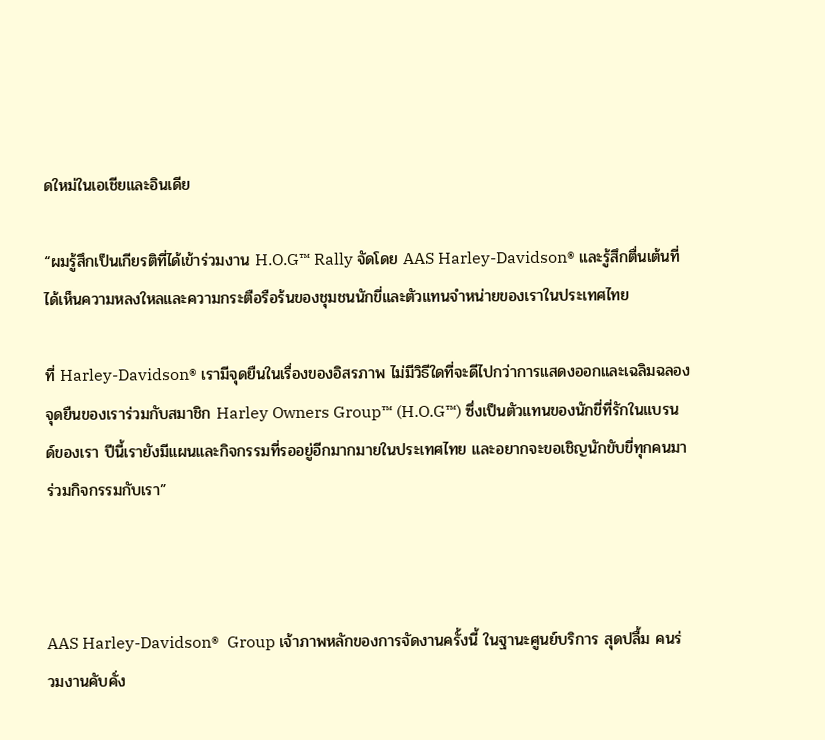ดใหม่ในเอเชียและอินเดีย

“ผมรู้สึกเป็นเกียรติที่ได้เข้าร่วมงาน H.O.G™ Rally จัดโดย AAS Harley-Davidson® และรู้สึกตื่นเต้นที่ได้เห็นความหลงใหลและความกระตือรือร้นของชุมชนนักขี่และตัวแทนจำหน่ายของเราในประเทศไทย

ที่ Harley-Davidson® เรามีจุดยืนในเรื่องของอิสรภาพ ไม่มีวิธีใดที่จะดีไปกว่าการแสดงออกและเฉลิมฉลองจุดยืนของเราร่วมกับสมาชิก Harley Owners Group™ (H.O.G™) ซึ่งเป็นตัวแทนของนักขี่ที่รักในแบรนด์ของเรา ปีนี้เรายังมีแผนและกิจกรรมที่รออยู่อีกมากมายในประเทศไทย และอยากจะขอเชิญนักขับขี่ทุกคนมาร่วมกิจกรรมกับเรา”



AAS Harley-Davidson®  Group เจ้าภาพหลักของการจัดงานครั้งนี้ ในฐานะศูนย์บริการ สุดปลื้ม คนร่วมงานคับคั่ง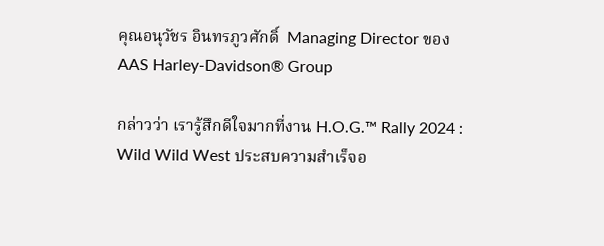คุณอนุวัชร อินทรภูวศักดิ์  Managing Director ของ AAS Harley-Davidson® Group

กล่าวว่า เรารู้สึกดีใจมากที่งาน H.O.G.™ Rally 2024 : Wild Wild West ประสบความสำเร็จอ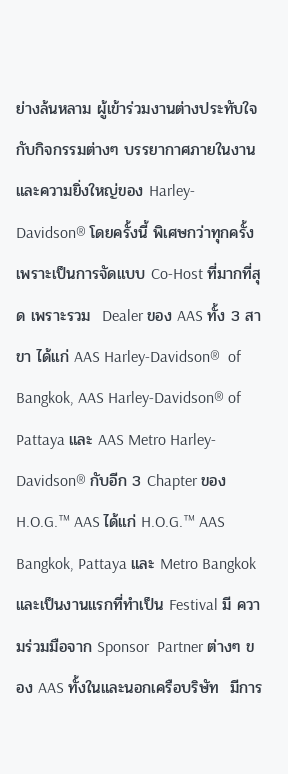ย่างล้นหลาม ผู้เข้าร่วมงานต่างประทับใจกับกิจกรรมต่างๆ บรรยากาศภายในงาน และความยิ่งใหญ่ของ Harley-Davidson® โดยครั้งนี้ พิเศษกว่าทุกครั้ง เพราะเป็นการจัดแบบ Co-Host ที่มากที่สุด เพราะรวม  Dealer ของ AAS ทั้ง 3 สาขา ได้แก่ AAS Harley-Davidson®  of Bangkok, AAS Harley-Davidson® of Pattaya และ AAS Metro Harley-Davidson® กับอีก 3 Chapter ของ H.O.G.™ AAS ได้แก่ H.O.G.™ AAS Bangkok, Pattaya และ Metro Bangkok  และเป็นงานแรกที่ทำเป็น Festival มี ความร่วมมือจาก Sponsor  Partner ต่างๆ ของ AAS ทั้งในและนอกเครือบริษัท  มีการ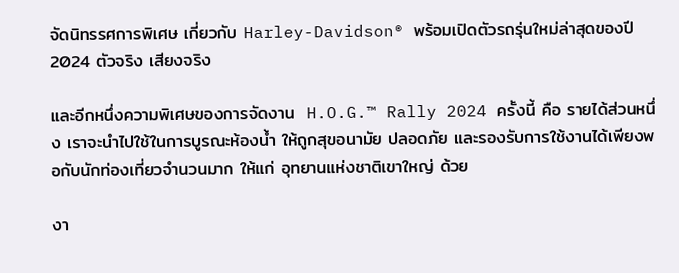จัดนิทรรศการพิเศษ เกี่ยวกับ Harley-Davidson® พร้อมเปิดตัวรถรุ่นใหม่ล่าสุดของปี 2024 ตัวจริง เสียงจริง

และอีกหนึ่งความพิเศษของการจัดงาน  H.O.G.™ Rally 2024 ครั้งนี้ คือ รายได้ส่วนหนึ่ง เราจะนำไปใช้ในการบูรณะห้องน้ำ ให้ถูกสุขอนามัย ปลอดภัย และรองรับการใช้งานได้เพียงพอกับนักท่องเที่ยวจำนวนมาก ให้แก่ อุทยานแห่งชาติเขาใหญ่ ด้วย

งา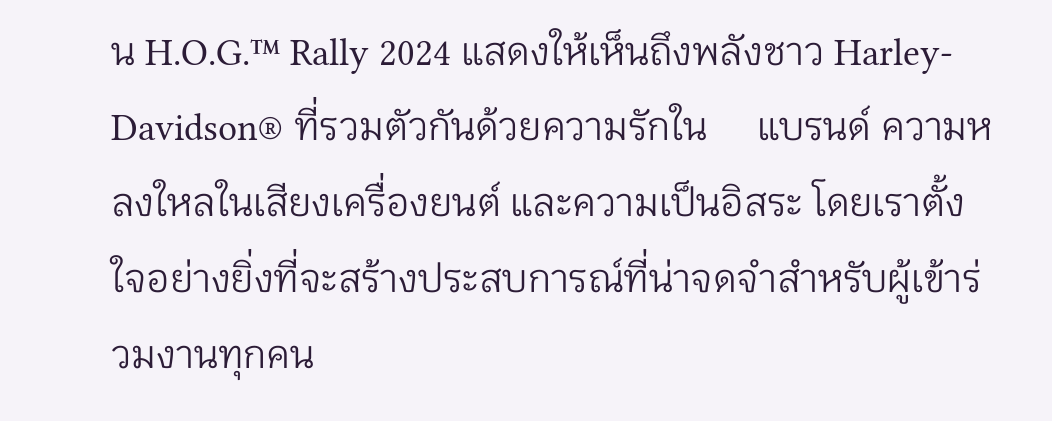น H.O.G.™ Rally 2024 แสดงให้เห็นถึงพลังชาว Harley-Davidson® ที่รวมตัวกันด้วยความรักใน     แบรนด์ ความหลงใหลในเสียงเครื่องยนต์ และความเป็นอิสระ โดยเราตั้งใจอย่างยิ่งที่จะสร้างประสบการณ์ที่น่าจดจำสำหรับผู้เข้าร่วมงานทุกคน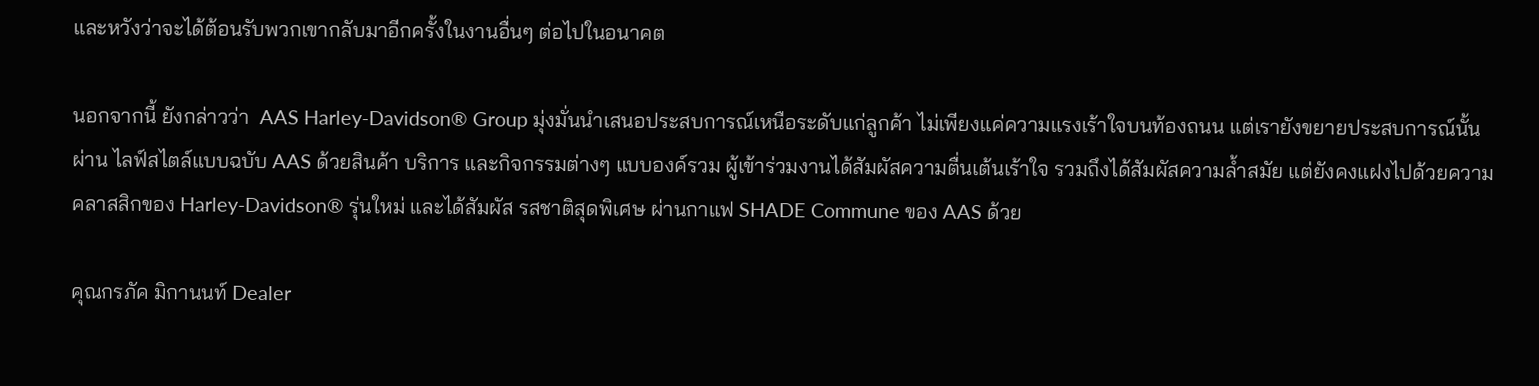และหวังว่าจะได้ต้อนรับพวกเขากลับมาอีกครั้งในงานอื่นๆ ต่อไปในอนาคต

นอกจากนี้ ยังกล่าวว่า  AAS Harley-Davidson® Group มุ่งมั่นนำเสนอประสบการณ์เหนือระดับแก่ลูกค้า ไม่เพียงแค่ความแรงเร้าใจบนท้องถนน แต่เรายังขยายประสบการณ์นั้นผ่าน ไลฟ์สไตล์แบบฉบับ AAS ด้วยสินค้า บริการ และกิจกรรมต่างๆ แบบองค์รวม ผู้เข้าร่วมงานได้สัมผัสความตื่นเต้นเร้าใจ รวมถึงได้สัมผัสความล้ำสมัย แต่ยังคงแฝงไปด้วยความคลาสสิกของ Harley-Davidson® รุ่นใหม่ และได้สัมผัส รสชาติสุดพิเศษ ผ่านกาแฟ SHADE Commune ของ AAS ด้วย

คุณกรภัค มิกานนท์ Dealer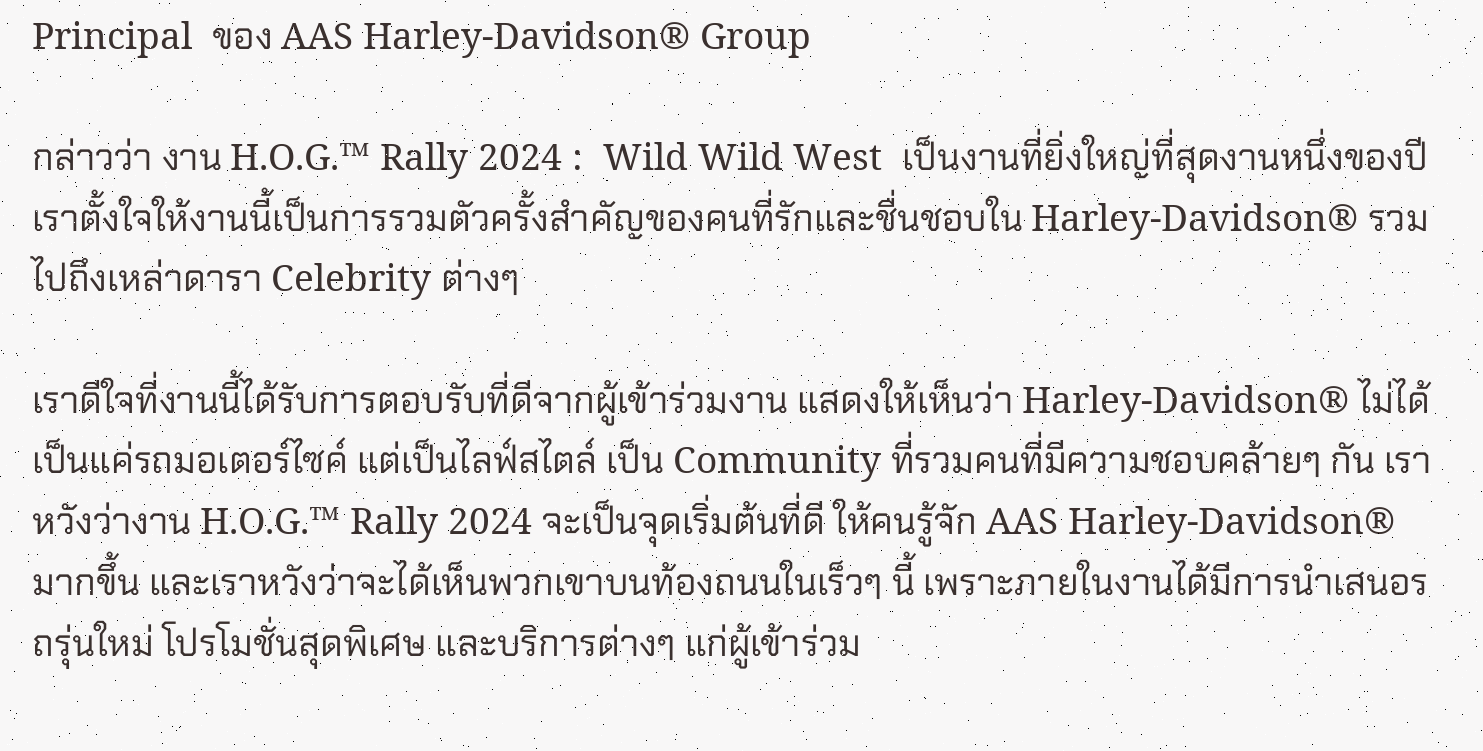Principal  ของ AAS Harley-Davidson® Group

กล่าวว่า งาน H.O.G.™ Rally 2024 :  Wild Wild West  เป็นงานที่ยิ่งใหญ่ที่สุดงานหนึ่งของปี เราตั้งใจให้งานนี้เป็นการรวมตัวครั้งสำคัญของคนที่รักและชื่นชอบใน Harley-Davidson® รวมไปถึงเหล่าดารา Celebrity ต่างๆ

เราดีใจที่งานนี้ได้รับการตอบรับที่ดีจากผู้เข้าร่วมงาน แสดงให้เห็นว่า Harley-Davidson® ไม่ได้เป็นแค่รถมอเตอร์ไซค์ แต่เป็นไลฟ์สไตล์ เป็น Community ที่รวมคนที่มีความชอบคล้ายๆ กัน เราหวังว่างาน H.O.G.™ Rally 2024 จะเป็นจุดเริ่มต้นที่ดี ให้คนรู้จัก AAS Harley-Davidson® มากขึ้น และเราหวังว่าจะได้เห็นพวกเขาบนท้องถนนในเร็วๆ นี้ เพราะภายในงานได้มีการนำเสนอรถรุ่นใหม่ โปรโมชั่นสุดพิเศษ และบริการต่างๆ แก่ผู้เข้าร่วม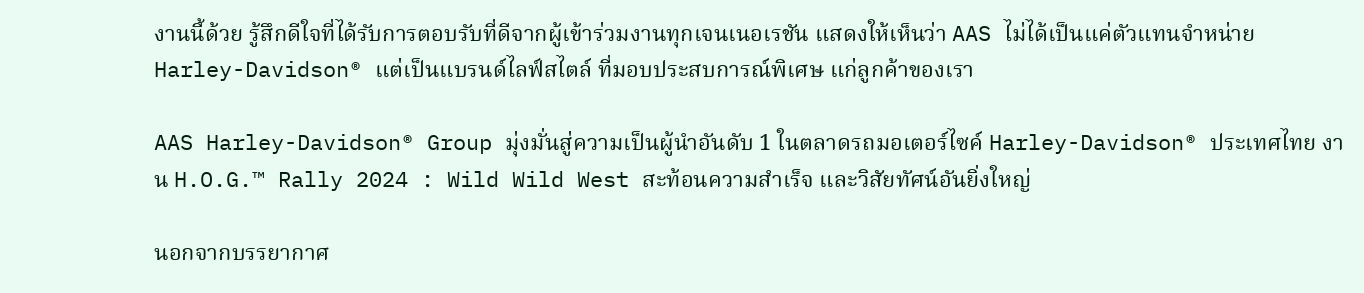งานนี้ด้วย รู้สึกดีใจที่ได้รับการตอบรับที่ดีจากผู้เข้าร่วมงานทุกเจนเนอเรชัน แสดงให้เห็นว่า AAS ไม่ได้เป็นแค่ตัวแทนจำหน่าย Harley-Davidson® แต่เป็นแบรนด์ไลฟ์สไตล์ ที่มอบประสบการณ์พิเศษ แก่ลูกค้าของเรา

AAS Harley-Davidson® Group มุ่งมั่นสู่ความเป็นผู้นำอันดับ 1 ในตลาดรถมอเตอร์ไซค์ Harley-Davidson® ประเทศไทย งาน H.O.G.™ Rally 2024 : Wild Wild West สะท้อนความสำเร็จ และวิสัยทัศน์อันยิ่งใหญ่

นอกจากบรรยากาศ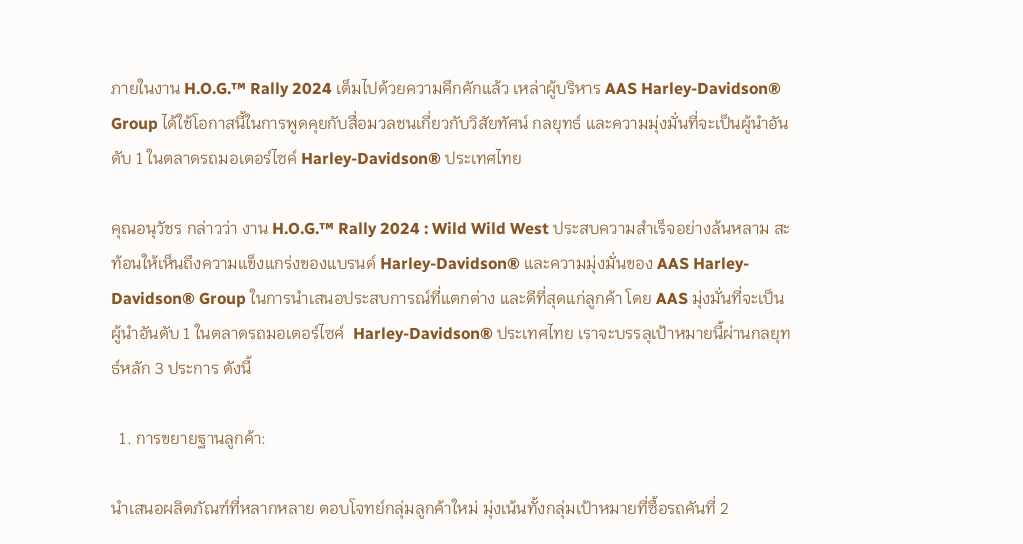ภายในงาน H.O.G.™ Rally 2024 เต็มไปด้วยความคึกคักแล้ว เหล่าผู้บริหาร AAS Harley-Davidson® Group ได้ใช้โอกาสนี้ในการพูดคุยกับสื่อมวลชนเกี่ยวกับวิสัยทัศน์ กลยุทธ์ และความมุ่งมั่นที่จะเป็นผู้นำอันดับ 1 ในตลาดรถมอเตอร์ไซค์ Harley-Davidson® ประเทศไทย

คุณอนุวัชร กล่าวว่า งาน H.O.G.™ Rally 2024 : Wild Wild West ประสบความสำเร็จอย่างล้นหลาม สะท้อนให้เห็นถึงความแข็งแกร่งของแบรนด์ Harley-Davidson® และความมุ่งมั่นของ AAS Harley-Davidson® Group ในการนำเสนอประสบการณ์ที่แตกต่าง และดีที่สุดแก่ลูกค้า โดย AAS มุ่งมั่นที่จะเป็นผู้นำอันดับ 1 ในตลาดรถมอเตอร์ไซค์  Harley-Davidson® ประเทศไทย เราจะบรรลุเป้าหมายนี้ผ่านกลยุทธ์หลัก 3 ประการ ดังนี้

  1. การขยายฐานลูกค้า:

นำเสนอผลิตภัณฑ์ที่หลากหลาย ตอบโจทย์กลุ่มลูกค้าใหม่ มุ่งเน้นทั้งกลุ่มเป้าหมายที่ซื้อรถคันที่ 2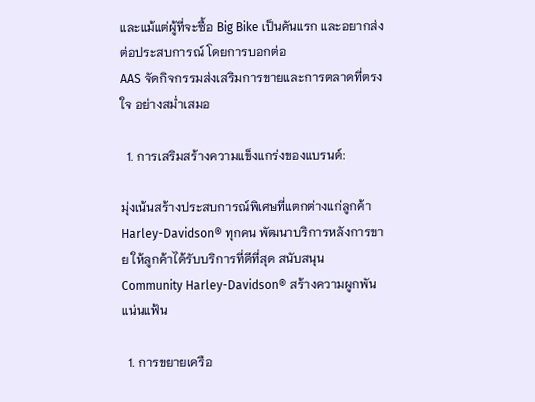และแม้แต่ผู้ที่จะซื้อ Big Bike เป็นคันแรก และอยากส่งต่อประสบการณ์ โดยการบอกต่อ
AAS จัดกิจกรรมส่งเสริมการขายและการตลาดที่ตรงใจ อย่างสม่ำเสมอ

  1. การเสริมสร้างความแข็งแกร่งของแบรนด์:

มุ่งเน้นสร้างประสบการณ์พิเศษที่แตกต่างแก่ลูกค้า Harley-Davidson® ทุกคน พัฒนาบริการหลังการขาย ให้ลูกค้าได้รับบริการที่ดีที่สุด สนับสนุน Community Harley-Davidson® สร้างความผูกพันแน่นแฟ้น

  1. การขยายเครือ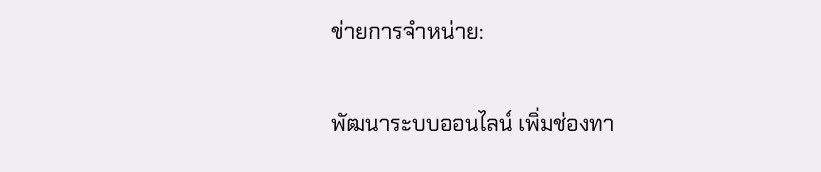ข่ายการจำหน่าย:

พัฒนาระบบออนไลน์ เพิ่มช่องทา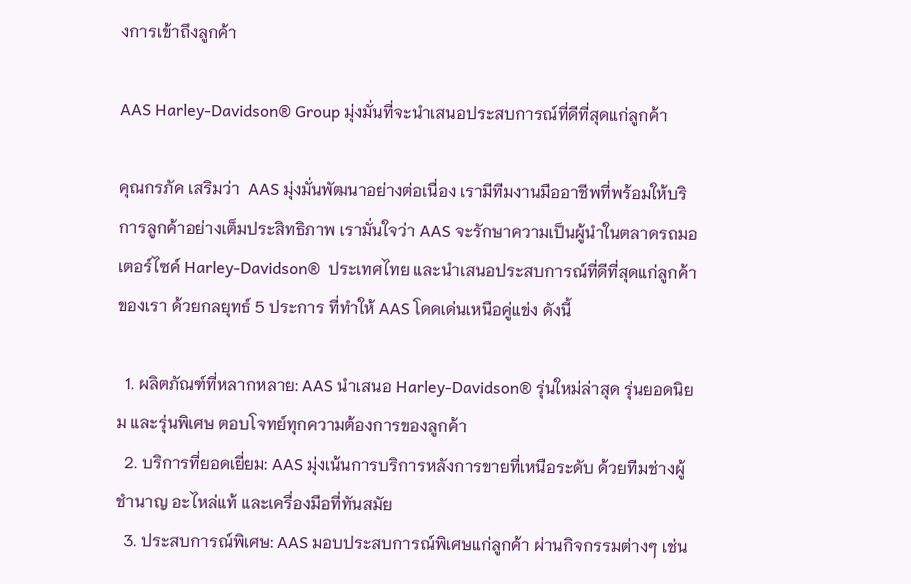งการเข้าถึงลูกค้า

AAS Harley-Davidson® Group มุ่งมั่นที่จะนำเสนอประสบการณ์ที่ดีที่สุดแก่ลูกค้า

คุณกรภัค เสริมว่า  AAS มุ่งมั่นพัฒนาอย่างต่อเนื่อง เรามีทีมงานมืออาชีพที่พร้อมให้บริการลูกค้าอย่างเต็มประสิทธิภาพ เรามั่นใจว่า AAS จะรักษาความเป็นผู้นำในตลาดรถมอเตอร์ไซค์ Harley-Davidson®  ประเทศไทย และนำเสนอประสบการณ์ที่ดีที่สุดแก่ลูกค้าของเรา ด้วยกลยุทธ์ 5 ประการ ที่ทำให้ AAS โดดเด่นเหนือคู่แข่ง ดังนี้

  1. ผลิตภัณฑ์ที่หลากหลาย: AAS นำเสนอ Harley-Davidson® รุ่นใหม่ล่าสุด รุ่นยอดนิยม และรุ่นพิเศษ ตอบโจทย์ทุกความต้องการของลูกค้า
  2. บริการที่ยอดเยี่ยม: AAS มุ่งเน้นการบริการหลังการขายที่เหนือระดับ ด้วยทีมช่างผู้ชำนาญ อะไหล่แท้ และเครื่องมือที่ทันสมัย
  3. ประสบการณ์พิเศษ: AAS มอบประสบการณ์พิเศษแก่ลูกค้า ผ่านกิจกรรมต่างๆ เช่น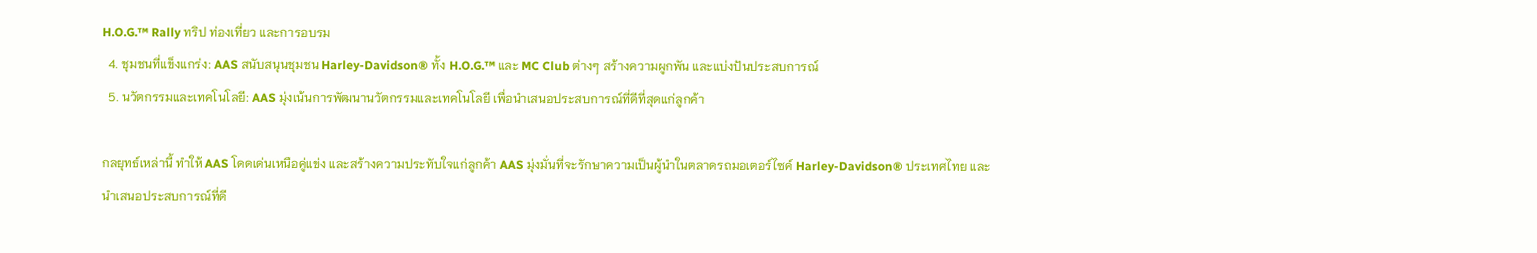H.O.G.™ Rally ทริป ท่องเที่ยว และการอบรม
  4. ชุมชนที่แข็งแกร่ง: AAS สนับสนุนชุมชน Harley-Davidson® ทั้ง H.O.G.™ และ MC Club ต่างๆ สร้างความผูกพัน และแบ่งปันประสบการณ์
  5. นวัตกรรมและเทคโนโลยี: AAS มุ่งเน้นการพัฒนานวัตกรรมและเทคโนโลยี เพื่อนำเสนอประสบการณ์ที่ดีที่สุดแก่ลูกค้า

กลยุทธ์เหล่านี้ ทำให้ AAS โดดเด่นเหนือคู่แข่ง และสร้างความประทับใจแก่ลูกค้า AAS มุ่งมั่นที่จะรักษาความเป็นผู้นำในตลาดรถมอเตอร์ไซค์ Harley-Davidson® ประเทศไทย และนำเสนอประสบการณ์ที่ดี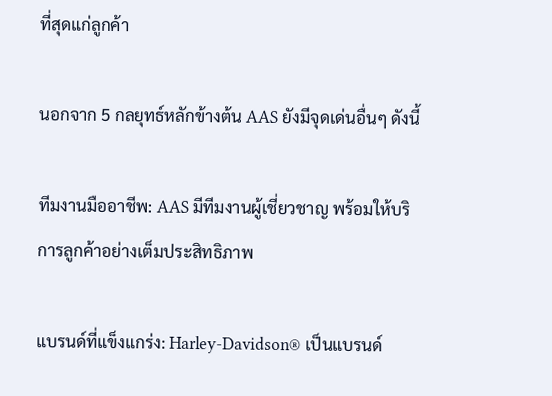ที่สุดแก่ลูกค้า

นอกจาก 5 กลยุทธ์หลักข้างต้น AAS ยังมีจุดเด่นอื่นๆ ดังนี้

ทีมงานมืออาชีพ: AAS มีทีมงานผู้เชี่ยวชาญ พร้อมให้บริการลูกค้าอย่างเต็มประสิทธิภาพ

แบรนด์ที่แข็งแกร่ง: Harley-Davidson® เป็นแบรนด์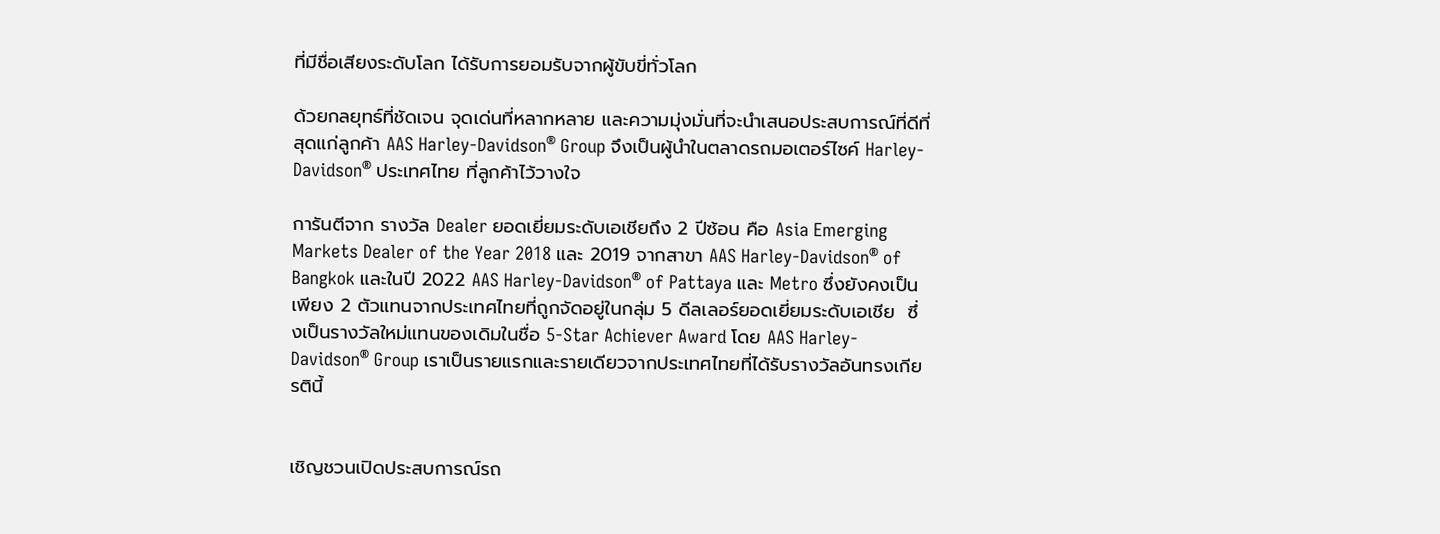ที่มีชื่อเสียงระดับโลก ได้รับการยอมรับจากผู้ขับขี่ทั่วโลก

ด้วยกลยุทธ์ที่ชัดเจน จุดเด่นที่หลากหลาย และความมุ่งมั่นที่จะนำเสนอประสบการณ์ที่ดีที่สุดแก่ลูกค้า AAS Harley-Davidson® Group จึงเป็นผู้นำในตลาดรถมอเตอร์ไซค์ Harley-Davidson® ประเทศไทย ที่ลูกค้าไว้วางใจ

การันตีจาก รางวัล Dealer ยอดเยี่ยมระดับเอเชียถึง 2 ปีซ้อน คือ Asia Emerging Markets Dealer of the Year 2018 และ 2019 จากสาขา AAS Harley-Davidson® of Bangkok และในปี 2022 AAS Harley-Davidson® of Pattaya และ Metro ซึ่งยังคงเป็นเพียง 2 ตัวแทนจากประเทศไทยที่ถูกจัดอยู่ในกลุ่ม 5 ดีลเลอร์ยอดเยี่ยมระดับเอเชีย  ซึ่งเป็นรางวัลใหม่แทนของเดิมในชื่อ 5-Star Achiever Award โดย AAS Harley-Davidson® Group เราเป็นรายแรกและรายเดียวจากประเทศไทยที่ได้รับรางวัลอันทรงเกียรตินี้


เชิญชวนเปิดประสบการณ์รถ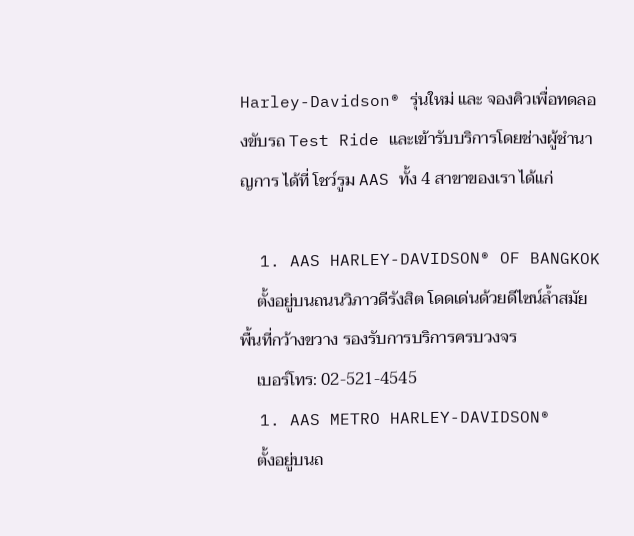Harley-Davidson® รุ่นใหม่ และ จองคิวเพื่อทดลองขับรถ Test Ride และเข้ารับบริการโดยช่างผู้ชำนาญการ ได้ที่ โชว์รูม AAS ทั้ง 4 สาขาของเรา ได้แก่

  1. AAS HARLEY-DAVIDSON® OF BANGKOK
    ตั้งอยู่บนถนนวิภาวดีรังสิต โดดเด่นด้วยดีไซน์ล้ำสมัย พื้นที่กว้างขวาง รองรับการบริการครบวงจร
    เบอร์โทร: 02-521-4545
  1. AAS METRO HARLEY-DAVIDSON®
    ตั้งอยู่บนถ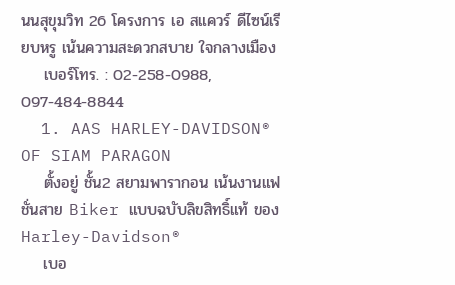นนสุขุมวิท 26 โครงการ เอ สแควร์ ดีไซน์เรียบหรู เน้นความสะดวกสบาย ใจกลางเมือง
    เบอร์โทร. : 02-258-0988, 097-484-8844
  1. AAS HARLEY-DAVIDSON® OF SIAM PARAGON
    ตั้งอยู่ ชั้น2 สยามพารากอน เน้นงานแฟชั่นสาย Biker แบบฉบับลิขสิทธิ์แท้ ของ Harley-Davidson®
    เบอ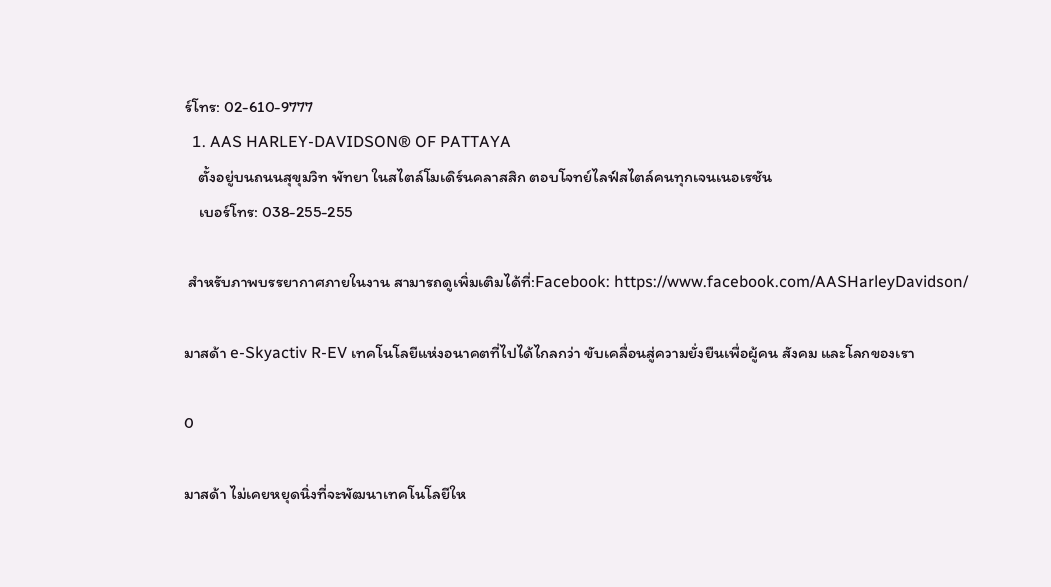ร์โทร: 02-610-9777
  1. AAS HARLEY-DAVIDSON® OF PATTAYA
    ตั้งอยู่บนถนนสุขุมวิท พัทยา ในสไตล์โมเดิร์นคลาสสิก ตอบโจทย์ไลฟ์สไตล์คนทุกเจนเนอเรชัน
    เบอร์โทร: 038-255-255

 สำหรับภาพบรรยากาศภายในงาน สามารถดูเพิ่มเติมได้ที่:Facebook: https://www.facebook.com/AASHarleyDavidson/

มาสด้า e-Skyactiv R-EV เทคโนโลยีแห่งอนาคตที่ไปได้ไกลกว่า ขับเคลื่อนสู่ความยั่งยืนเพื่อผู้คน สังคม และโลกของเรา

0

มาสด้า ไม่เคยหยุดนิ่งที่จะพัฒนาเทคโนโลยีให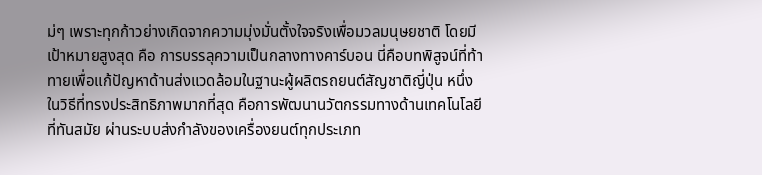ม่ๆ เพราะทุกก้าวย่างเกิดจากความมุ่งมั่นตั้งใจจริงเพื่อมวลมนุษยชาติ โดยมีเป้าหมายสูงสุด คือ การบรรลุความเป็นกลางทางคาร์บอน นี่คือบทพิสูจน์ที่ท้าทายเพื่อแก้ปัญหาด้านส่งแวดล้อมในฐานะผู้ผลิตรถยนต์สัญชาติญี่ปุ่น หนึ่งในวิธีที่ทรงประสิทธิภาพมากที่สุด คือการพัฒนานวัตกรรมทางด้านเทคโนโลยีที่ทันสมัย ผ่านระบบส่งกำลังของเครื่องยนต์ทุกประเภท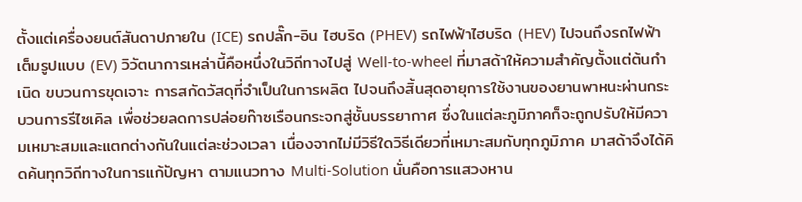ตั้งแต่เครื่องยนต์สันดาปภายใน (ICE) รถปลั๊ก-อิน ไฮบริด (PHEV) รถไฟฟ้าไฮบริด (HEV) ไปจนถึงรถไฟฟ้าเต็มรูปแบบ (EV) วิวัตนาการเหล่านี้คือหนึ่งในวิถีทางไปสู่ Well-to-wheel ที่มาสด้าให้ความสำคัญตั้งแต่ต้นกำเนิด ขบวนการขุดเจาะ การสกัดวัสดุที่จำเป็นในการผลิต ไปจนถึงสิ้นสุดอายุการใช้งานของยานพาหนะผ่านกระบวนการรีไซเคิล เพื่อช่วยลดการปล่อยก๊าซเรือนกระจกสู่ชั้นบรรยากาศ ซึ่งในแต่ละภูมิภาคก็จะถูกปรับให้มีความเหมาะสมและแตกต่างกันในแต่ละช่วงเวลา เนื่องจากไม่มีวิธีใดวิธีเดียวที่เหมาะสมกับทุกภูมิภาค มาสด้าจึงได้คิดค้นทุกวิถีทางในการแก้ปัญหา ตามแนวทาง Multi-Solution นั่นคือการแสวงหาน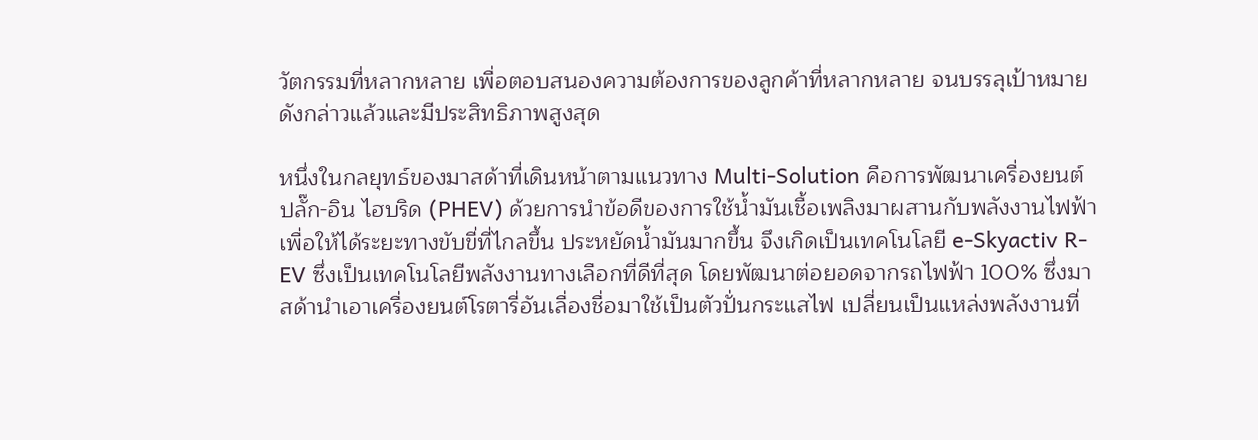วัตกรรมที่หลากหลาย เพื่อตอบสนองความต้องการของลูกค้าที่หลากหลาย จนบรรลุเป้าหมายดังกล่าวแล้วและมีประสิทธิภาพสูงสุด

หนึ่งในกลยุทธ์ของมาสด้าที่เดินหน้าตามแนวทาง Multi-Solution คือการพัฒนาเครื่องยนต์ ปลั๊ก-อิน ไฮบริด (PHEV) ด้วยการนำข้อดีของการใช้น้ำมันเชื้อเพลิงมาผสานกับพลังงานไฟฟ้า เพื่อให้ได้ระยะทางขับขี่ที่ไกลขึ้น ประหยัดน้ำมันมากขึ้น จึงเกิดเป็นเทคโนโลยี e-Skyactiv R-EV ซึ่งเป็นเทคโนโลยีพลังงานทางเลือกที่ดีที่สุด โดยพัฒนาต่อยอดจากรถไฟฟ้า 100% ซึ่งมาสด้านำเอาเครื่องยนต์โรตารี่อันเลื่องชื่อมาใช้เป็นตัวปั่นกระแสไฟ เปลี่ยนเป็นแหล่งพลังงานที่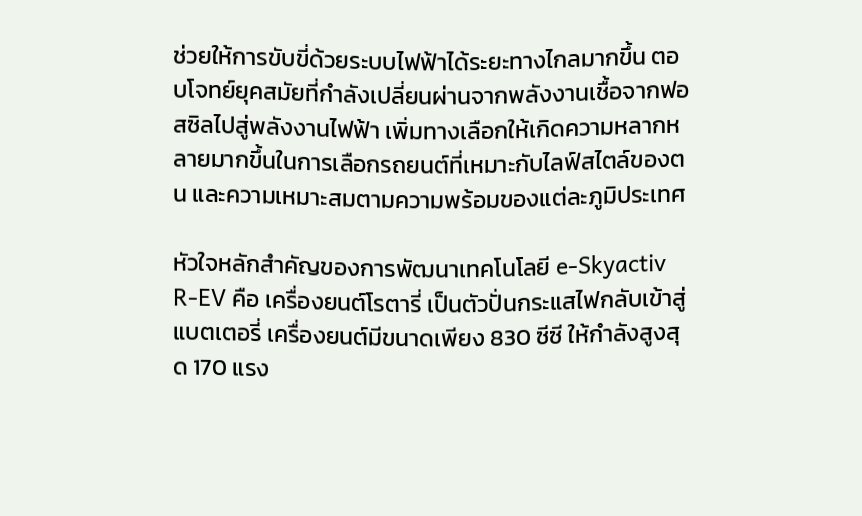ช่วยให้การขับขี่ด้วยระบบไฟฟ้าได้ระยะทางไกลมากขึ้น ตอบโจทย์ยุคสมัยที่กำลังเปลี่ยนผ่านจากพลังงานเชื้อจากฟอสซิลไปสู่พลังงานไฟฟ้า เพิ่มทางเลือกให้เกิดความหลากหลายมากขึ้นในการเลือกรถยนต์ที่เหมาะกับไลฟ์สไตล์ของตน และความเหมาะสมตามความพร้อมของแต่ละภูมิประเทศ

หัวใจหลักสำคัญของการพัฒนาเทคโนโลยี e-Skyactiv R-EV คือ เครื่องยนต์โรตารี่ เป็นตัวปั่นกระแสไฟกลับเข้าสู่แบตเตอรี่ เครื่องยนต์มีขนาดเพียง 830 ซีซี ให้กำลังสูงสุด 170 แรง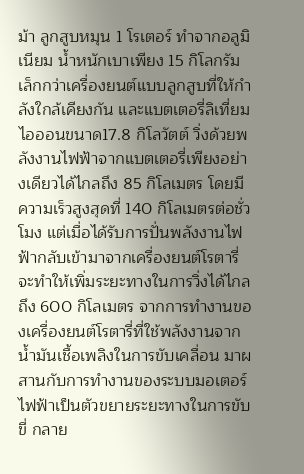ม้า ลูกสูบหมุน 1 โรเตอร์ ทำจากอลูมิเนียม น้ำหนักเบาเพียง 15 กิโลกรัม เล็กกว่าเครื่องยนต์แบบลูกสูบที่ให้กำลังใกล้เคียงกัน และแบตเตอรี่ลิเที่ยมไอออนขนาด17.8 กิโลวัตต์ วิ่งด้วยพลังงานไฟฟ้าจากแบตเตอรี่เพียงอย่างเดียวได้ไกลถึง 85 กิโลเมตร โดยมีความเร็วสูงสุดที่ 140 กิโลเมตรต่อชั่วโมง แต่เมื่อได้รับการปั่นพลังงานไฟฟ้ากลับเข้ามาจากเครื่องยนต์โรตารี่ จะทำให้เพิ่มระยะทางในการวิ่งได้ไกลถึง 600 กิโลเมตร จากการทำงานของเครื่องยนต์โรตารี่ที่ใช้พลังงานจากน้ำมันเชื้อเพลิงในการขับเคลื่อน มาผสานกับการทำงานของระบบมอเตอร์ไฟฟ้าเป็นตัวขยายระยะทางในการขับขี่ กลาย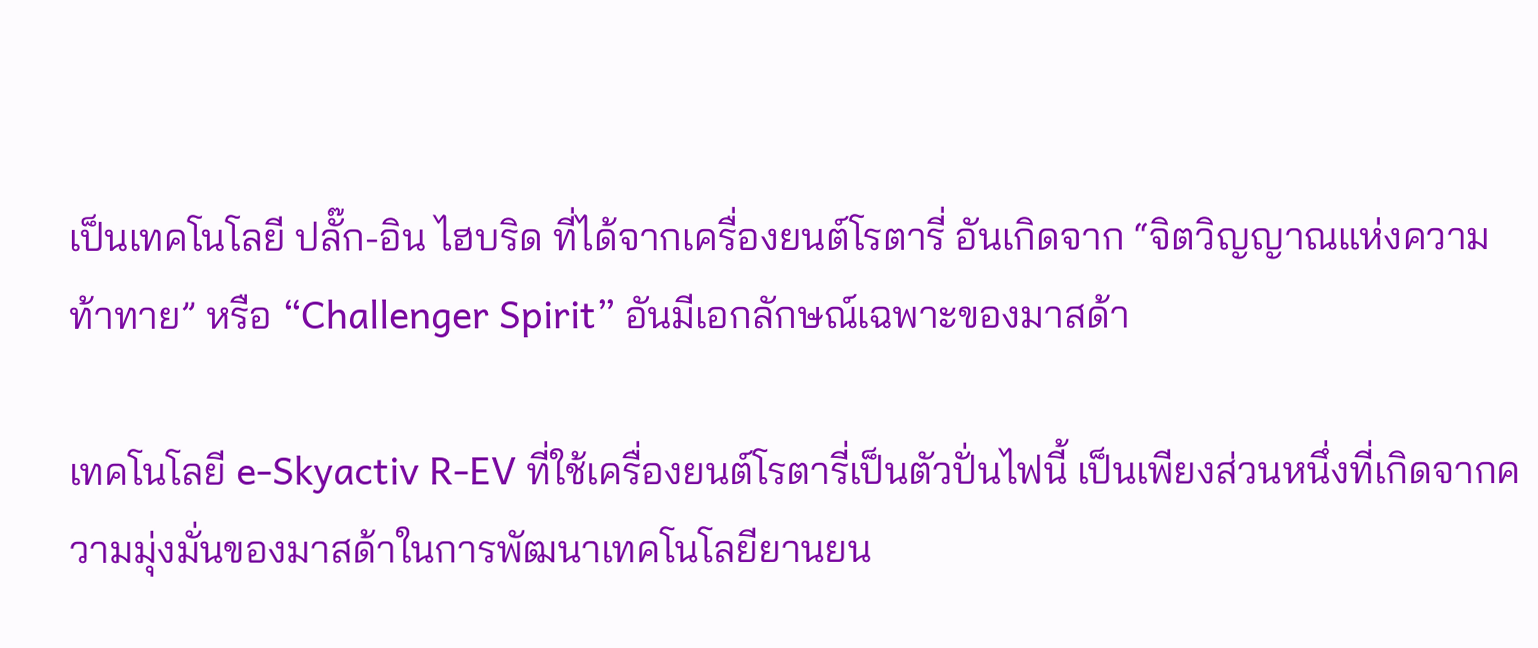เป็นเทคโนโลยี ปลั๊ก-อิน ไฮบริด ที่ได้จากเครื่องยนต์โรตารี่ อันเกิดจาก “จิตวิญญาณแห่งความท้าทาย” หรือ “Challenger Spirit” อันมีเอกลักษณ์เฉพาะของมาสด้า

เทคโนโลยี e-Skyactiv R-EV ที่ใช้เครื่องยนต์โรตารี่เป็นตัวปั่นไฟนี้ เป็นเพียงส่วนหนึ่งที่เกิดจากความมุ่งมั่นของมาสด้าในการพัฒนาเทคโนโลยียานยน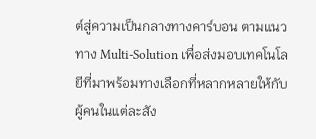ต์สู่ความเป็นกลางทางคาร์บอน ตามแนวทาง Multi-Solution เพื่อส่งมอบเทคโนโลยีที่มาพร้อมทางเลือกที่หลากหลายให้กับผู้คนในแต่ละสัง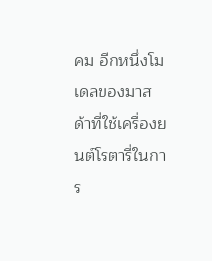คม อีกหนึ่งโมเดลของมาสด้าที่ใช้เครื่องยนต์โรตารี่ในการ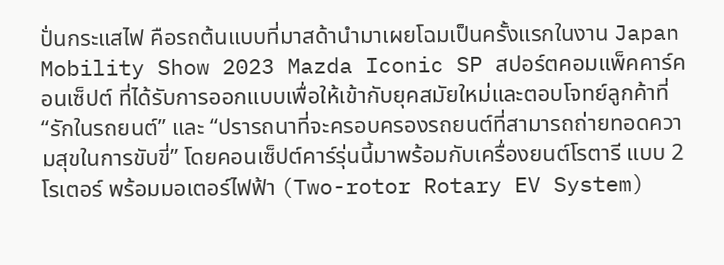ปั่นกระแสไฟ คือรถต้นแบบที่มาสด้านำมาเผยโฉมเป็นครั้งแรกในงาน Japan Mobility Show 2023 Mazda Iconic SP สปอร์ตคอมแพ็คคาร์คอนเซ็ปต์ ที่ได้รับการออกแบบเพื่อให้เข้ากับยุคสมัยใหม่และตอบโจทย์ลูกค้าที่ “รักในรถยนต์” และ “ปรารถนาที่จะครอบครองรถยนต์ที่สามารถถ่ายทอดความสุขในการขับขี่” โดยคอนเซ็ปต์คาร์รุ่นนี้มาพร้อมกับเครื่องยนต์โรตารี แบบ 2 โรเตอร์ พร้อมมอเตอร์ไฟฟ้า (Two-rotor Rotary EV System)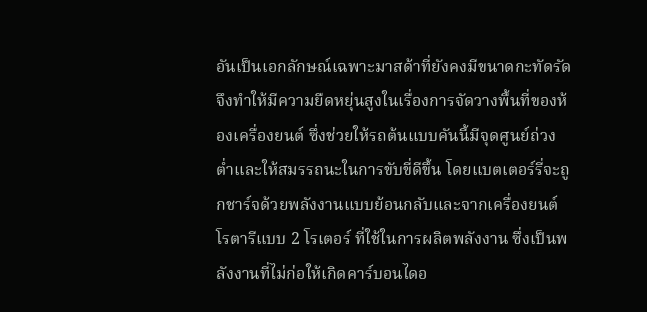อันเป็นเอกลักษณ์เฉพาะมาสด้าที่ยังคงมีขนาดกะทัดรัด จึงทำให้มีความยืดหยุ่นสูงในเรื่องการจัดวางพื้นที่ของห้องเครื่องยนต์ ซึ่งช่วยให้รถต้นแบบคันนี้มีจุดศูนย์ถ่วงต่ำและให้สมรรถนะในการขับขี่ดีขึ้น โดยแบตเตอร์รี่จะถูกชาร์จด้วยพลังงานแบบย้อนกลับและจากเครื่องยนต์โรตารีแบบ 2 โรเตอร์ ที่ใช้ในการผลิตพลังงาน ซึ่งเป็นพลังงานที่ไม่ก่อให้เกิดคาร์บอนไดอ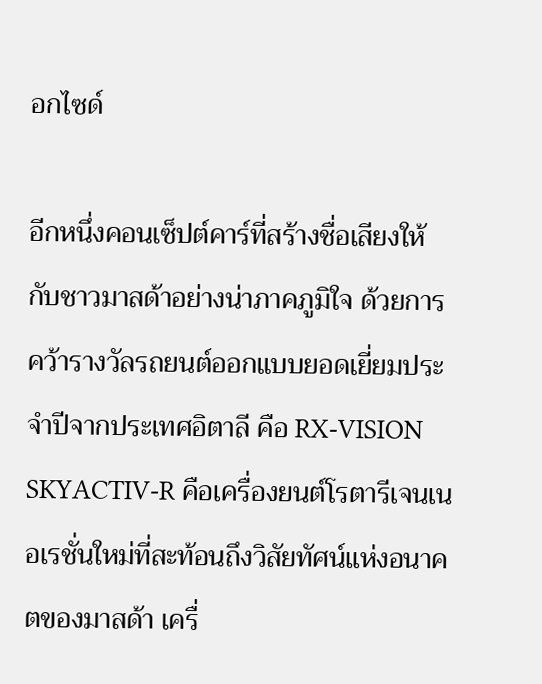อกไซด์

อีกหนึ่งคอนเซ็ปต์คาร์ที่สร้างชื่อเสียงให้กับชาวมาสด้าอย่างน่าภาคภูมิใจ ด้วยการคว้ารางวัลรถยนต์ออกแบบยอดเยี่ยมประจำปีจากประเทศอิตาลี คือ RX-VISION SKYACTIV-R คือเครื่องยนต์โรตารีเจนเนอเรชั่นใหม่ที่สะท้อนถึงวิสัยทัศน์แห่งอนาคตของมาสด้า เครื่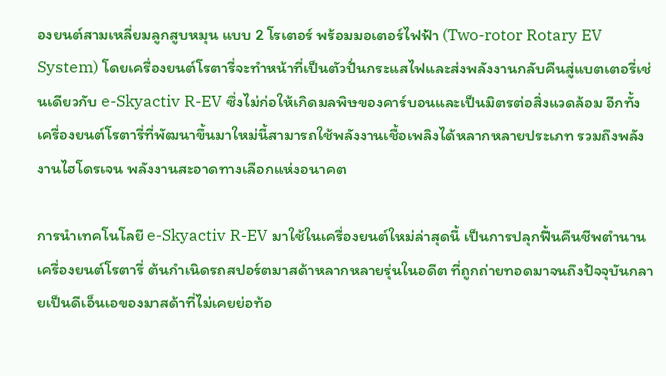องยนต์สามเหลี่ยมลูกสูบหมุน แบบ 2 โรเตอร์ พร้อมมอเตอร์ไฟฟ้า (Two-rotor Rotary EV System) โดยเครื่องยนต์โรตารี่จะทำหน้าที่เป็นตัวปั่นกระแสไฟและส่งพลังงานกลับคืนสู่แบตเตอรี่เช่นเดียวกับ e-Skyactiv R-EV ซึ่งไม่ก่อให้เกิดมลพิษของคาร์บอนและเป็นมิตรต่อสิ่งแวดล้อม อีกทั้งเครื่องยนต์โรตารี่ที่พัฒนาขึ้นมาใหม่นี้สามารถใช้พลังงานเชื้อเพลิงได้หลากหลายประเภท รวมถึงพลังงานไฮโดรเจน พลังงานสะอาดทางเลือกแห่งอนาคต

การนำเทคโนโลยี e-Skyactiv R-EV มาใช้ในเครื่องยนต์ใหม่ล่าสุดนี้ เป็นการปลุกฟื้นคืนชีพตำนานเครื่องยนต์โรตารี่ ต้นกำเนิดรถสปอร์ตมาสด้าหลากหลายรุ่นในอดีต ที่ถูกถ่ายทอดมาจนถึงปัจจุบันกลายเป็นดีเอ็นเอของมาสด้าที่ไม่เคยย่อท้อ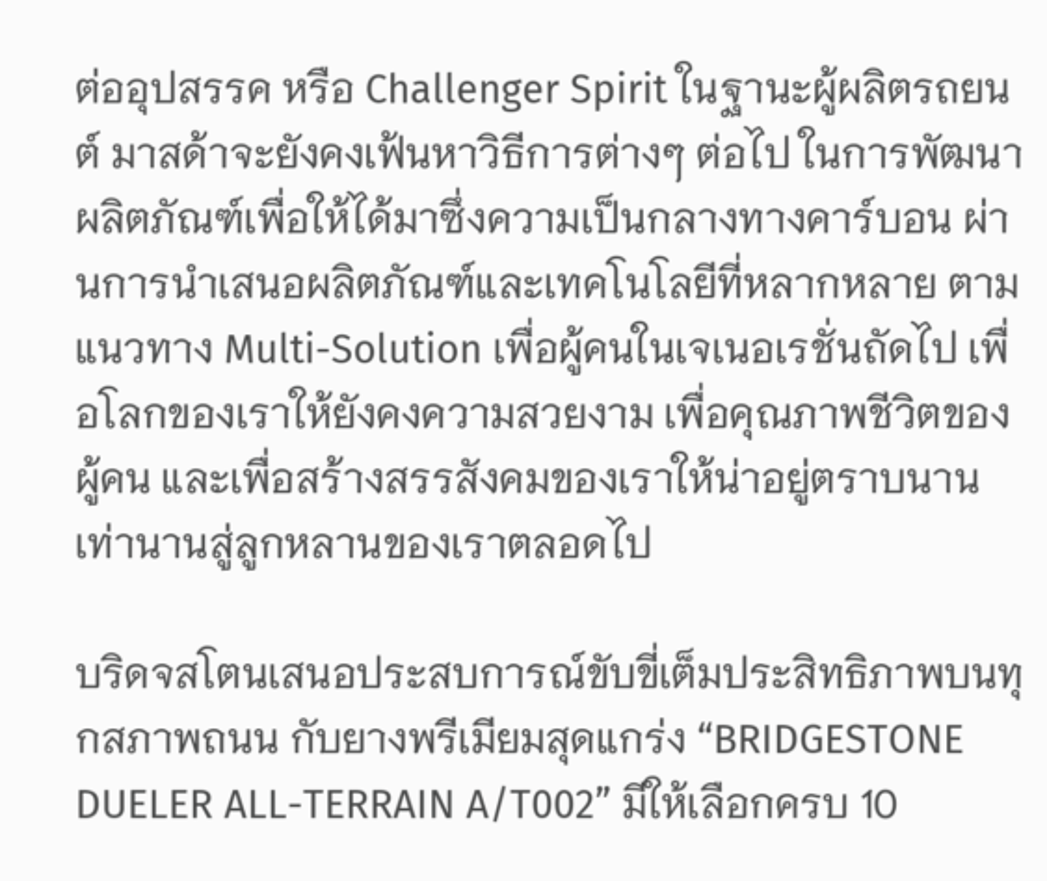ต่ออุปสรรค หรือ Challenger Spirit ในฐานะผู้ผลิตรถยนต์ มาสด้าจะยังคงเฟ้นหาวิธีการต่างๆ ต่อไป ในการพัฒนาผลิตภัณฑ์เพื่อให้ได้มาซึ่งความเป็นกลางทางคาร์บอน ผ่านการนำเสนอผลิตภัณฑ์และเทคโนโลยีที่หลากหลาย ตามแนวทาง Multi-Solution เพื่อผู้คนในเจเนอเรชั่นถัดไป เพื่อโลกของเราให้ยังคงความสวยงาม เพื่อคุณภาพชีวิตของผู้คน และเพื่อสร้างสรรสังคมของเราให้น่าอยู่ตราบนานเท่านานสู่ลูกหลานของเราตลอดไป

บริดจสโตนเสนอประสบการณ์ขับขี่เต็มประสิทธิภาพบนทุกสภาพถนน กับยางพรีเมียมสุดแกร่ง “BRIDGESTONE DUELER ALL-TERRAIN A/T002” มีให้เลือกครบ 10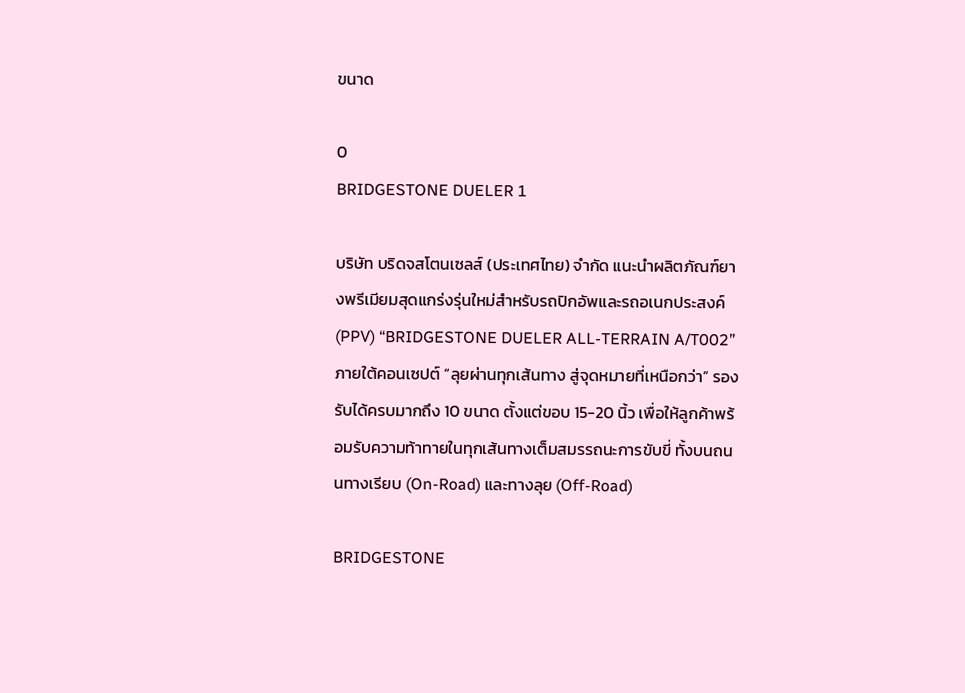ขนาด

0
BRIDGESTONE DUELER 1

บริษัท บริดจสโตนเซลส์ (ประเทศไทย) จำกัด แนะนำผลิตภัณฑ์ยางพรีเมียมสุดแกร่งรุ่นใหม่สำหรับรถปิกอัพและรถอเนกประสงค์ (PPV) “BRIDGESTONE DUELER ALL-TERRAIN A/T002” ภายใต้คอนเซปต์ “ลุยผ่านทุกเส้นทาง สู่จุดหมายที่เหนือกว่า” รองรับได้ครบมากถึง 10 ขนาด ตั้งแต่ขอบ 15-20 นิ้ว เพื่อให้ลูกค้าพร้อมรับความท้าทายในทุกเส้นทางเต็มสมรรถนะการขับขี่ ทั้งบนถนนทางเรียบ (On-Road) และทางลุย (Off-Road)

BRIDGESTONE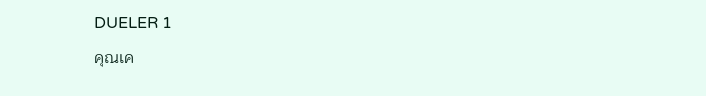DUELER 1

คุณเค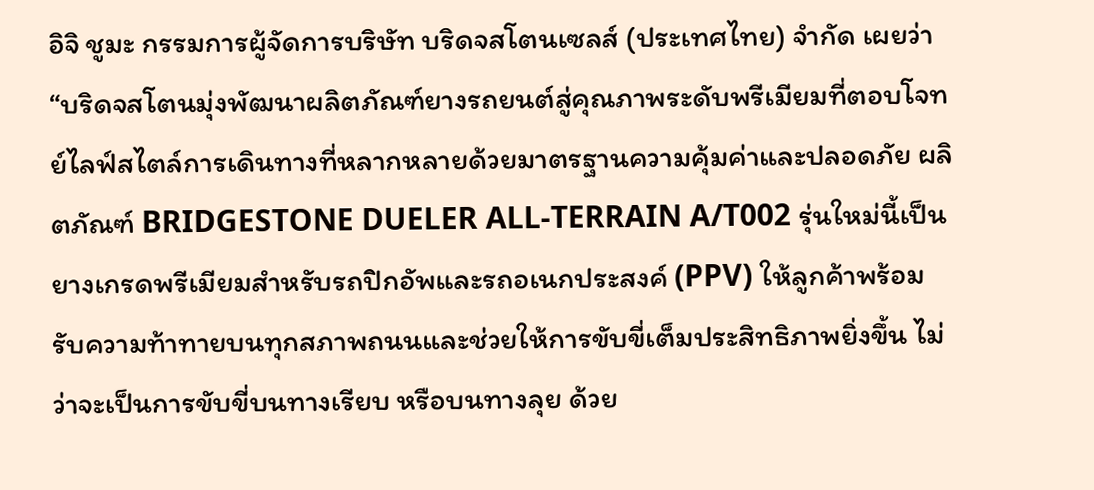อิจิ ชูมะ กรรมการผู้จัดการบริษัท บริดจสโตนเซลส์ (ประเทศไทย) จํากัด เผยว่า “บริดจสโตนมุ่งพัฒนาผลิตภัณฑ์ยางรถยนต์สู่คุณภาพระดับพรีเมียมที่ตอบโจทย์ไลฟ์สไตล์การเดินทางที่หลากหลายด้วยมาตรฐานความคุ้มค่าและปลอดภัย ผลิตภัณฑ์ BRIDGESTONE DUELER ALL-TERRAIN A/T002 รุ่นใหม่นี้เป็นยางเกรดพรีเมียมสำหรับรถปิกอัพและรถอเนกประสงค์ (PPV) ให้ลูกค้าพร้อมรับความท้าทายบนทุกสภาพถนนและช่วยให้การขับขี่เต็มประสิทธิภาพยิ่งขึ้น ไม่ว่าจะเป็นการขับขี่บนทางเรียบ หรือบนทางลุย ด้วย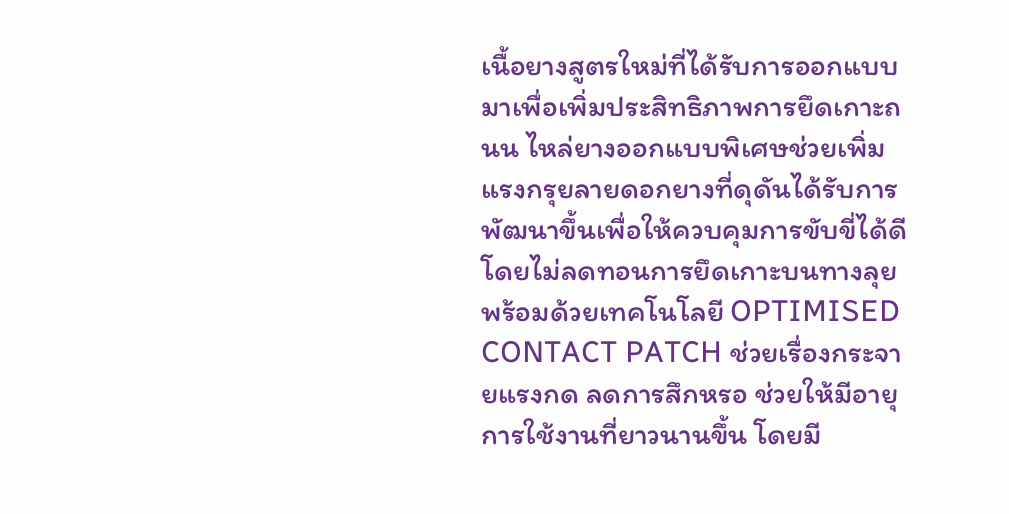เนื้อยางสูตรใหม่ที่ได้รับการออกแบบมาเพื่อเพิ่มประสิทธิภาพการยึดเกาะถนน ไหล่ยางออกแบบพิเศษช่วยเพิ่ม แรงกรุยลายดอกยางที่ดุดันได้รับการพัฒนาขึ้นเพื่อให้ควบคุมการขับขี่ได้ดีโดยไม่ลดทอนการยึดเกาะบนทางลุย พร้อมด้วยเทคโนโลยี OPTIMISED CONTACT PATCH ช่วยเรื่องกระจายแรงกด ลดการสึกหรอ ช่วยให้มีอายุการใช้งานที่ยาวนานขึ้น โดยมี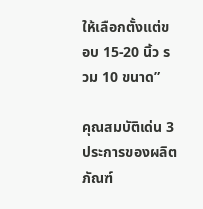ให้เลือกตั้งแต่ขอบ 15-20 นิ้ว รวม 10 ขนาด”

คุณสมบัติเด่น 3 ประการของผลิตภัณฑ์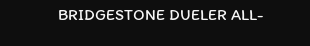BRIDGESTONE DUELER ALL-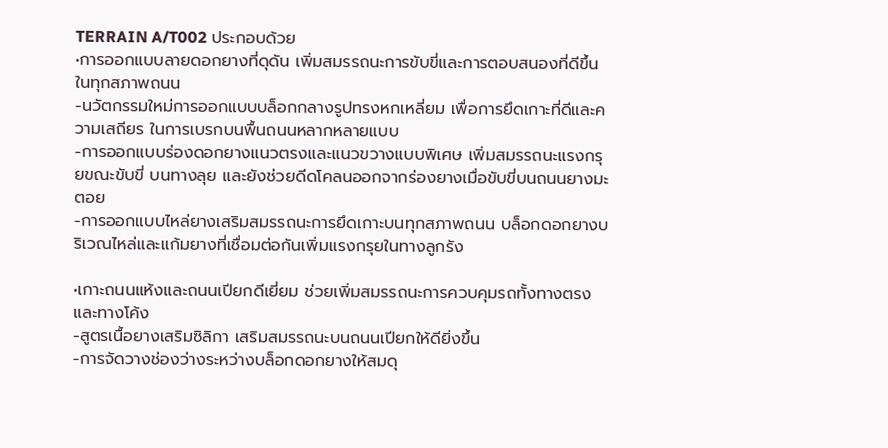TERRAIN A/T002 ประกอบด้วย
•การออกแบบลายดอกยางที่ดุดัน เพิ่มสมรรถนะการขับขี่และการตอบสนองที่ดีขึ้นในทุกสภาพถนน
-นวัตกรรมใหม่การออกแบบบล็อกกลางรูปทรงหกเหลี่ยม เพื่อการยึดเกาะที่ดีและความเสถียร ในการเบรกบนพื้นถนนหลากหลายแบบ
-การออกแบบร่องดอกยางแนวตรงและแนวขวางแบบพิเศษ เพิ่มสมรรถนะแรงกรุยขณะขับขี่ บนทางลุย และยังช่วยดีดโคลนออกจากร่องยางเมื่อขับขี่บนถนนยางมะตอย
-การออกแบบไหล่ยางเสริมสมรรถนะการยึดเกาะบนทุกสภาพถนน บล็อกดอกยางบริเวณไหล่และแก้มยางที่เชื่อมต่อกันเพิ่มแรงกรุยในทางลูกรัง

•เกาะถนนแห้งและถนนเปียกดีเยี่ยม ช่วยเพิ่มสมรรถนะการควบคุมรถทั้งทางตรงและทางโค้ง
-สูตรเนื้อยางเสริมซิลิกา เสริมสมรรถนะบนถนนเปียกให้ดียิ่งขึ้น
-การจัดวางช่องว่างระหว่างบล็อกดอกยางให้สมดุ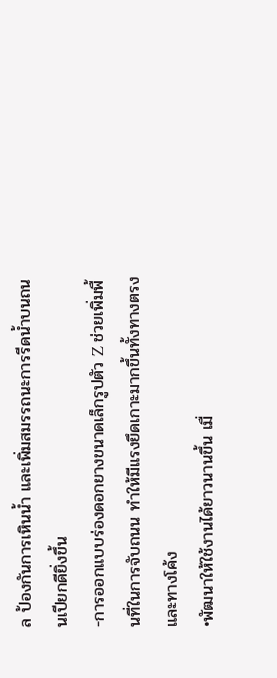ล ป้องกันการเหินน้ำ และเพิ่มสมรรถนะการรีดน้ำบนถนนเปียกดียิ่งขึ้น
-การออกแบบร่องดอกยางขนาดเล็กรูปตัว Z ช่วยเพิ่มพื้นที่ในการจับถนน ทำให้มีแรงยึดเกาะมากขึ้นทั้งทางตรงและทางโค้ง
•พัฒนาให้ใช้งานได้ยาวนานขึ้น เมื่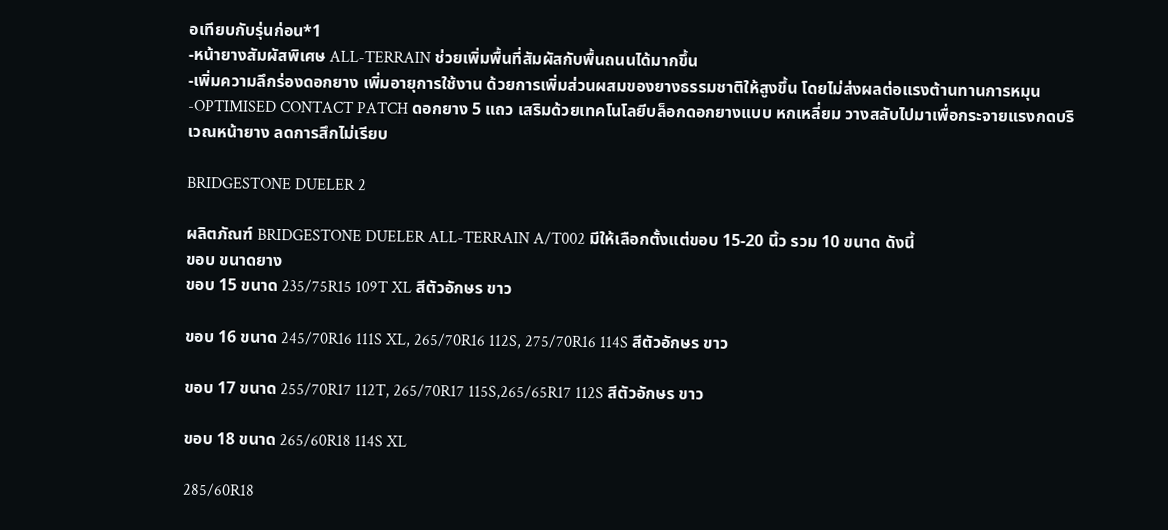อเทียบกับรุ่นก่อน*1
-หน้ายางสัมผัสพิเศษ ALL-TERRAIN ช่วยเพิ่มพื้นที่สัมผัสกับพื้นถนนได้มากขึ้น
-เพิ่มความลึกร่องดอกยาง เพิ่มอายุการใช้งาน ด้วยการเพิ่มส่วนผสมของยางธรรมชาติให้สูงขึ้น โดยไม่ส่งผลต่อแรงต้านทานการหมุน
-OPTIMISED CONTACT PATCH ดอกยาง 5 แถว เสริมด้วยเทคโนโลยีบล็อกดอกยางแบบ หกเหลี่ยม วางสลับไปมาเพื่อกระจายแรงกดบริเวณหน้ายาง ลดการสึกไม่เรียบ

BRIDGESTONE DUELER 2

ผลิตภัณฑ์ BRIDGESTONE DUELER ALL-TERRAIN A/T002 มีให้เลือกตั้งแต่ขอบ 15-20 นิ้ว รวม 10 ขนาด ดังนี้
ขอบ ขนาดยาง
ขอบ 15 ขนาด 235/75R15 109T XL สีตัวอักษร ขาว

ขอบ 16 ขนาด 245/70R16 111S XL, 265/70R16 112S, 275/70R16 114S สีตัวอักษร ขาว

ขอบ 17 ขนาด 255/70R17 112T, 265/70R17 115S,265/65R17 112S สีตัวอักษร ขาว

ขอบ 18 ขนาด 265/60R18 114S XL

285/60R18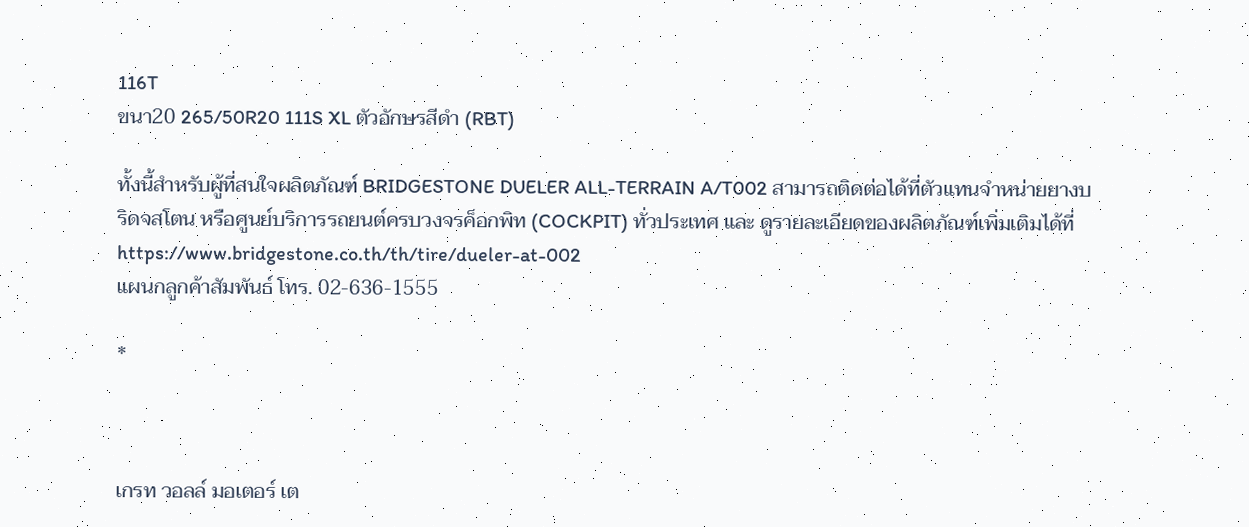116T
ขนา20 265/50R20 111S XL ตัวอักษรสีดำ (RBT)

ทั้งนี้สำหรับผู้ที่สนใจผลิตภัณฑ์ BRIDGESTONE DUELER ALL-TERRAIN A/T002 สามารถติดต่อได้ที่ตัวแทนจำหน่ายยางบริดจสโตน หรือศูนย์บริการรถยนต์ครบวงจรค็อกพิท (COCKPIT) ทั่วประเทศ และ ดูรายละเอียดของผลิตภัณฑ์เพิ่มเติมได้ที่ https://www.bridgestone.co.th/th/tire/dueler-at-002
แผนกลูกค้าสัมพันธ์ โทร. 02-636-1555

*



เกรท วอลล์ มอเตอร์ เต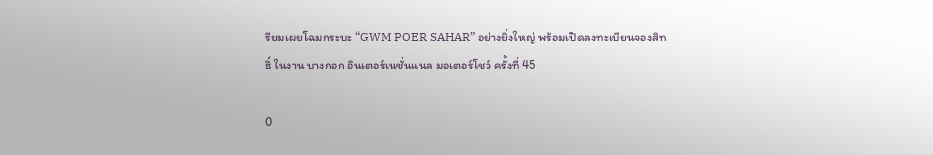รียมเผยโฉมกระบะ “GWM POER SAHAR” อย่างยิ่งใหญ่ พร้อมเปิดลงทะเบียนจองสิทธิ์ ในงาน บางกอก อินเตอร์เนชั่นแนล มอเตอร์โชว์ ครั้งที่ 45

0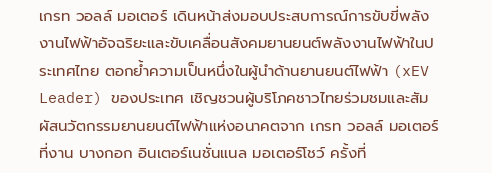เกรท วอลล์ มอเตอร์ เดินหน้าส่งมอบประสบการณ์การขับขี่พลังงานไฟฟ้าอัจฉริยะและขับเคลื่อนสังคมยานยนต์พลังงานไฟฟ้าในประเทศไทย ตอกย้ำความเป็นหนึ่งในผู้นำด้านยานยนต์ไฟฟ้า (xEV Leader) ของประเทศ เชิญชวนผู้บริโภคชาวไทยร่วมชมและสัมผัสนวัตกรรมยานยนต์ไฟฟ้าแห่งอนาคตจาก เกรท วอลล์ มอเตอร์ ที่งาน บางกอก อินเตอร์เนชั่นแนล มอเตอร์โชว์ ครั้งที่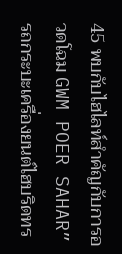45 พบกับไฮไลท์สำคัญกับการอวดโฉม GWM POER SAHAR” รถกระบะเครื่องยนต์ไฮบริดทร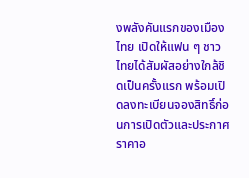งพลังคันแรกของเมืองไทย เปิดให้แฟน ๆ ชาวไทยได้สัมผัสอย่างใกล้ชิดเป็นครั้งแรก พร้อมเปิดลงทะเบียนจองสิทธิ์ก่อนการเปิดตัวและประกาศราคาอ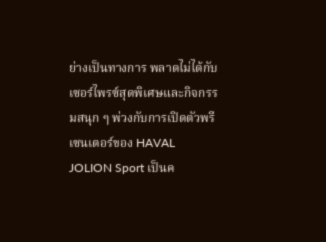ย่างเป็นทางการ พลาดไม่ได้กับเซอร์ไพรซ์สุดพิเศษและกิจกรรมสนุก ๆ พ่วงกับการเปิดตัวพรีเซนเตอร์ของ HAVAL JOLION Sport เป็นค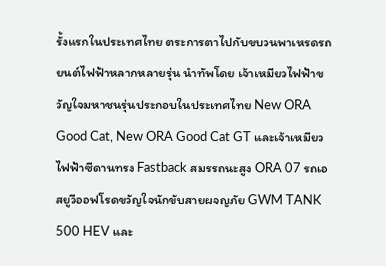รั้งแรกในประเทศไทย ตระการตาไปกับขบวนพาเหรดรถยนต์ไฟฟ้าหลากหลายรุ่น นำทัพโดย เจ้าเหมียวไฟฟ้าขวัญใจมหาชนรุ่นประกอบในประเทศไทย New ORA Good Cat, New ORA Good Cat GT และเจ้าเหมียวไฟฟ้าซีดานทรง Fastback สมรรถนะสูง ORA 07 รถเอสยูวีออฟโรดขวัญใจนักขับสายผจญภัย GWM TANK 500 HEV และ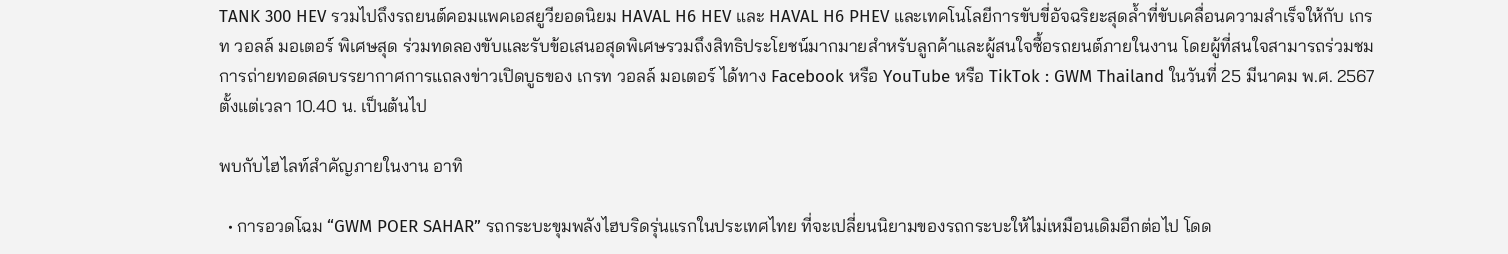TANK 300 HEV รวมไปถึงรถยนต์คอมแพคเอสยูวียอดนิยม HAVAL H6 HEV และ HAVAL H6 PHEV และเทคโนโลยีการขับขี่อัจฉริยะสุดล้ำที่ขับเคลื่อนความสำเร็จให้กับ เกรท วอลล์ มอเตอร์ พิเศษสุด ร่วมทดลองขับและรับข้อเสนอสุดพิเศษรวมถึงสิทธิประโยชน์มากมายสำหรับลูกค้าและผู้สนใจซื้อรถยนต์ภายในงาน โดยผู้ที่สนใจสามารถร่วมชมการถ่ายทอดสดบรรยากาศการแถลงข่าวเปิดบูธของ เกรท วอลล์ มอเตอร์ ได้ทาง Facebook หรือ YouTube หรือ TikTok : GWM Thailand ในวันที่ 25 มีนาคม พ.ศ. 2567 ตั้งแต่เวลา 10.40 น. เป็นต้นไป

พบกับไฮไลท์สำคัญภายในงาน อาทิ

  • การอวดโฉม “GWM POER SAHAR” รถกระบะขุมพลังไฮบริดรุ่นแรกในประเทศไทย ที่จะเปลี่ยนนิยามของรถกระบะให้ไม่เหมือนเดิมอีกต่อไป โดด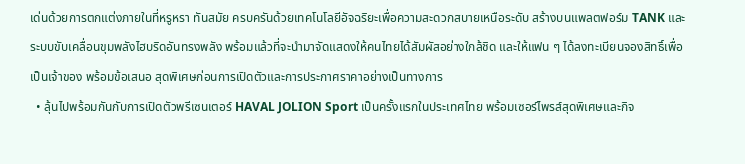เด่นด้วยการตกแต่งภายในที่หรูหรา ทันสมัย ครบครันด้วยเทคโนโลยีอัจฉริยะเพื่อความสะดวกสบายเหนือระดับ สร้างบนแพลตฟอร์ม TANK และระบบขับเคลื่อนขุมพลังไฮบริดอันทรงพลัง พร้อมแล้วที่จะนำมาจัดแสดงให้คนไทยได้สัมผัสอย่างใกล้ชิด และให้แฟน ๆ ได้ลงทะเบียนจองสิทธิ์เพื่อเป็นเจ้าของ พร้อมข้อเสนอ สุดพิเศษก่อนการเปิดตัวและการประกาศราคาอย่างเป็นทางการ
  • ลุ้นไปพร้อมกันกับการเปิดตัวพรีเซนเตอร์ HAVAL JOLION Sport เป็นครั้งแรกในประเทศไทย พร้อมเซอร์ไพรส์สุดพิเศษและกิจ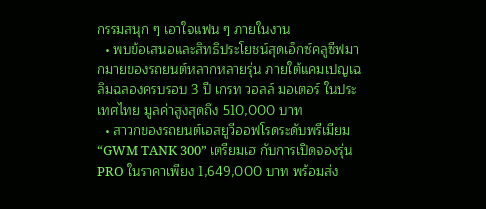กรรมสนุก ๆ เอาใจแฟน ๆ ภายในงาน
  • พบข้อเสนอและสิทธิประโยชน์สุดเอ็กซ์คลูซีฟมากมายของรถยนต์หลากหลายรุ่น ภายใต้แคมเปญเฉลิมฉลองครบรอบ 3 ปี เกรท วอลล์ มอเตอร์ ในประเทศไทย มูลค่าสูงสุดถึง 510,000 บาท
  • สาวกของรถยนต์เอสยูวีออฟโรดระดับพรีเมียม “GWM TANK 300” เตรียมเฮ กับการเปิดจองรุ่น PRO ในราคาเพียง 1,649,000 บาท พร้อมส่ง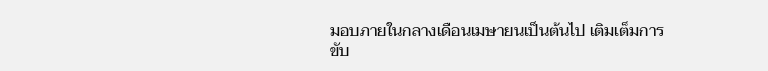มอบภายในกลางเดือนเมษายนเป็นต้นไป เติมเต็มการขับ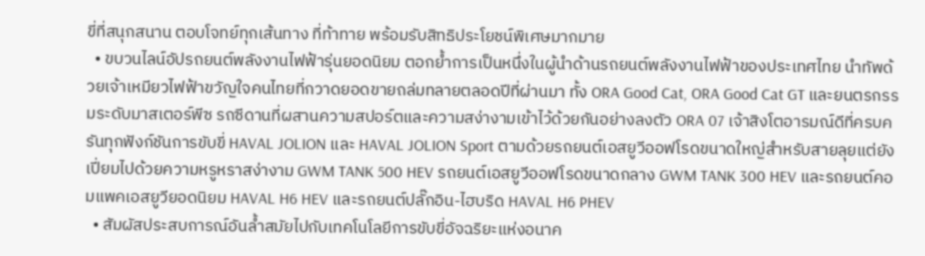ขี่ที่สนุกสนาน ตอบโจทย์ทุกเส้นทาง ที่ท้าทาย พร้อมรับสิทธิประโยชน์พิเศษมากมาย
  • ขบวนไลน์อัปรถยนต์พลังงานไฟฟ้ารุ่นยอดนิยม ตอกย้ำการเป็นหนึ่งในผู้นำด้านรถยนต์พลังงานไฟฟ้าของประเทศไทย นำทัพด้วยเจ้าเหมียวไฟฟ้าขวัญใจคนไทยที่กวาดยอดขายถล่มทลายตลอดปีที่ผ่านมา ทั้ง ORA Good Cat, ORA Good Cat GT และยนตรกรรมระดับมาสเตอร์พีซ รถซีดานที่ผสานความสปอร์ตและความสง่างามเข้าไว้ด้วยกันอย่างลงตัว ORA 07 เจ้าสิงโตอารมณ์ดีที่ครบครันทุกฟังก์ชันการขับขี่ HAVAL JOLION และ HAVAL JOLION Sport ตามด้วยรถยนต์เอสยูวีออฟโรดขนาดใหญ่สำหรับสายลุยแต่ยังเปี่ยมไปด้วยความหรูหราสง่างาม GWM TANK 500 HEV รถยนต์เอสยูวีออฟโรดขนาดกลาง GWM TANK 300 HEV และรถยนต์คอมแพคเอสยูวียอดนิยม HAVAL H6 HEV และรถยนต์ปลั๊กอิน-ไฮบริด HAVAL H6 PHEV
  • สัมผัสประสบการณ์อันล้ำสมัยไปกับเทคโนโลยีการขับขี่อัจฉริยะแห่งอนาค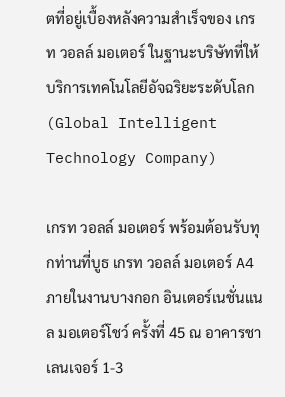ตที่อยู่เบื้องหลังความสำเร็จของ เกรท วอลล์ มอเตอร์ ในฐานะบริษัทที่ให้บริการเทคโนโลยีอัจฉริยะระดับโลก (Global Intelligent Technology Company)

เกรท วอลล์ มอเตอร์ พร้อมต้อนรับทุกท่านที่บูธ เกรท วอลล์ มอเตอร์ A4 ภายในงานบางกอก อินเตอร์เนชั่นแนล มอเตอร์โชว์ ครั้งที่ 45 ณ อาคารชาเลนเจอร์ 1-3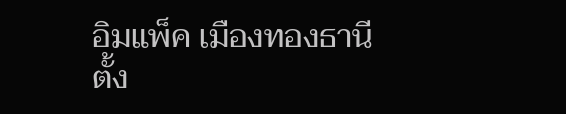อิมแพ็ค เมืองทองธานี ตั้ง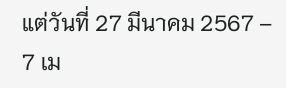แต่วันที่ 27 มีนาคม 2567 – 7 เม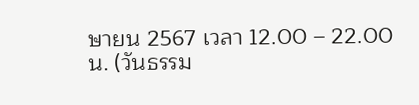ษายน 2567 เวลา 12.00 – 22.00 น. (วันธรรม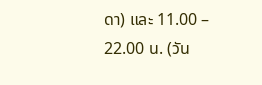ดา) และ 11.00 – 22.00 น. (วัน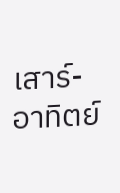เสาร์-อาทิตย์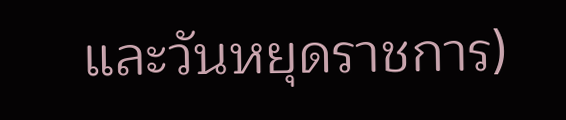และวันหยุดราชการ)